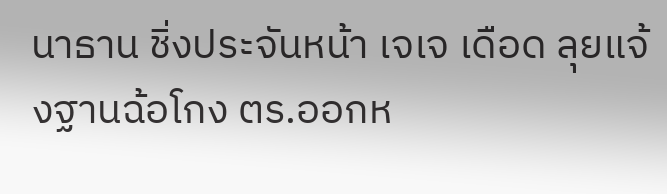นาธาน ชิ่งประจันหน้า เจเจ เดือด ลุยแจ้งฐานฉ้อโกง ตร.ออกห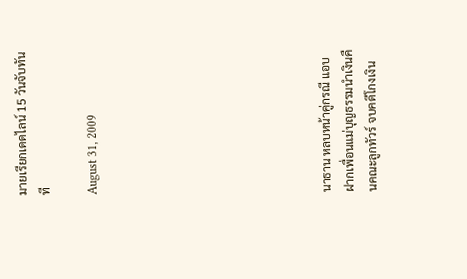มายเรียกเดดไลน์ 15 วันจับทันที

August 31, 2009









นาธาน หลบหน้าคู่กรณี แอบฝากเพื่อนแม่บุญธรรมนำเงินคืนคณะลูกทัวร์ จบคดีโกงเงิน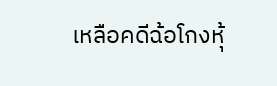เหลือคดีฉ้อโกงหุ้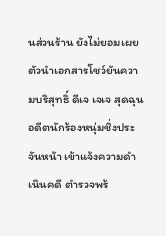นส่วนร้าน ยังไม่ยอมเผยตัวนำเอกสารโชว์ยันความบริสุทธิ์ ดีเจ เจเจ สุดฉุนอดีตนักร้องหนุ่มชิ่งประจันหน้า เข้าแจ้งความดำเนินคดี ตำรวจพร้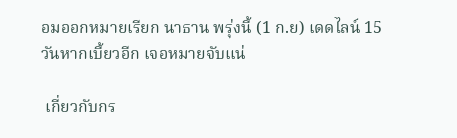อมออกหมายเรียก นาธาน พรุ่งนี้ (1 ก.ย) เดดไลน์ 15 วันหากเบี้ยวอีก เจอหมายจับแน่

 เกี่ยวกับกร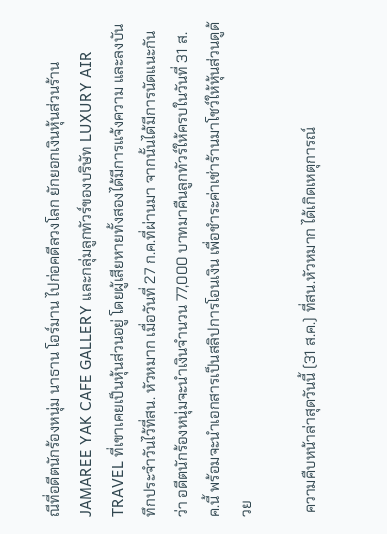ณีที่อดีตนักร้องหนุ่ม นาธาน โอร์มาน ไปก่อคดีลวงโลก ยักยอกเงินหุ้นส่วนร้าน JAMAREE YAK CAFE GALLERY และกลุ่มลูกทัวร์ของบริษัท LUXURY AIR TRAVEL ที่เขาเคยเป็นหุ้นส่วนอยู่ โดยผู้เสียหายทั้งสองได้มีการแจ้งความ และลงบันทึกประจำวันไว้ที่สน. หัวหมาก เมื่อวันที่ 27 ก.ค.ที่ผ่านมา จากนั้นได้มีการนัดแนะกันว่า อดีตนักร้องหนุ่มจะนำเงินจำนวน 77,000 บาทมาคืนลูกทัวร์ให้ครบในวันที่ 31 ส.ค.นี้ พร้อมจะนำเอกสารเป็นสลิปการโอนเงิน เพื่อชำระค่าเช่าร้านมาโชว์ให้หุ้นส่วนดูด้วย

 ความคืบหน้าล่าสุดวันนี้ (31 ส.ค.) ที่สน.หัวหมาก ได้เกิดเหตุการณ์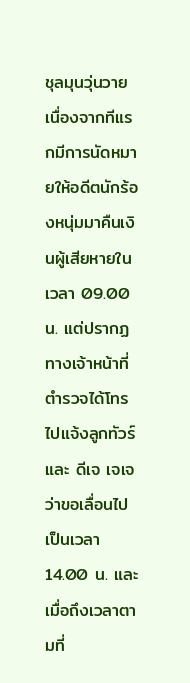ชุลมุนวุ่นวาย เนื่องจากทีแรกมีการนัดหมายให้อดีตนักร้องหนุ่มมาคืนเงินผู้เสียหายในเวลา 09.00 น. แต่ปรากฏทางเจ้าหน้าที่ตำรวจได้โทรไปแจ้งลูกทัวร์และ ดีเจ เจเจ ว่าขอเลื่อนไปเป็นเวลา 14.00 น. และเมื่อถึงเวลาตามที่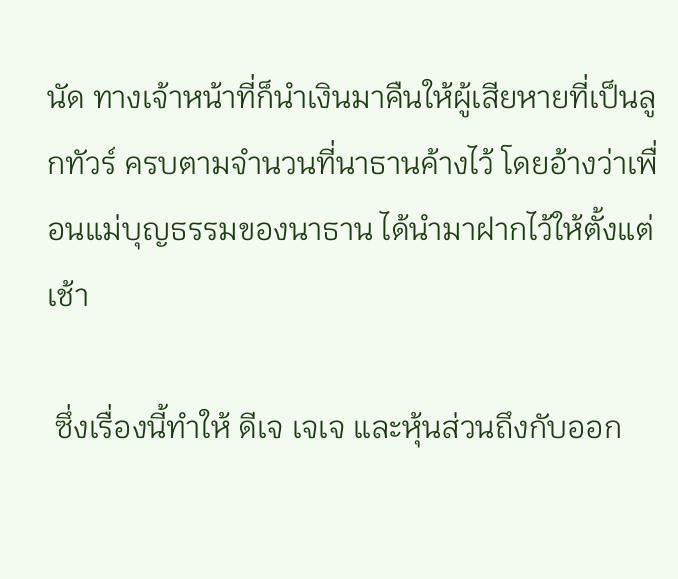นัด ทางเจ้าหน้าที่ก็นำเงินมาคืนให้ผู้เสียหายที่เป็นลูกทัวร์ ครบตามจำนวนที่นาธานค้างไว้ โดยอ้างว่าเพื่อนแม่บุญธรรมของนาธาน ได้นำมาฝากไว้ให้ตั้งแต่เช้า

 ซึ่งเรื่องนี้ทำให้ ดีเจ เจเจ และหุ้นส่วนถึงกับออก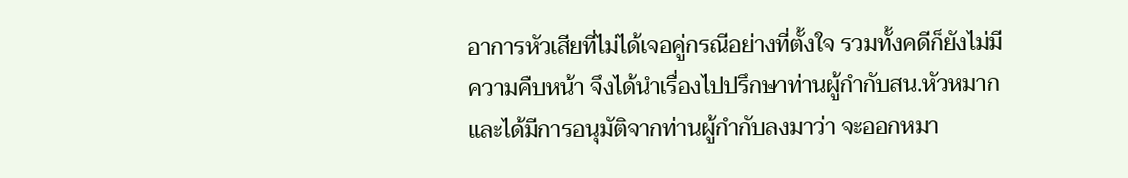อาการหัวเสียที่ไม่ได้เจอคู่กรณีอย่างที่ตั้งใจ รวมทั้งคดีก็ยังไม่มีความคืบหน้า จึงได้นำเรื่องไปปรึกษาท่านผู้กำกับสน.หัวหมาก และได้มีการอนุมัติจากท่านผู้กำกับลงมาว่า จะออกหมา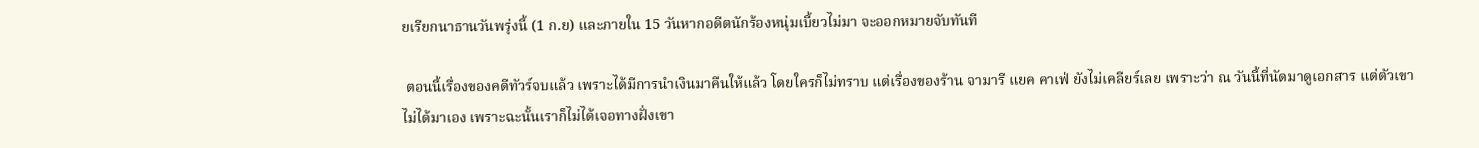ยเรียกนาธานวันพรุ่งนี้ (1 ก.ย) และภายใน 15 วันหากอดีตนักร้องหนุ่มเบี้ยวไม่มา จะออกหมายจับทันที

 ตอนนี้เรื่องของคดีทัวร์จบแล้ว เพราะได้มีการนำเงินมาคืนให้แล้ว โดยใครก็ไม่ทราบ แต่เรื่องของร้าน จามารี แยค คาเฟ่ ยังไม่เคลียร์เลย เพราะว่า ณ วันนี้ที่นัดมาดูเอกสาร แต่ตัวเขาไม่ได้มาเอง เพราะฉะนั้นเราก็ไม่ได้เจอทางฝั่งเขา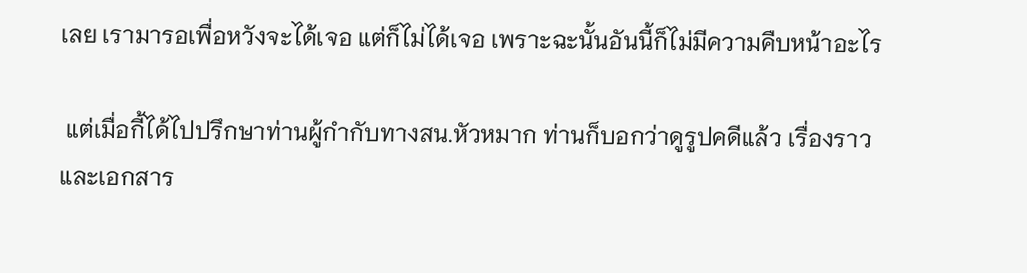เลย เรามารอเพื่อหวังจะได้เจอ แต่ก็ไม่ได้เจอ เพราะฉะนั้นอันนี้ก็ไม่มีความคืบหน้าอะไร

 แต่เมื่อกี้ได้ไปปรึกษาท่านผู้กำกับทางสน.หัวหมาก ท่านก็บอกว่าดูรูปคดีแล้ว เรื่องราวและเอกสาร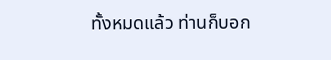ทั้งหมดแล้ว ท่านก็บอก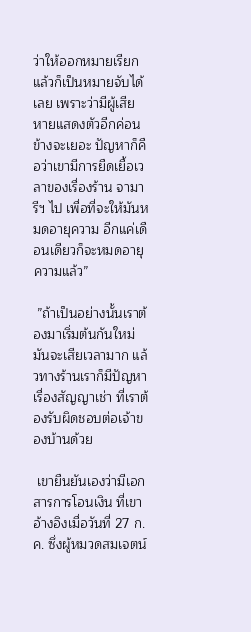ว่าให้ออกหมายเรียกแล้วก็เป็นหมายจับได้เลย เพราะว่ามีผู้เสียหายแสดงตัวอีกค่อนข้างจะเยอะ ปัญหาก็คือว่าเขามีการยืดเยื้อเวลาของเรื่องร้าน จามารีฯ ไป เพื่อที่จะให้มันหมดอายุความ อีกแค่เดือนเดียวก็จะหมดอายุความแล้ว”

 ”ถ้าเป็นอย่างนั้นเราต้องมาเริ่มต้นกันใหม่ มันจะเสียเวลามาก แล้วทางร้านเราก็มีปัญหาเรื่องสัญญาเช่า ที่เราต้องรับผิดชอบต่อเจ้าของบ้านด้วย

 เขายืนยันเองว่ามีเอกสารการโอนเงิน ที่เขาอ้างอิงเมื่อวันที่ 27 ก.ค. ซึ่งผู้หมวดสมเจตน์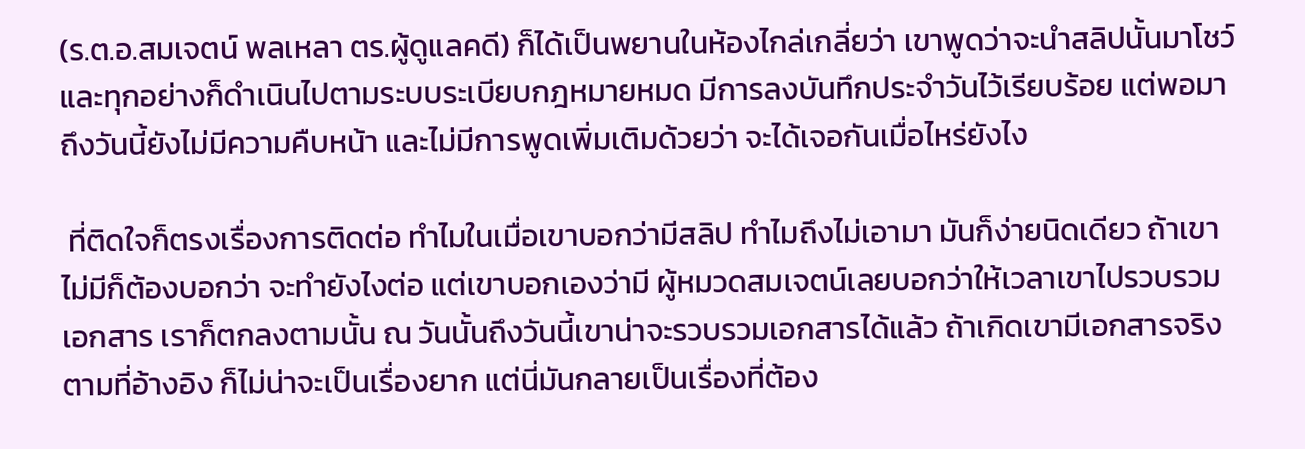(ร.ต.อ.สมเจตน์ พลเหลา ตร.ผู้ดูแลคดี) ก็ได้เป็นพยานในห้องไกล่เกลี่ยว่า เขาพูดว่าจะนำสลิปนั้นมาโชว์ และทุกอย่างก็ดำเนินไปตามระบบระเบียบกฎหมายหมด มีการลงบันทึกประจำวันไว้เรียบร้อย แต่พอมาถึงวันนี้ยังไม่มีความคืบหน้า และไม่มีการพูดเพิ่มเติมด้วยว่า จะได้เจอกันเมื่อไหร่ยังไง

 ที่ติดใจก็ตรงเรื่องการติดต่อ ทำไมในเมื่อเขาบอกว่ามีสลิป ทำไมถึงไม่เอามา มันก็ง่ายนิดเดียว ถ้าเขาไม่มีก็ต้องบอกว่า จะทำยังไงต่อ แต่เขาบอกเองว่ามี ผู้หมวดสมเจตน์เลยบอกว่าให้เวลาเขาไปรวบรวมเอกสาร เราก็ตกลงตามนั้น ณ วันนั้นถึงวันนี้เขาน่าจะรวบรวมเอกสารได้แล้ว ถ้าเกิดเขามีเอกสารจริงตามที่อ้างอิง ก็ไม่น่าจะเป็นเรื่องยาก แต่นี่มันกลายเป็นเรื่องที่ต้อง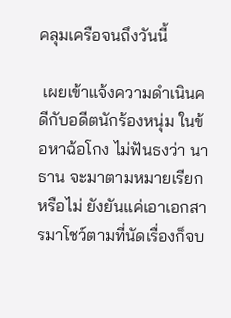คลุมเครือจนถึงวันนี้

 เผยเข้าแจ้งความดำเนินคดีกับอดีตนักร้องหนุ่ม ในข้อหาฉ้อโกง ไม่ฟันธงว่า นาธาน จะมาตามหมายเรียกหรือไม่ ยังยันแค่เอาเอกสารมาโชว์ตามที่นัดเรื่องก็จบ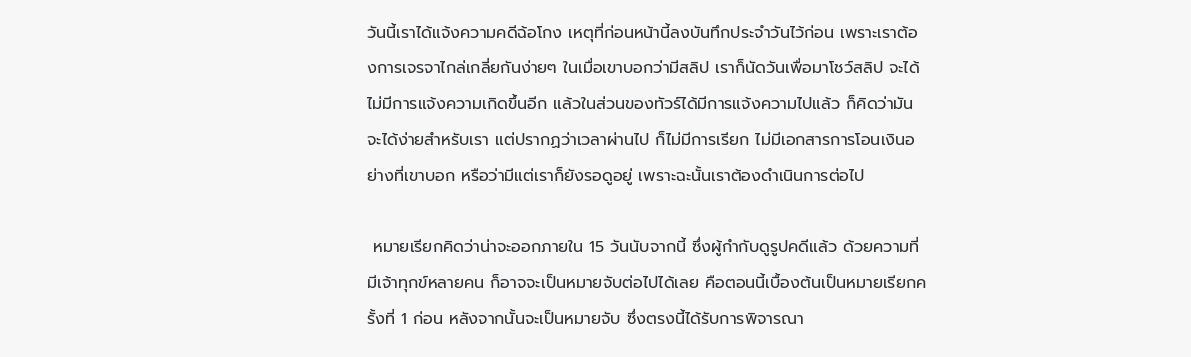วันนี้เราได้แจ้งความคดีฉ้อโกง เหตุที่ก่อนหน้านี้ลงบันทึกประจำวันไว้ก่อน เพราะเราต้องการเจรจาไกล่เกลี่ยกันง่ายๆ ในเมื่อเขาบอกว่ามีสลิป เราก็นัดวันเพื่อมาโชว์สลิป จะได้ไม่มีการแจ้งความเกิดขึ้นอีก แล้วในส่วนของทัวร์ได้มีการแจ้งความไปแล้ว ก็คิดว่ามันจะได้ง่ายสำหรับเรา แต่ปรากฏว่าเวลาผ่านไป ก็ไม่มีการเรียก ไม่มีเอกสารการโอนเงินอย่างที่เขาบอก หรือว่ามีแต่เราก็ยังรอดูอยู่ เพราะฉะนั้นเราต้องดำเนินการต่อไป

 หมายเรียกคิดว่าน่าจะออกภายใน 15 วันนับจากนี้ ซึ่งผู้กำกับดูรูปคดีแล้ว ด้วยความที่มีเจ้าทุกข์หลายคน ก็อาจจะเป็นหมายจับต่อไปได้เลย คือตอนนี้เบื้องต้นเป็นหมายเรียกครั้งที่ 1 ก่อน หลังจากนั้นจะเป็นหมายจับ ซึ่งตรงนี้ได้รับการพิจารณา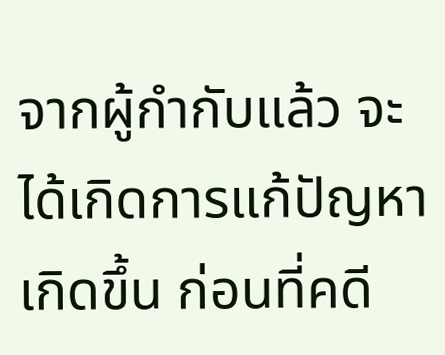จากผู้กำกับแล้ว จะได้เกิดการแก้ปัญหาเกิดขึ้น ก่อนที่คดี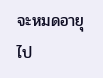จะหมดอายุไป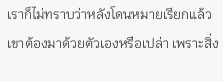เราก็ไม่ทราบว่าหลังโดนหมายเรียกแล้ว เขาต้องมาด้วยตัวเองหรือเปล่า เพราะสิ่ง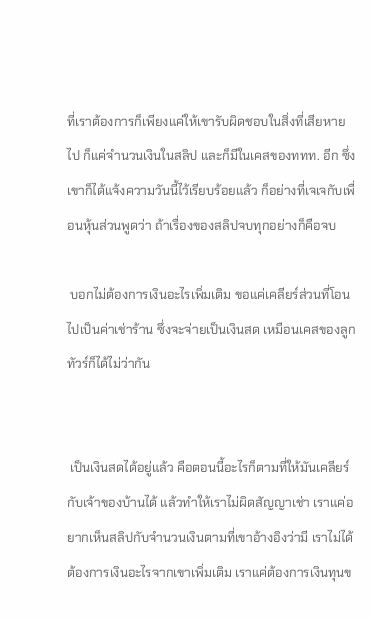ที่เราต้องการก็เพียงแค่ให้เขารับผิดชอบในสิ่งที่เสียหายไป ก็แค่จำนวนเงินในสลิป และก็มีในเคสของททท. อีก ซึ่งเขาก็ได้แจ้งความวันนี้ไว้เรียบร้อยแล้ว ก็อย่างที่เจเจกับเพื่อนหุ้นส่วนพูดว่า ถ้าเรื่องของสลิปจบทุกอย่างก็คือจบ

 บอกไม่ต้องการเงินอะไรเพิ่มเติม ขอแค่เคลียร์ส่วนที่โอนไปเป็นค่าเช่าร้าน ซึ่งจะจ่ายเป็นเงินสด เหมือนเคสของลูกทัวร์ก็ได้ไม่ว่ากัน


 เป็นเงินสดได้อยู่แล้ว คือตอนนี้อะไรก็ตามที่ให้มันเคลียร์กับเจ้าของบ้านได้ แล้วทำให้เราไม่ผิดสัญญาเช่า เราแค่อยากเห็นสลิปกับจำนวนเงินตามที่เขาอ้างอิงว่ามี เราไม่ได้ต้องการเงินอะไรจากเขาเพิ่มเติม เราแค่ต้องการเงินทุนข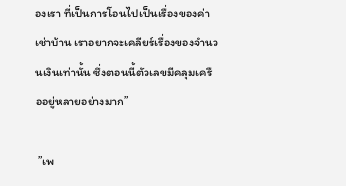องเรา ที่เป็นการโอนไปเป็นเรื่องของค่าเช่าบ้าน เราอยากจะเคลียร์เรื่องของจำนวนเงินเท่านั้น ซึ่งตอนนี้ตัวเลขมีคลุมเครืออยู่หลายอย่างมาก”

 ”เพ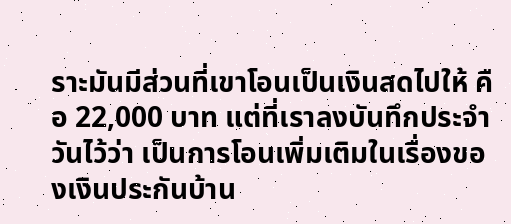ราะมันมีส่วนที่เขาโอนเป็นเงินสดไปให้ คือ 22,000 บาท แต่ที่เราลงบันทึกประจำวันไว้ว่า เป็นการโอนเพิ่มเติมในเรื่องของเงินประกันบ้าน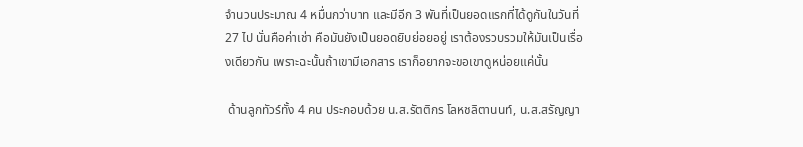จำนวนประมาณ 4 หมื่นกว่าบาท และมีอีก 3 พันที่เป็นยอดแรกที่ได้ดูกันในวันที่ 27 ไป นั่นคือค่าเช่า คือมันยังเป็นยอดยิบย่อยอยู่ เราต้องรวบรวมให้มันเป็นเรื่องเดียวกัน เพราะฉะนั้นถ้าเขามีเอกสาร เราก็อยากจะขอเขาดูหน่อยแค่นั้น

 ด้านลูกทัวร์ทั้ง 4 คน ประกอบด้วย น.ส.รัตติกร โลหชลิตานนท์, น.ส.สรัญญา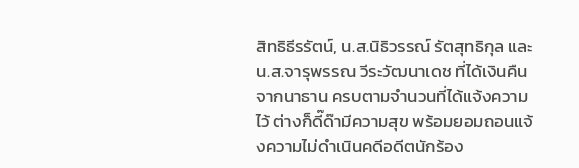สิทธิธีรรัตน์, น.ส.นิธิวรรณ์ รัตสุทธิกุล และน.ส.จารุพรรณ วีระวัฒนาเดช ที่ได้เงินคืนจากนาธาน ครบตามจำนวนที่ได้แจ้งความไว้ ต่างก็ดี๊ด๊ามีความสุข พร้อมยอมถอนแจ้งความไม่ดำเนินคดีอดีตนักร้อง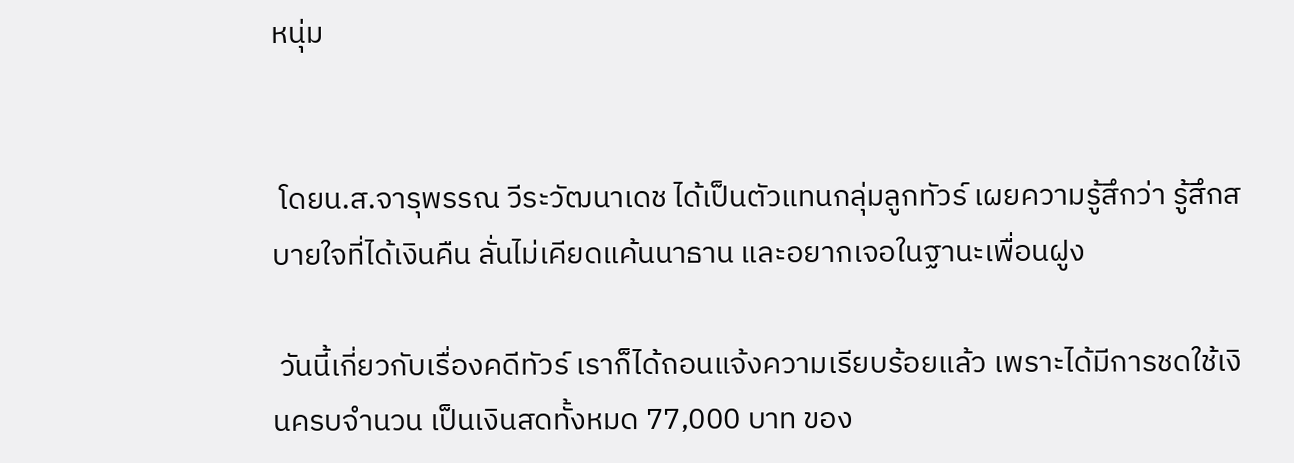หนุ่ม


 โดยน.ส.จารุพรรณ วีระวัฒนาเดช ได้เป็นตัวแทนกลุ่มลูกทัวร์ เผยความรู้สึกว่า รู้สึกสบายใจที่ได้เงินคืน ลั่นไม่เคียดแค้นนาธาน และอยากเจอในฐานะเพื่อนฝูง

 วันนี้เกี่ยวกับเรื่องคดีทัวร์ เราก็ได้ถอนแจ้งความเรียบร้อยแล้ว เพราะได้มีการชดใช้เงินครบจำนวน เป็นเงินสดทั้งหมด 77,000 บาท ของ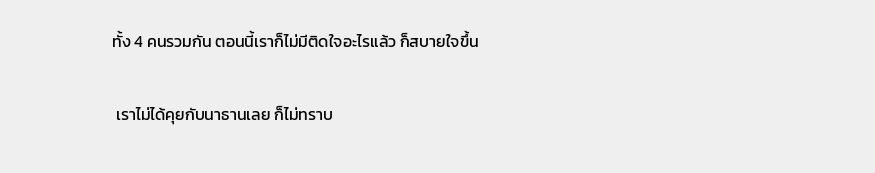ทั้ง 4 คนรวมกัน ตอนนี้เราก็ไม่มีติดใจอะไรแล้ว ก็สบายใจขึ้น

 เราไม่ได้คุยกับนาธานเลย ก็ไม่ทราบ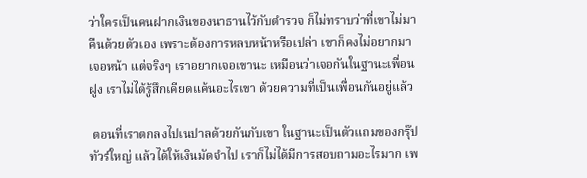ว่าใครเป็นคนฝากเงินของนาธานไว้กับตำรวจ ก็ไม่ทราบว่าที่เขาไม่มาคืนด้วยตัวเอง เพราะต้องการหลบหน้าหรือเปล่า เขาก็คงไม่อยากมาเจอหน้า แต่จริงๆ เราอยากเจอเขานะ เหมือนว่าเจอกันในฐานะเพื่อนฝูง เราไม่ได้รู้สึกเคียดแค้นอะไรเขา ด้วยความที่เป็นเพื่อนกันอยู่แล้ว

 ตอนที่เราตกลงไปเนปาลด้วยกันกับเขา ในฐานะเป็นตัวแถมของกรุ๊ปทัวร์ใหญ่ แล้วได้ให้เงินมัดจำไป เราก็ไม่ได้มีการสอบถามอะไรมาก เพ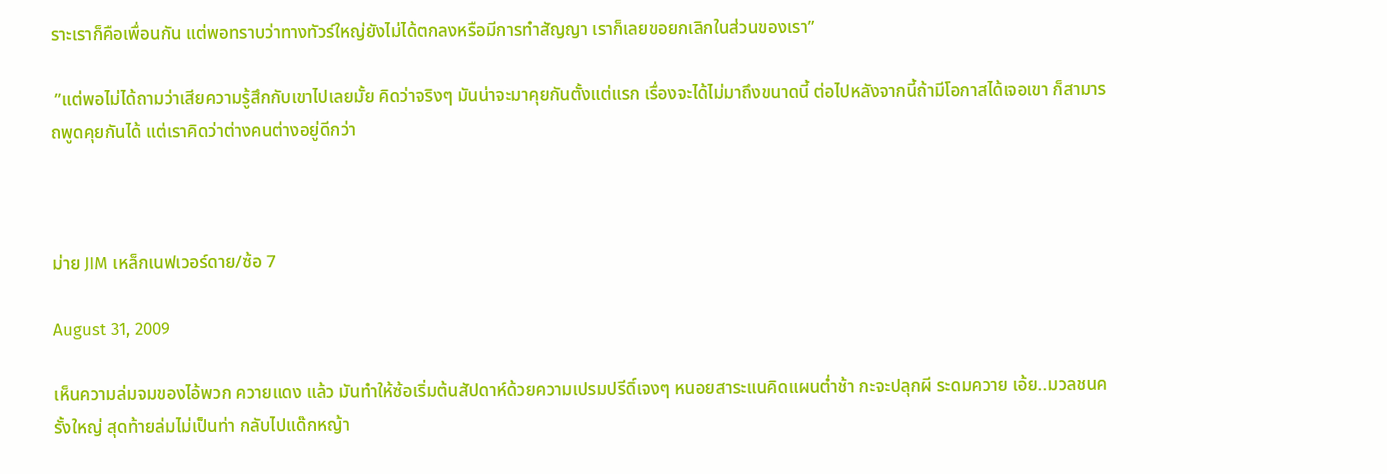ราะเราก็คือเพื่อนกัน แต่พอทราบว่าทางทัวร์ใหญ่ยังไม่ได้ตกลงหรือมีการทำสัญญา เราก็เลยขอยกเลิกในส่วนของเรา”

 ”แต่พอไม่ได้ถามว่าเสียความรู้สึกกับเขาไปเลยมั้ย คิดว่าจริงๆ มันน่าจะมาคุยกันตั้งแต่แรก เรื่องจะได้ไม่มาถึงขนาดนี้ ต่อไปหลังจากนี้ถ้ามีโอกาสได้เจอเขา ก็สามารถพูดคุยกันได้ แต่เราคิดว่าต่างคนต่างอยู่ดีกว่า



ม่าย JIM เหล็กเนฟเวอร์ดาย/ซ้อ 7

August 31, 2009

เห็นความล่มจมของไอ้พวก ควายแดง แล้ว มันทำให้ซ้อเริ่มต้นสัปดาห์ด้วยความเปรมปรีดิ์เจงๆ หนอยสาระแนคิดแผนต่ำช้า กะจะปลุกผี ระดมควาย เอ้ย..มวลชนครั้งใหญ่ สุดท้ายล่มไม่เป็นท่า กลับไปแด๊กหญ้า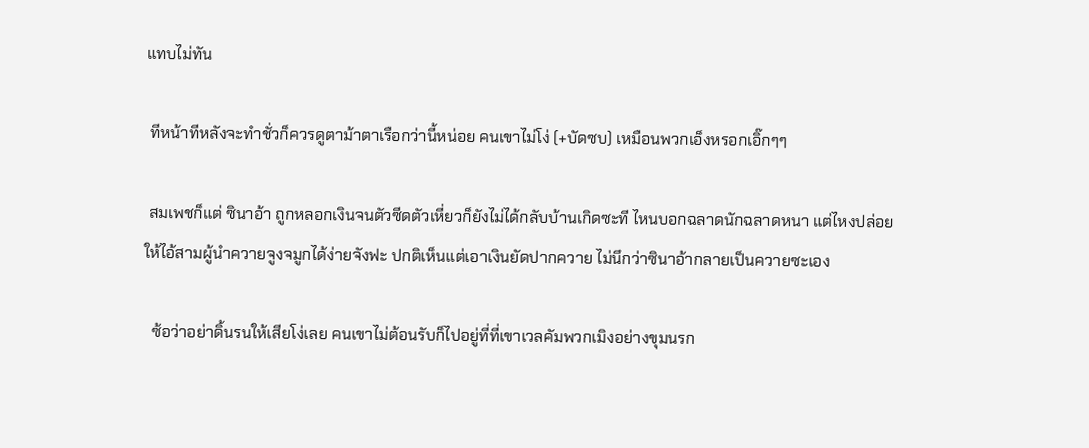แทบไม่ทัน

 ทีหน้าทีหลังจะทำชั่วก็ควรดูตาม้าตาเรือกว่านี้หน่อย คนเขาไม่โง่ (+บัดซบ) เหมือนพวกเอ็งหรอกเอิ๊กๆๆ

 สมเพชก็แต่ ซินาอ้า ถูกหลอกเงินจนตัวซีดตัวเหี่ยวก็ยังไม่ได้กลับบ้านเกิดซะที ไหนบอกฉลาดนักฉลาดหนา แต่ไหงปล่อยให้ไอ้สามผู้นำควายจูงจมูกได้ง่ายจังฟะ ปกติเห็นแต่เอาเงินยัดปากควาย ไม่นึกว่าซินาอ้ากลายเป็นควายซะเอง

  ซ้อว่าอย่าดิ้นรนให้เสียโง่เลย คนเขาไม่ต้อนรับก็ไปอยู่ที่ที่เขาเวลคัมพวกเมิงอย่างขุมนรก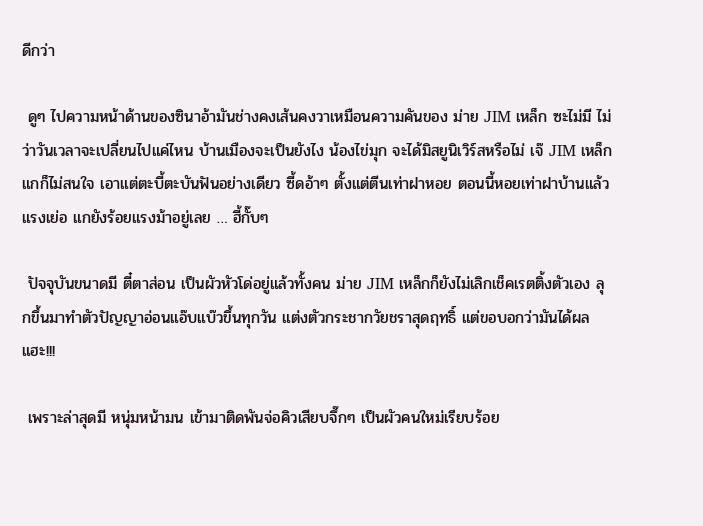ดีกว่า

 ดูๆ ไปความหน้าด้านของซินาอ้ามันช่างคงเส้นคงวาเหมือนความคันของ ม่าย JIM เหล็ก ซะไม่มี ไม่ว่าวันเวลาจะเปลี่ยนไปแค่ไหน บ้านเมืองจะเป็นยังไง น้องไข่มุก จะได้มิสยูนิเวิร์สหรือไม่ เจ๊ JIM เหล็ก แกก็ไม่สนใจ เอาแต่ตะบี้ตะบันฟันอย่างเดียว ซี้ดอ้าๆ ตั้งแต่ตีนเท่าฝาหอย ตอนนี้หอยเท่าฝาบ้านแล้ว แรงเย่อ แกยังร้อยแรงม้าอยู่เลย … ฮี้กั๊บๆ

 ปัจจุบันขนาดมี ตี๋ตาส่อน เป็นผัวหัวโด่อยู่แล้วทั้งคน ม่าย JIM เหล็กก็ยังไม่เลิกเช็คเรตติ้งตัวเอง ลุกขึ้นมาทำตัวปัญญาอ่อนแอ๊บแบ๊วขึ้นทุกวัน แต่งตัวกระชากวัยชราสุดฤทธิ์ แต่ขอบอกว่ามันได้ผลแฮะ!!!

 เพราะล่าสุดมี หนุ่มหน้ามน เข้ามาติดพันจ่อคิวเสียบจึ๊กๆ เป็นผัวคนใหม่เรียบร้อย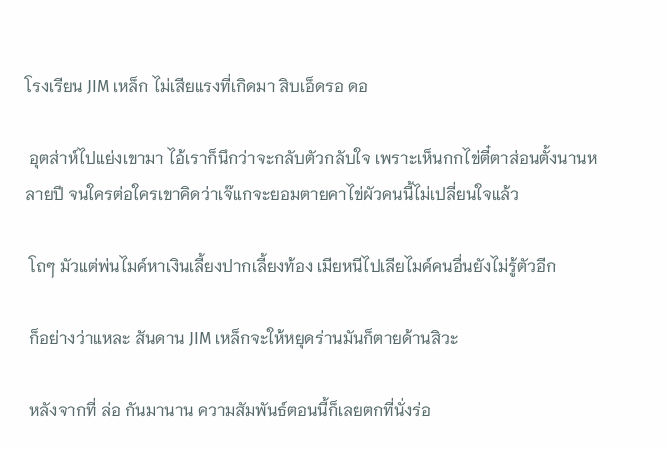โรงเรียน JIM เหล็ก ไม่เสียแรงที่เกิดมา สิบเอ็ดรอ ดอ

 อุตส่าห์ไปแย่งเขามา ไอ้เราก็นึกว่าจะกลับตัวกลับใจ เพราะเห็นกกไข่ตี๋ตาส่อนตั้งนานหลายปี จนใครต่อใครเขาคิดว่าเจ๊แกจะยอมตายคาไข่ผัวคนนี้ไม่เปลี่ยนใจแล้ว

 โถๆ มัวแต่พ่นไมค์หาเงินเลี้ยงปากเลี้ยงท้อง เมียหนีไปเลียไมค์คนอื่นยังไม่รู้ตัวอีก

 ก็อย่างว่าแหละ สันดาน JIM เหล็กจะให้หยุดร่านมันก็ตายด้านสิวะ

 หลังจากที่ ล่อ กันมานาน ความสัมพันธ์ตอนนี้ก็เลยตกที่นั่งร่อ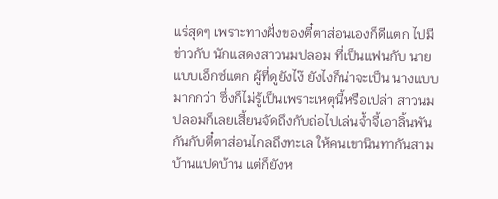แร่สุดๆ เพราะทางฝั่งของตี๋ตาส่อนเองก็ดีแตก ไปมีข่าวกับ นักแสดงสาวนมปลอม ที่เป็นแฟนกับ นายแบบเอ็กซ์แตก ผู้ที่ดูยังไง๊ ยังไงก็น่าจะเป็น นางแบบ มากกว่า ซึ่งก็ไม่รู้เป็นเพราะเหตุนี้หรือเปล่า สาวนมปลอมก็เลยเสี้ยนจัดถึงกับถ่อไปเล่นจ้ำจี้เอาลิ้นพันกันกับตี๋ตาส่อนไกลถึงทะเล ให้คนเขานินทากันสามบ้านแปดบ้าน แต่ก็ยังห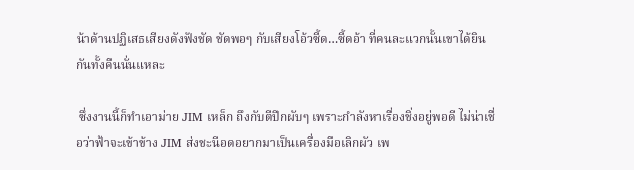น้าด้านปฏิเสธเสียงดังฟังชัด ชัดพอๆ กับเสียงโอ้วซี้ด…ซี้ดอ้า ที่คนละแวกนั้นเขาได้ยินกันทั้งคืนนั่นแหละ

 ซึ่งงานนี้ก็ทำเอาม่าย JIM เหล็ก ถึงกับตีปีกผับๆ เพราะกำลังหาเรื่องชิ่งอยู่พอดี ไม่น่าเชื่อว่าฟ้าจะเข้าข้าง JIM ส่งชะนีอดอยากมาเป็นเครื่องมือเลิกผัว เพ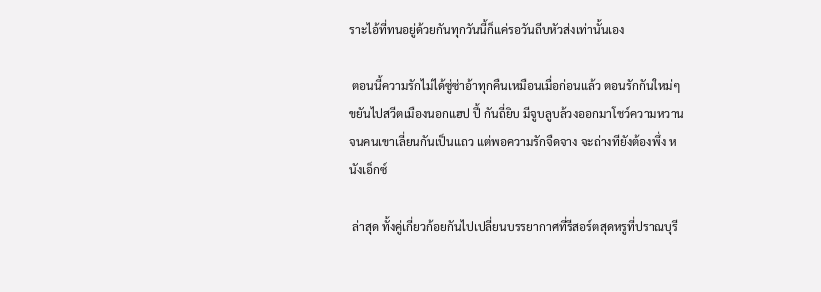ราะไอ้ที่ทนอยู่ด้วยกันทุกวันนี้ก็แค่รอวันถีบหัวส่งเท่านั้นเอง

 ตอนนี้ความรักไม่ได้ซู่ซ่าอ้าทุกคืนเหมือนเมื่อก่อนแล้ว ตอนรักกันใหม่ๆ ขยันไปสวีตเมืองนอกแฮป ปี้ กันถี่ยิบ มีจูบลูบล้วงออกมาโชว์ความหวานจนคนเขาเลี่ยนกันเป็นแถว แต่พอความรักจืดจาง จะถ่างทียังต้องพึ่ง หนังเอ็กซ์

 ล่าสุด ทั้งคู่เกี่ยวก้อยกันไปเปลี่ยนบรรยากาศที่รีสอร์ตสุดหรูที่ปราณบุรี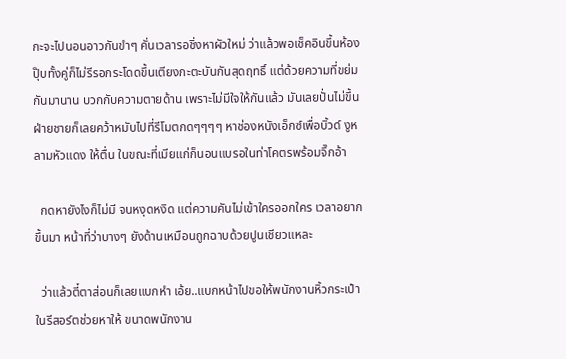กะจะไปนอนอาวกันขำๆ คั่นเวลารอชิ่งหาผัวใหม่ ว่าแล้วพอเช็คอินขึ้นห้องปุ๊บทั้งคู่ก็ไม่รีรอกระโดดขึ้นเตียงกะตะบันกันสุดฤทธิ์ แต่ด้วยความที่ขย่มกันมานาน บวกกับความตายด้าน เพราะไม่มีใจให้กันแล้ว มันเลยปั่นไม่ขึ้น ฝ่ายชายก็เลยคว้าหมับไปที่รีโมตกดๆๆๆๆ หาช่องหนังเอ็กซ์เพื่อบิ้วด์ งูหลามหัวแดง ให้ตื่น ในขณะที่เมียแก่ก็นอนแบรอในท่าโคตรพร้อมจึ๊กอ้า

  กดหายังไงก็ไม่มี จนหงุดหงิด แต่ความคันไม่เข้าใครออกใคร เวลาอยากขึ้นมา หน้าที่ว่าบางๆ ยังด้านเหมือนถูกฉาบด้วยปูนเชียวแหละ

  ว่าแล้วตี๋ตาส่อนก็เลยแบกหำ เอ้ย..แบกหน้าไปขอให้พนักงานหิ้วกระเป๋าในรีสอร์ตช่วยหาให้ ขนาดพนักงาน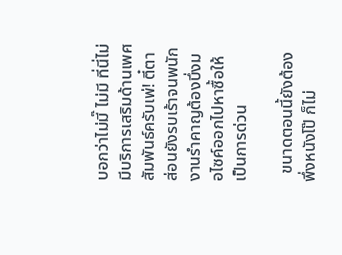บอกว่าไม่มี๊ ไม่มี ที่นี่ไม่มีบริการเสริมด้านเพศสัมพันธ์ครับเพ่! ตี๋ตาส่อนยังรบเร้าจนพนักงานรำคาญต้องบึ่งมอไซค์ออกไปหาซื้อให้เป็นการด่วน

  ขนาดตอนนี้ยังต้องพึ่งหนังโป๊ ก็ไม่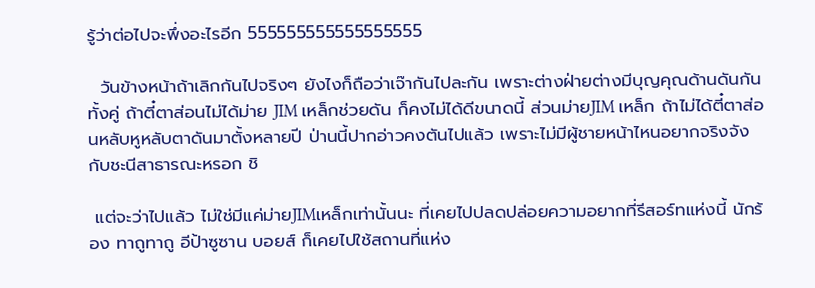รู้ว่าต่อไปจะพึ่งอะไรอีก 555555555555555555

  วันข้างหน้าถ้าเลิกกันไปจริงๆ ยังไงก็ถือว่าเจ๊ากันไปละกัน เพราะต่างฝ่ายต่างมีบุญคุณด้านดันกันทั้งคู่ ถ้าตี๋ตาส่อนไม่ได้ม่าย JIM เหล็กช่วยดัน ก็คงไม่ได้ดีขนาดนี้ ส่วนม่ายJIM เหล็ก ถ้าไม่ได้ตี๋ตาส่อนหลับหูหลับตาดันมาตั้งหลายปี ป่านนี้ปากอ่าวคงตันไปแล้ว เพราะไม่มีผู้ชายหน้าไหนอยากจริงจังกับชะนีสาธารณะหรอก ชิ

 แต่จะว่าไปแล้ว ไม่ใช่มีแค่ม่ายJIMเหล็กเท่านั้นนะ ที่เคยไปปลดปล่อยความอยากที่รีสอร์ทแห่งนี้ นักร้อง ทาถูทาถู อีป้าซูซาน บอยส์ ก็เคยไปใช้สถานที่แห่ง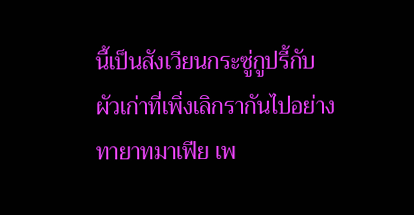นี้เป็นสังเวียนกระซู่กูปรี้กับผัวเก่าที่เพิ่งเลิกรากันไปอย่าง ทายาทมาเฟีย เพ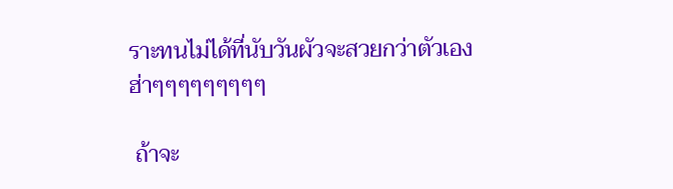ราะทนไม่ได้ที่นับวันผัวจะสวยกว่าตัวเอง ฮ่าๆๆๆๆๆๆๆๆๆ

 ถ้าจะ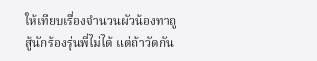ให้เทียบเรื่องจำนวนผัวน้องทาถูสู้นักร้องรุ่นพี่ไม่ได้ แต่ถ้าวัดกัน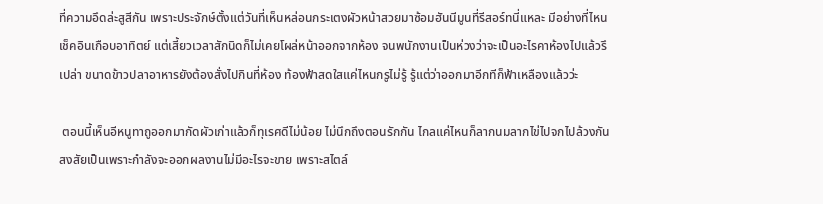ที่ความอึดล่ะสูสีกัน เพราะประจักษ์ตั้งแต่วันที่เห็นหล่อนกระเตงผัวหน้าสวยมาซ้อมฮันนีมูนที่รีสอร์ทนี่แหละ มีอย่างที่ไหนเช็คอินเกือบอาทิตย์ แต่เสี้ยวเวลาสักนิดก็ไม่เคยโผล่หน้าออกจากห้อง จนพนักงานเป็นห่วงว่าจะเป็นอะไรคาห้องไปแล้วรึเปล่า ขนาดข้าวปลาอาหารยังต้องสั่งไปกินที่ห้อง ท้องฟ้าสดใสแค่ไหนกรูไม่รู้ รู้แต่ว่าออกมาอีกทีก็ฟ้าเหลืองแล้วว่ะ

 ตอนนี้เห็นอีหนูทาถูออกมากัดผัวเก่าแล้วก็ทุเรศดีไม่น้อย ไม่นึกถึงตอนรักกัน ไกลแค่ไหนก็ลากนมลากไข่ไปจกไปล้วงกัน สงสัยเป็นเพราะกำลังจะออกผลงานไม่มีอะไรจะขาย เพราะสไตล์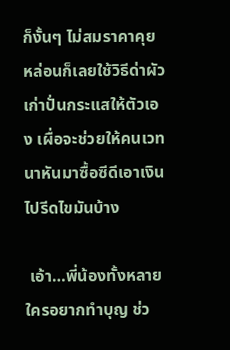ก็งั้นๆ ไม่สมราคาคุย หล่อนก็เลยใช้วิธีด่าผัวเก่าปั่นกระแสให้ตัวเอง เผื่อจะช่วยให้คนเวทนาหันมาซื้อซีดีเอาเงินไปรีดไขมันบ้าง

 เอ้า…พี่น้องทั้งหลาย ใครอยากทำบุญ ช่ว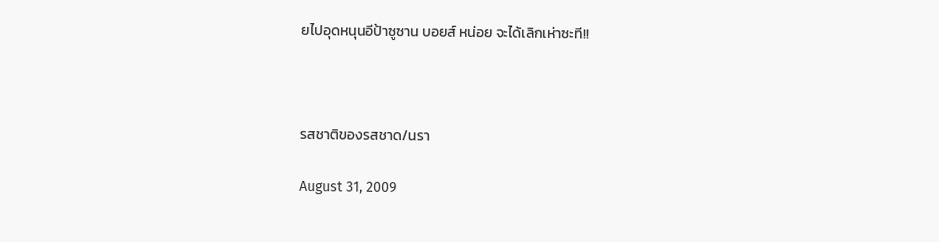ยไปอุดหนุนอีป้าซูซาน บอยส์ หน่อย จะได้เลิกเห่าซะที!!



รสชาติของรสชาด/นรา

August 31, 2009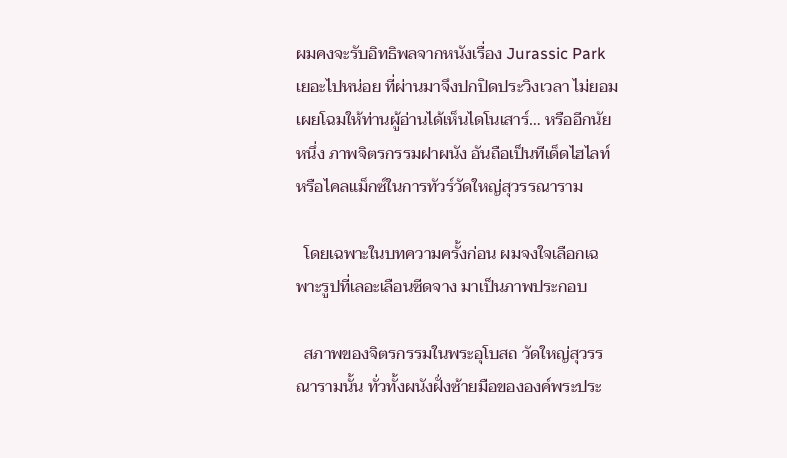ผมคงจะรับอิทธิพลจากหนังเรื่อง Jurassic Park เยอะไปหน่อย ที่ผ่านมาจึงปกปิดประวิงเวลา ไม่ยอมเผยโฉมให้ท่านผู้อ่านได้เห็นไดโนเสาร์… หรืออีกนัยหนึ่ง ภาพจิตรกรรมฝาผนัง อันถือเป็นทีเด็ดไฮไลท์หรือไคลแม็กซ์ในการทัวร์วัดใหญ่สุวรรณาราม

  โดยเฉพาะในบทความครั้งก่อน ผมจงใจเลือกเฉพาะรูปที่เลอะเลือนซีดจาง มาเป็นภาพประกอบ

  สภาพของจิตรกรรมในพระอุโบสถ วัดใหญ่สุวรรณารามนั้น ทั่วทั้งผนังฝั่งซ้ายมือขององค์พระประ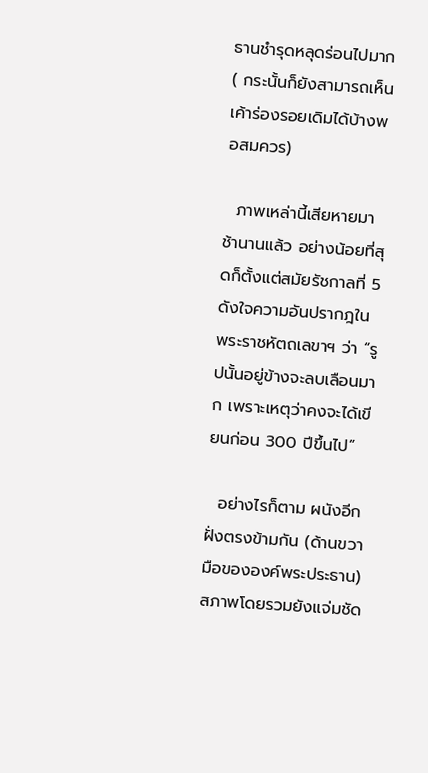ธานชำรุดหลุดร่อนไปมาก ( กระนั้นก็ยังสามารถเห็นเค้าร่องรอยเดิมได้บ้างพอสมควร)

  ภาพเหล่านี้เสียหายมาช้านานแล้ว อย่างน้อยที่สุดก็ตั้งแต่สมัยรัชกาลที่ 5 ดังใจความอันปรากฎในพระราชหัตถเลขาฯ ว่า “รูปนั้นอยู่ข้างจะลบเลือนมาก เพราะเหตุว่าคงจะได้เขียนก่อน 300 ปีขึ้นไป”

  อย่างไรก็ตาม ผนังอีกฝั่งตรงข้ามกัน (ด้านขวามือขององค์พระประธาน) สภาพโดยรวมยังแจ่มชัด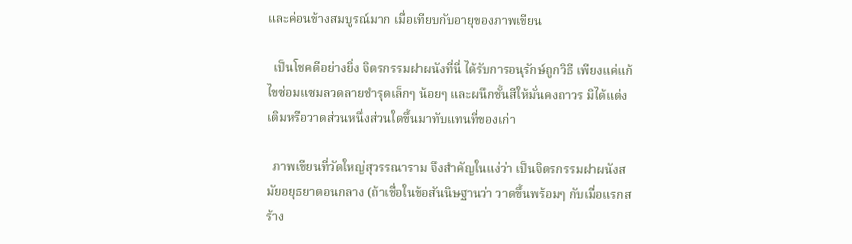และค่อนข้างสมบูรณ์มาก เมื่อเทียบกับอายุของภาพเขียน

  เป็นโชคดีอย่างยิ่ง จิตรกรรมฝาผนังที่นี่ ได้รับการอนุรักษ์ถูกวิธี เพียงแค่แก้ไขซ่อมแซมลวดลายชำรุดเล็กๆ น้อยๆ และผนึกชั้นสีให้มั่นคงถาวร มิได้แต่งเติมหรือวาดส่วนหนึ่งส่วนใดขึ้นมาทับแทนที่ของเก่า

  ภาพเขียนที่วัดใหญ่สุวรรณาราม จึงสำคัญในแง่ว่า เป็นจิตรกรรมฝาผนังสมัยอยุธยาตอนกลาง (ถ้าเชื่อในข้อสันนิษฐานว่า วาดขึ้นพร้อมๆ กับเมื่อแรกสร้าง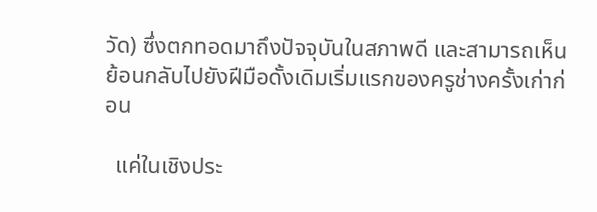วัด) ซึ่งตกทอดมาถึงปัจจุบันในสภาพดี และสามารถเห็นย้อนกลับไปยังฝีมือดั้งเดิมเริ่มแรกของครูช่างครั้งเก่าก่อน

  แค่ในเชิงประ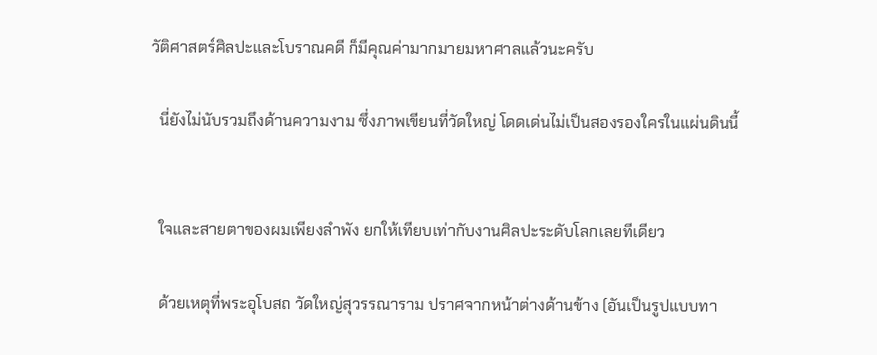วัติศาสตร์ศิลปะและโบราณคดี ก็มีคุณค่ามากมายมหาศาลแล้วนะครับ

  นี่ยังไม่นับรวมถึงด้านความงาม ซึ่งภาพเขียนที่วัดใหญ่ โดดเด่นไม่เป็นสองรองใครในแผ่นดินนี้


  ใจและสายตาของผมเพียงลำพัง ยกให้เทียบเท่ากับงานศิลปะระดับโลกเลยทีเดียว

  ด้วยเหตุที่พระอุโบสถ วัดใหญ่สุวรรณาราม ปราศจากหน้าต่างด้านข้าง (อันเป็นรูปแบบทา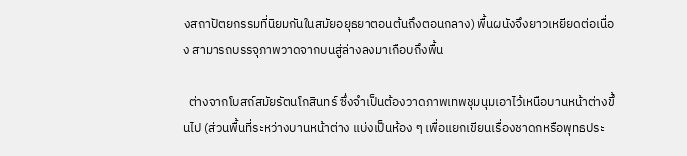งสถาปัตยกรรมที่นิยมกันในสมัยอยุธยาตอนต้นถึงตอนกลาง) พื้นผนังจึงยาวเหยียดต่อเนื่อง สามารถบรรจุภาพวาดจากบนสู่ล่างลงมาเกือบถึงพื้น

  ต่างจากโบสถ์สมัยรัตนโกสินทร์ ซึ่งจำเป็นต้องวาดภาพเทพชุมนุมเอาไว้เหนือบานหน้าต่างขึ้นไป (ส่วนพื้นที่ระหว่างบานหน้าต่าง แบ่งเป็นห้อง ๆ เพื่อแยกเขียนเรื่องชาดกหรือพุทธประ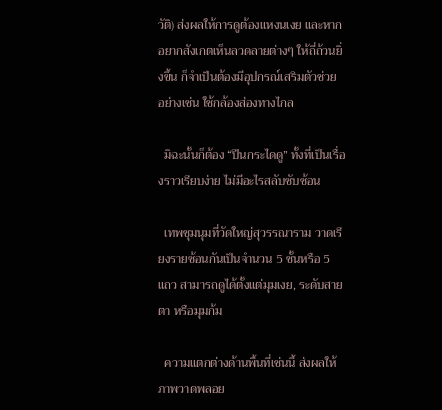วัติ) ส่งผลให้การดูต้องแหงนเงย และหากอยากสังเกตเห็นลวดลายต่างๆ ให้ถี่ถ้วนยิ่งขึ้น ก็จำเป็นต้องมีอุปกรณ์เสริมตัวช่วย อย่างเช่น ใช้กล้องส่องทางไกล

  มิฉะนั้นก็ต้อง “ปีนกระไดดู” ทั้งที่เป็นเรื่องราวเรียบง่าย ไม่มีอะไรสลับซับซ้อน

  เทพชุมนุมที่วัดใหญ่สุวรรณาราม วาดเรียงรายซ้อนกันเป็นจำนวน 5 ชั้นหรือ 5 แถว สามารถดูได้ตั้งแต่มุมเงย, ระดับสายตา หรือมุมก้ม

  ความแตกต่างด้านพื้นที่เช่นนี้ ส่งผลให้ภาพวาดพลอย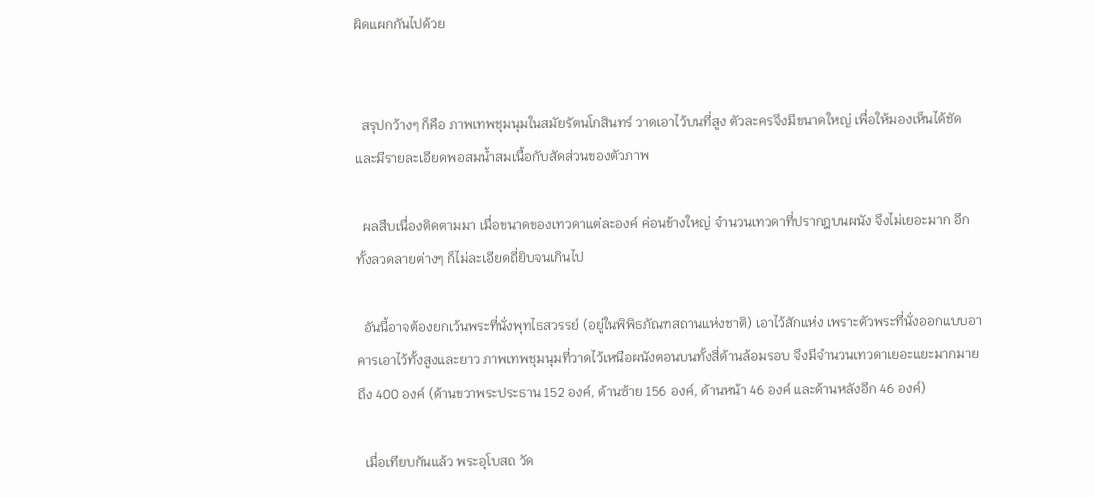ผิดแผกกันไปด้วย


  สรุปกว้างๆ ก็คือ ภาพเทพชุมนุมในสมัยรัตนโกสินทร์ วาดเอาไว้บนที่สูง ตัวละครจึงมีขนาดใหญ่ เพื่อให้มองเห็นได้ชัด และมีรายละเอียดพอสมน้ำสมเนื้อกับสัดส่วนของตัวภาพ

  ผลสืบเนื่องติดตามมา เมื่อขนาดของเทวดาแต่ละองค์ ค่อนข้างใหญ่ จำนวนเทวดาที่ปรากฎบนผนัง จึงไม่เยอะมาก อีกทั้งลวดลายต่างๆ ก็ไม่ละเอียดถี่ยิบจนเกินไป

  อันนี้อาจต้องยกเว้นพระที่นั่งพุทไธสวรรย์ (อยู่ในพิพิธภัณฑสถานแห่งชาติ) เอาไว้สักแห่ง เพราะตัวพระที่นั่งออกแบบอาคารเอาไว้ทั้งสูงและยาว ภาพเทพชุมนุมที่วาดไว้เหนือผนังตอนบนทั้งสี่ด้านล้อมรอบ จึงมีจำนวนเทวดาเยอะแยะมากมายถึง 400 องค์ (ด้านขวาพระประธาน 152 องค์, ด้านซ้าย 156 องค์, ด้านหน้า 46 องค์ และด้านหลังอีก 46 องค์)

  เมื่อเทียบกันแล้ว พระอุโบสถ วัด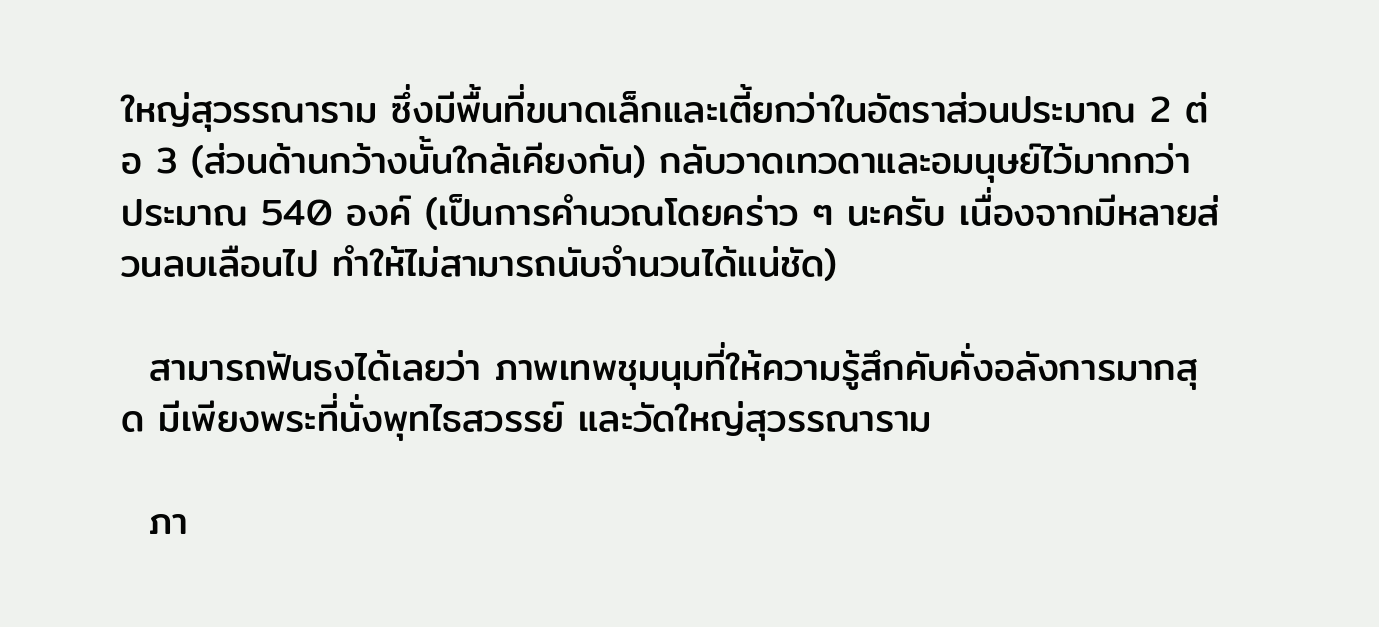ใหญ่สุวรรณาราม ซึ่งมีพื้นที่ขนาดเล็กและเตี้ยกว่าในอัตราส่วนประมาณ 2 ต่อ 3 (ส่วนด้านกว้างนั้นใกล้เคียงกัน) กลับวาดเทวดาและอมนุษย์ไว้มากกว่า ประมาณ 540 องค์ (เป็นการคำนวณโดยคร่าว ๆ นะครับ เนื่องจากมีหลายส่วนลบเลือนไป ทำให้ไม่สามารถนับจำนวนได้แน่ชัด)

  สามารถฟันธงได้เลยว่า ภาพเทพชุมนุมที่ให้ความรู้สึกคับคั่งอลังการมากสุด มีเพียงพระที่นั่งพุทไธสวรรย์ และวัดใหญ่สุวรรณาราม

  ภา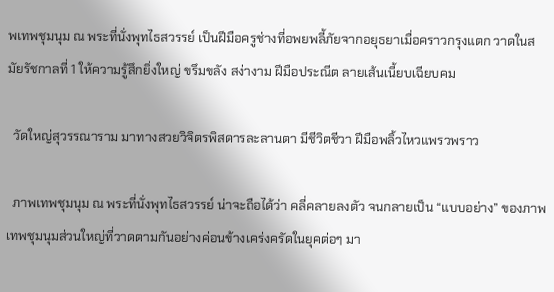พเทพชุมนุม ณ พระที่นั่งพุทไธสวรรย์ เป็นฝีมือครูช่างที่อพยพลี้ภัยจากอยุธยาเมื่อคราวกรุงแตก วาดในสมัยรัชกาลที่ 1 ให้ความรู้สึกยิ่งใหญ่ ขรึมขลัง สง่างาม ฝีมือประณีต ลายเส้นเนี้ยบเฉียบคม

  วัดใหญ่สุวรรณาราม มาทางสวยวิจิตรพิสดารละลานตา มีชีวิตชีวา ฝีมือพลิ้วไหวแพรวพราว

  ภาพเทพชุมนุม ณ พระที่นั่งพุทไธสวรรย์ น่าจะถือได้ว่า คลี่คลายลงตัว จนกลายเป็น “แบบอย่าง” ของภาพเทพชุมนุมส่วนใหญ่ที่วาดตามกันอย่างค่อนข้างเคร่งครัดในยุคต่อๆ มา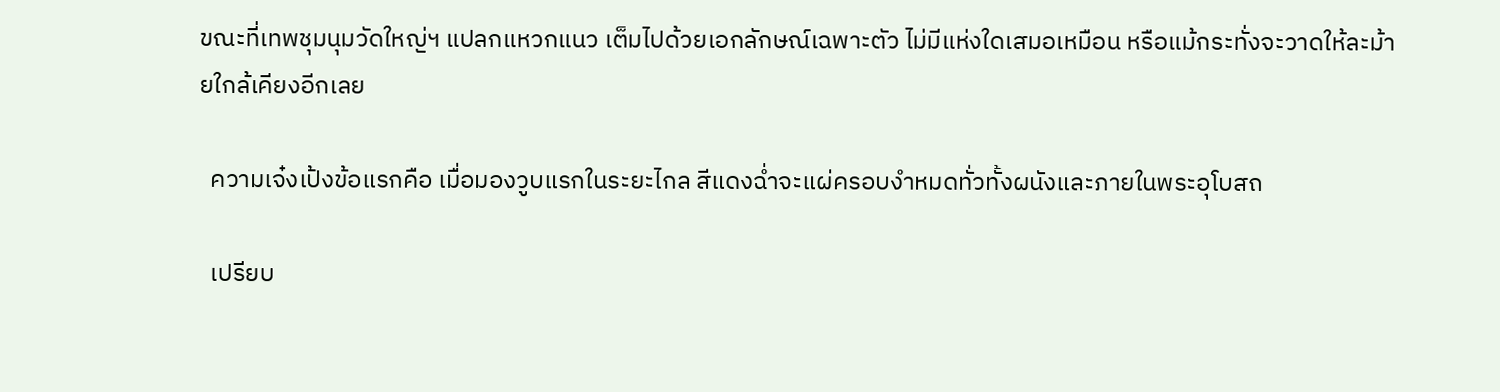ขณะที่เทพชุมนุมวัดใหญ่ฯ แปลกแหวกแนว เต็มไปด้วยเอกลักษณ์เฉพาะตัว ไม่มีแห่งใดเสมอเหมือน หรือแม้กระทั่งจะวาดให้ละม้ายใกล้เคียงอีกเลย

  ความเจ๋งเป้งข้อแรกคือ เมื่อมองวูบแรกในระยะไกล สีแดงฉ่ำจะแผ่ครอบงำหมดทั่วทั้งผนังและภายในพระอุโบสถ

  เปรียบ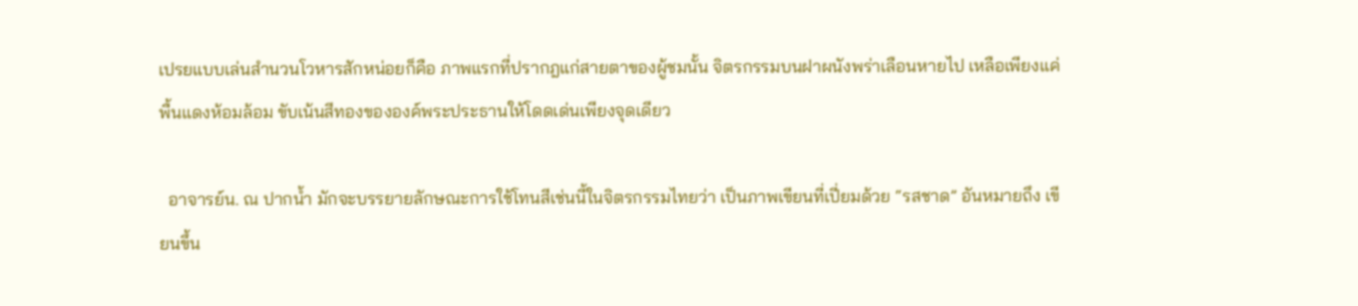เปรยแบบเล่นสำนวนโวหารสักหน่อยก็คือ ภาพแรกที่ปรากฎแก่สายตาของผู้ชมนั้น จิตรกรรมบนฝาผนังพร่าเลือนหายไป เหลือเพียงแค่พื้นแดงห้อมล้อม ขับเน้นสีทองขององค์พระประธานให้โดดเด่นเพียงจุดเดียว

  อาจารย์น. ณ ปากน้ำ มักจะบรรยายลักษณะการใช้โทนสีเช่นนี้ในจิตรกรรมไทยว่า เป็นภาพเขียนที่เปี่ยมด้วย “รสชาด” อันหมายถึง เขียนขึ้น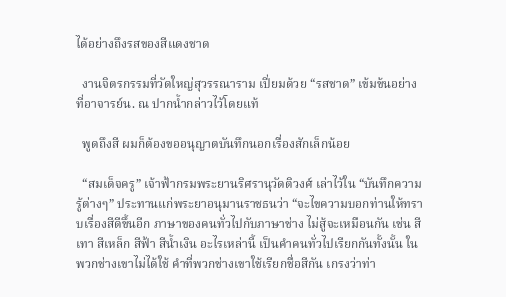ได้อย่างถึงรสของสีแดงชาด

  งานจิตรกรรมที่วัดใหญ่สุวรรณาราม เปี่ยมด้วย “รสชาด” เข้มข้นอย่างที่อาจารย์น. ณ ปากน้ำกล่าวไว้โดยแท้

  พูดถึงสี ผมก็ต้องขออนุญาตบันทึกนอกเรื่องสักเล็กน้อย

  “สมเด็จครู” เจ้าฟ้ากรมพระยานริศรานุวัดติวงศ์ เล่าไว้ใน “บันทึกความรู้ต่างๆ” ประทานแก่พระยาอนุมานราชธนว่า “จะไขความบอกท่านให้ทราบเรื่องสีดีขึ้นอีก ภาษาของคนทั่วไปกับภาษาช่าง ไม่สู้จะเหมือนกัน เช่น สีเทา สีเหล็ก สีฟ้า สีน้ำเงิน อะไรเหล่านี้ เป็นคำคนทั่วไปเรียกกันทั้งนั้น ในพวกช่างเขาไม่ได้ใช้ คำที่พวกช่างเขาใช้เรียกชื่อสีกัน เกรงว่าท่า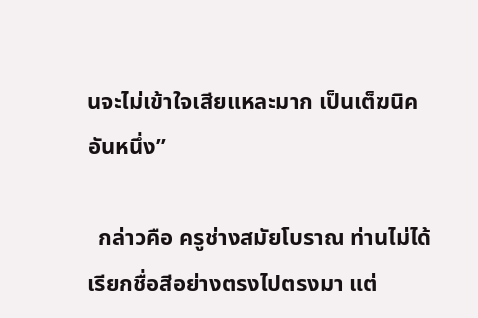นจะไม่เข้าใจเสียแหละมาก เป็นเต็ฆนิคอันหนึ่ง”

  กล่าวคือ ครูช่างสมัยโบราณ ท่านไม่ได้เรียกชื่อสีอย่างตรงไปตรงมา แต่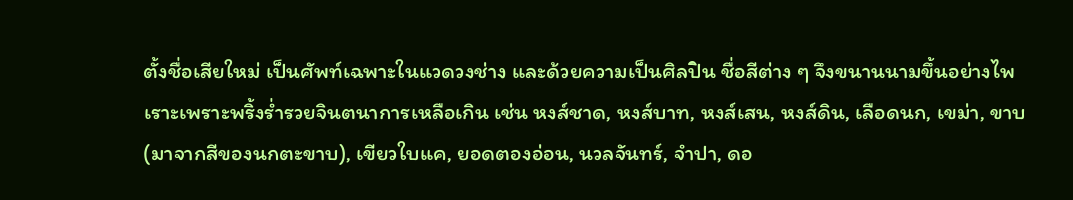ตั้งชื่อเสียใหม่ เป็นศัพท์เฉพาะในแวดวงช่าง และด้วยความเป็นศิลปิน ชื่อสีต่าง ๆ จึงขนานนามขึ้นอย่างไพเราะเพราะพริ้งร่ำรวยจินตนาการเหลือเกิน เช่น หงส์ชาด, หงส์บาท, หงส์เสน, หงส์ดิน, เลือดนก, เขม่า, ขาบ (มาจากสีของนกตะขาบ), เขียวใบแค, ยอดตองอ่อน, นวลจันทร์, จำปา, ดอ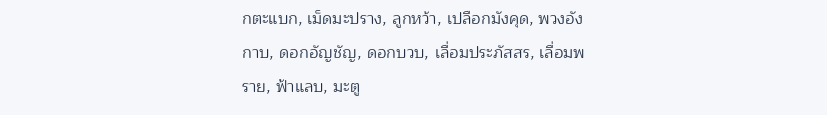กตะแบก, เม็ดมะปราง, ลูกหว้า, เปลือกมังคุด, พวงอังกาบ, ดอกอัญชัญ, ดอกบวบ, เลื่อมประภัสสร, เลื่อมพราย, ฟ้าแลบ, มะตู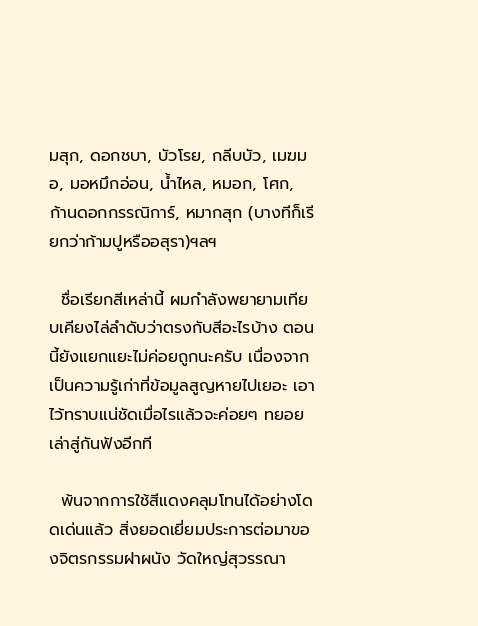มสุก, ดอกชบา, บัวโรย, กลีบบัว, เมฆมอ, มอหมึกอ่อน, น้ำไหล, หมอก, โศก, ก้านดอกกรรณิการ์, หมากสุก (บางทีก็เรียกว่าก้ามปูหรืออสุรา)ฯลฯ

  ชื่อเรียกสีเหล่านี้ ผมกำลังพยายามเทียบเคียงไล่ลำดับว่าตรงกับสีอะไรบ้าง ตอนนี้ยังแยกแยะไม่ค่อยถูกนะครับ เนื่องจากเป็นความรู้เก่าที่ข้อมูลสูญหายไปเยอะ เอาไว้ทราบแน่ชัดเมื่อไรแล้วจะค่อยๆ ทยอยเล่าสู่กันฟังอีกที

  พ้นจากการใช้สีแดงคลุมโทนได้อย่างโดดเด่นแล้ว สิ่งยอดเยี่ยมประการต่อมาของจิตรกรรมฝาผนัง วัดใหญ่สุวรรณา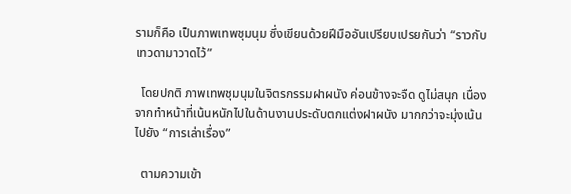รามก็คือ เป็นภาพเทพชุมนุม ซึ่งเขียนด้วยฝีมืออันเปรียบเปรยกันว่า “ราวกับเทวดามาวาดไว้”

  โดยปกติ ภาพเทพชุมนุมในจิตรกรรมฝาผนัง ค่อนข้างจะจืด ดูไม่สนุก เนื่องจากทำหน้าที่เน้นหนักไปในด้านงานประดับตกแต่งฝาผนัง มากกว่าจะมุ่งเน้นไปยัง “การเล่าเรื่อง”

  ตามความเข้า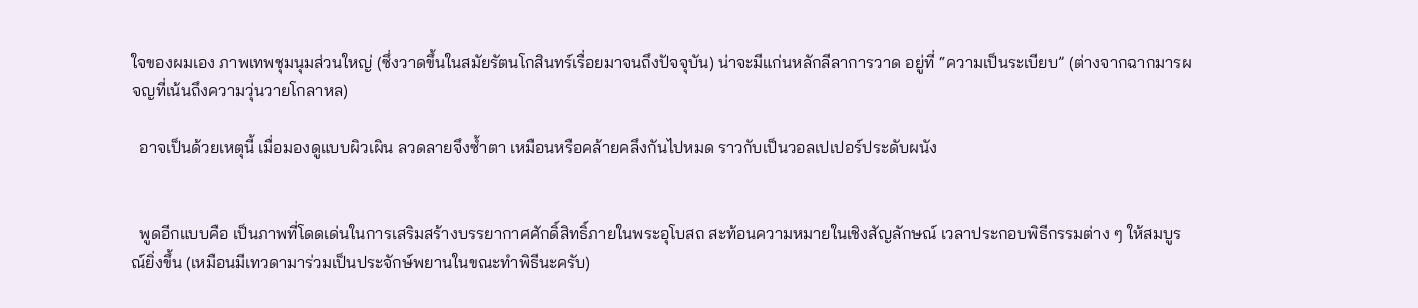ใจของผมเอง ภาพเทพชุมนุมส่วนใหญ่ (ซึ่งวาดขึ้นในสมัยรัตนโกสินทร์เรื่อยมาจนถึงปัจจุบัน) น่าจะมีแก่นหลักลีลาการวาด อยู่ที่ “ความเป็นระเบียบ” (ต่างจากฉากมารผจญที่เน้นถึงความวุ่นวายโกลาหล)

  อาจเป็นด้วยเหตุนี้ เมื่อมองดูแบบผิวเผิน ลวดลายจึงซ้ำตา เหมือนหรือคล้ายคลึงกันไปหมด ราวกับเป็นวอลเปเปอร์ประดับผนัง


  พูดอีกแบบคือ เป็นภาพที่โดดเด่นในการเสริมสร้างบรรยากาศศักดิ์สิทธิ์ภายในพระอุโบสถ สะท้อนความหมายในเชิงสัญลักษณ์ เวลาประกอบพิธีกรรมต่าง ๆ ให้สมบูรณ์ยิ่งขึ้น (เหมือนมีเทวดามาร่วมเป็นประจักษ์พยานในขณะทำพิธีนะครับ)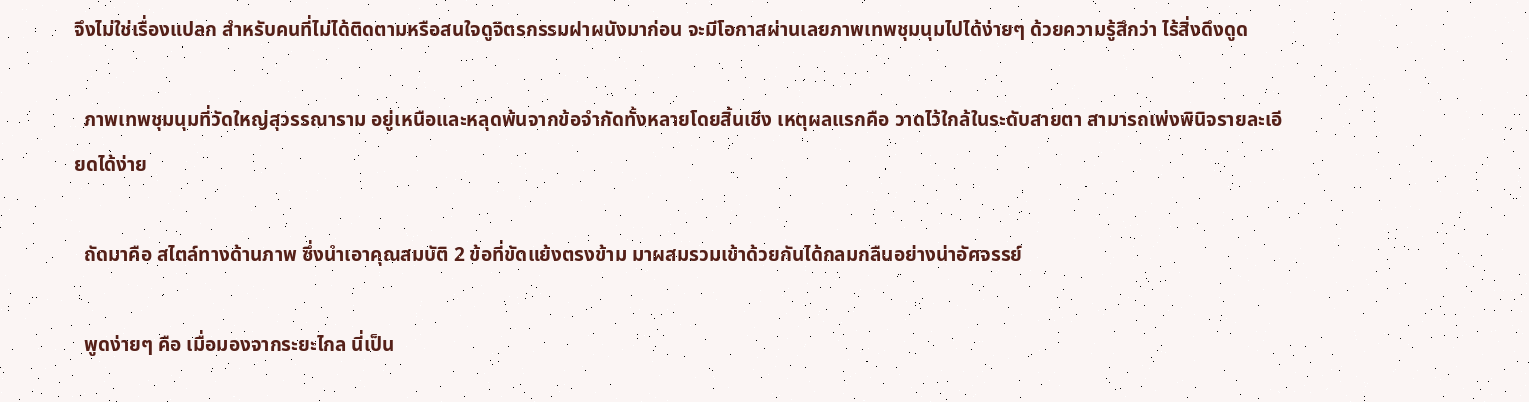จึงไม่ใช่เรื่องแปลก สำหรับคนที่ไม่ได้ติดตามหรือสนใจดูจิตรกรรมฝาผนังมาก่อน จะมีโอกาสผ่านเลยภาพเทพชุมนุมไปได้ง่ายๆ ด้วยความรู้สึกว่า ไร้สิ่งดึงดูด

  ภาพเทพชุมนุมที่วัดใหญ่สุวรรณาราม อยู่เหนือและหลุดพ้นจากข้อจำกัดทั้งหลายโดยสิ้นเชิง เหตุผลแรกคือ วาดไว้ใกล้ในระดับสายตา สามารถเพ่งพินิจรายละเอียดได้ง่าย

  ถัดมาคือ สไตล์ทางด้านภาพ ซึ่งนำเอาคุณสมบัติ 2 ข้อที่ขัดแย้งตรงข้าม มาผสมรวมเข้าด้วยกันได้กลมกลืนอย่างน่าอัศจรรย์

  พูดง่ายๆ คือ เมื่อมองจากระยะไกล นี่เป็น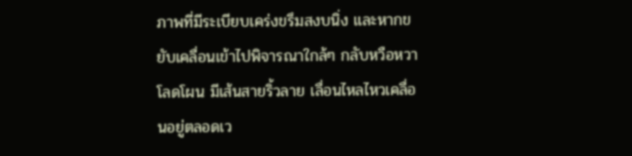ภาพที่มีระเบียบเคร่งขรึมสงบนิ่ง และหากขยับเคลื่อนเข้าไปพิจารณาใกล้ๆ กลับหวือหวาโลดโผน มีเส้นสายริ้วลาย เลื่อนไหลไหวเคลื่อนอยู่ตลอดเว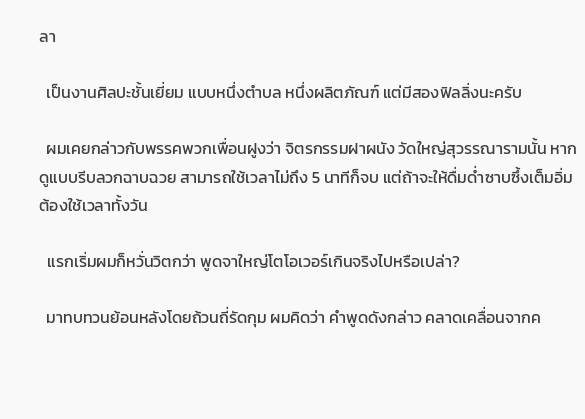ลา

  เป็นงานศิลปะชั้นเยี่ยม แบบหนึ่งตำบล หนึ่งผลิตภัณฑ์ แต่มีสองฟิลลิ่งนะครับ

  ผมเคยกล่าวกับพรรคพวกเพื่อนฝูงว่า จิตรกรรมฝาผนัง วัดใหญ่สุวรรณารามนั้น หากดูแบบรีบลวกฉาบฉวย สามารถใช้เวลาไม่ถึง 5 นาทีก็จบ แต่ถ้าจะให้ดื่มด่ำซาบซึ้งเต็มอิ่ม ต้องใช้เวลาทั้งวัน

  แรกเริ่มผมก็หวั่นวิตกว่า พูดจาใหญ่โตโอเวอร์เกินจริงไปหรือเปล่า?

  มาทบทวนย้อนหลังโดยถ้วนถี่รัดกุม ผมคิดว่า คำพูดดังกล่าว คลาดเคลื่อนจากค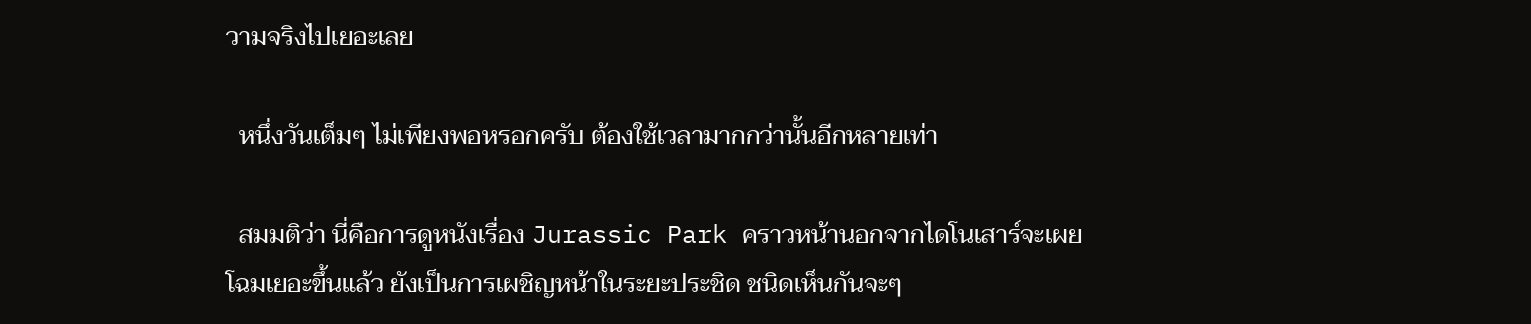วามจริงไปเยอะเลย

  หนึ่งวันเต็มๆ ไม่เพียงพอหรอกครับ ต้องใช้เวลามากกว่านั้นอีกหลายเท่า

  สมมติว่า นี่คือการดูหนังเรื่อง Jurassic Park คราวหน้านอกจากไดโนเสาร์จะเผยโฉมเยอะขึ้นแล้ว ยังเป็นการเผชิญหน้าในระยะประชิด ชนิดเห็นกันจะๆ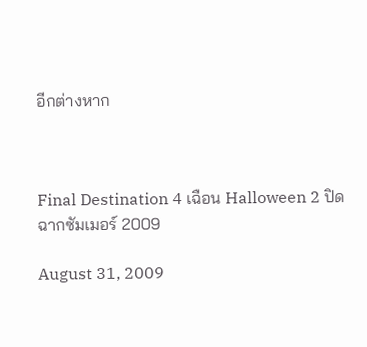อีกต่างหาก



Final Destination 4 เฉือน Halloween 2 ปิดฉากซัมเมอร์ 2009

August 31, 2009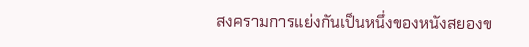สงครามการแย่งกันเป็นหนึ่งของหนังสยองข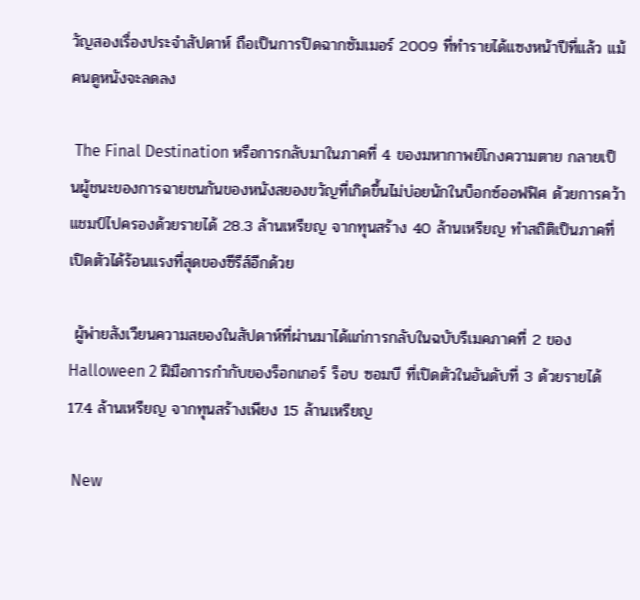วัญสองเรื่องประจำสัปดาห์ ถือเป็นการปิดฉากซัมเมอร์ 2009 ที่ทำรายได้แซงหน้าปีที่แล้ว แม้คนดูหนังจะลดลง

 The Final Destination หรือการกลับมาในภาคที่ 4 ของมหากาพย์โกงความตาย กลายเป็นผู้ชนะของการฉายชนกันของหนังสยองขวัญที่เกิดขึ้นไม่บ่อยนักในบ็อกซ์ออฟฟิศ ด้วยการคว้าแชมป์ไปครองด้วยรายได้ 28.3 ล้านเหรียญ จากทุนสร้าง 40 ล้านเหรียญ ทำสถิติเป็นภาคที่เปิดตัวได้ร้อนแรงที่สุดของซีรีส์อีกด้วย

 ผู้พ่ายสังเวียนความสยองในสัปดาห์ที่ผ่านมาได้แก่การกลับในฉบับรีเมคภาคที่ 2 ของ Halloween 2 ฝีมือการกำกับของร็อกเกอร์ ร็อบ ซอมบี ที่เปิดตัวในอันดับที่ 3 ด้วยรายได้ 17.4 ล้านเหรียญ จากทุนสร้างเพียง 15 ล้านเหรียญ

 New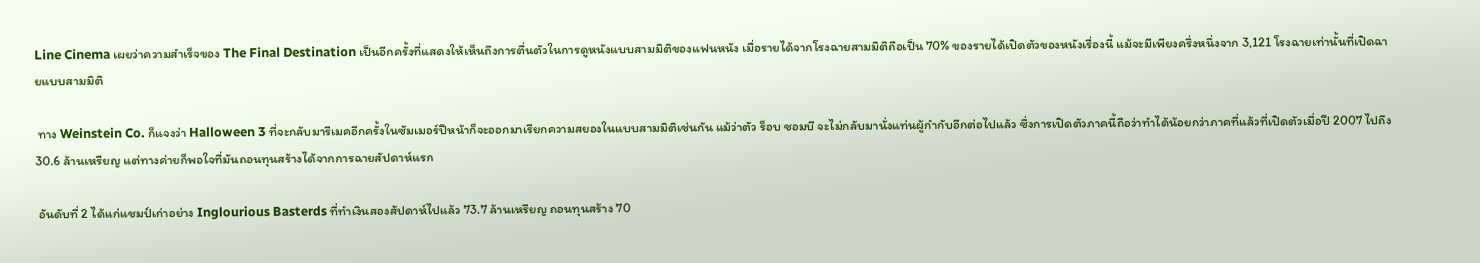Line Cinema เผยว่าความสำเร็จของ The Final Destination เป็นอีกครั้งที่แสดงให้เห็นถึงการตื่นตัวในการดูหนังแบบสามมิติของแฟนหนัง เมื่อรายได้จากโรงฉายสามมิติถือเป็น 70% ของรายได้เปิดตัวของหนังเรื่องนี้ แม้จะมีเพียงครึ่งหนึ่งจาก 3,121 โรงฉายเท่านั้นที่เปิดฉายแบบสามมิติ

 ทาง Weinstein Co. ก็แจงว่า Halloween 3 ที่จะกลับมารีเมคอีกครั้งในซัมเมอร์ปีหน้าก็จะออกมาเรียกความสยองในแบบสามมิติเช่นกัน แม้ว่าตัว ร็อบ ซอมบี จะไม่กลับมานั่งแท่นผู้กำกับอีกต่อไปแล้ว ซึ่งการเปิดตัวภาคนี้ถือว่าทำได้น้อยกว่าภาคที่แล้วที่เปิดตัวเมื่อปี 2007 ไปถึง 30.6 ล้านเหรียญ แต่ทางค่ายก็พอใจที่มันถอนทุนสร้างได้จากการฉายสัปดาห์แรก

 อันดับที่ 2 ได้แก่แชมป์เก่าอย่าง Inglourious Basterds ที่ทำเงินสองสัปดาห์ไปแล้ว 73.7 ล้านเหรียญ ถอนทุนสร้าง 70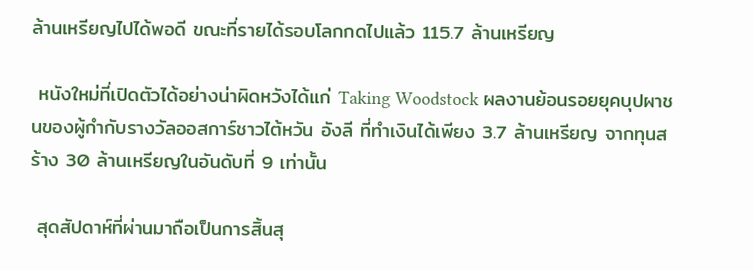ล้านเหรียญไปได้พอดี ขณะที่รายได้รอบโลกกดไปแล้ว 115.7 ล้านเหรียญ

 หนังใหม่ที่เปิดตัวได้อย่างน่าผิดหวังได้แก่ Taking Woodstock ผลงานย้อนรอยยุคบุปผาชนของผู้กำกับรางวัลออสการ์ชาวไต้หวัน อังลี ที่ทำเงินได้เพียง 3.7 ล้านเหรียญ จากทุนสร้าง 30 ล้านเหรียญในอันดับที่ 9 เท่านั้น

 สุดสัปดาห์ที่ผ่านมาถือเป็นการสิ้นสุ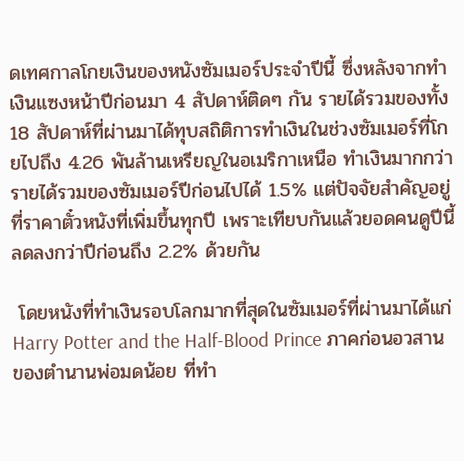ดเทศกาลโกยเงินของหนังซัมเมอร์ประจำปีนี้ ซึ่งหลังจากทำเงินแซงหน้าปีก่อนมา 4 สัปดาห์ติดๆ กัน รายได้รวมของทั้ง 18 สัปดาห์ที่ผ่านมาได้ทุบสถิติการทำเงินในช่วงซัมเมอร์ที่โกยไปถึง 4.26 พันล้านเหรียญในอเมริกาเหนือ ทำเงินมากกว่ารายได้รวมของซัมเมอร์ปีก่อนไปได้ 1.5% แต่ปัจจัยสำคัญอยู่ที่ราคาตั๋วหนังที่เพิ่มขึ้นทุกปี เพราะเทียบกันแล้วยอดคนดูปีนี้ลดลงกว่าปีก่อนถึง 2.2% ด้วยกัน

 โดยหนังที่ทำเงินรอบโลกมากที่สุดในซัมเมอร์ที่ผ่านมาได้แก่ Harry Potter and the Half-Blood Prince ภาคก่อนอวสานของตำนานพ่อมดน้อย ที่ทำ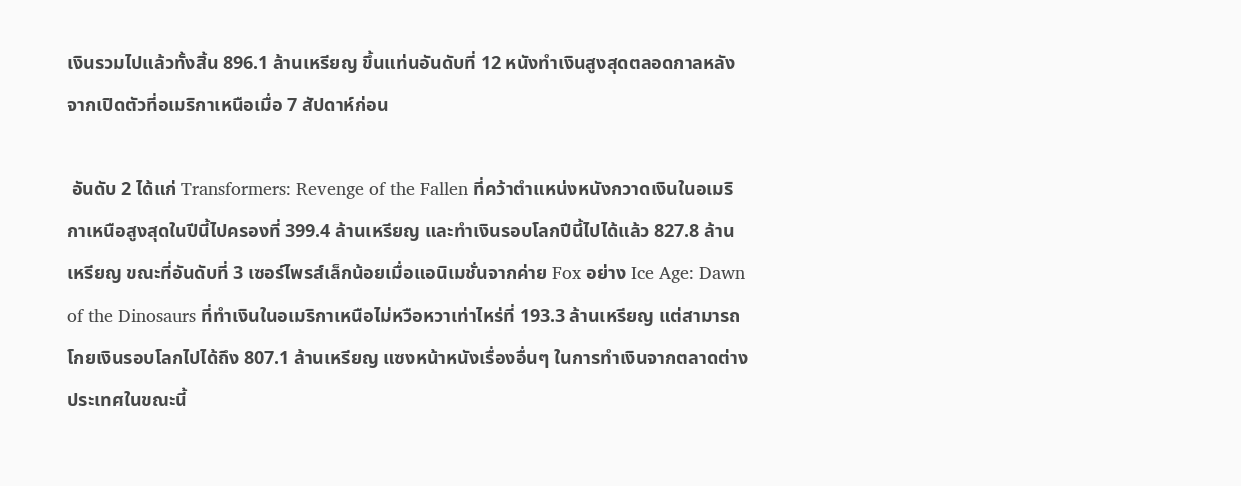เงินรวมไปแล้วทั้งสิ้น 896.1 ล้านเหรียญ ขึ้นแท่นอันดับที่ 12 หนังทำเงินสูงสุดตลอดกาลหลังจากเปิดตัวที่อเมริกาเหนือเมื่อ 7 สัปดาห์ก่อน

 อันดับ 2 ได้แก่ Transformers: Revenge of the Fallen ที่คว้าตำแหน่งหนังกวาดเงินในอเมริกาเหนือสูงสุดในปีนี้ไปครองที่ 399.4 ล้านเหรียญ และทำเงินรอบโลกปีนี้ไปได้แล้ว 827.8 ล้านเหรียญ ขณะที่อันดับที่ 3 เซอร์ไพรส์เล็กน้อยเมื่อแอนิเมชั่นจากค่าย Fox อย่าง Ice Age: Dawn of the Dinosaurs ที่ทำเงินในอเมริกาเหนือไม่หวือหวาเท่าไหร่ที่ 193.3 ล้านเหรียญ แต่สามารถโกยเงินรอบโลกไปได้ถึง 807.1 ล้านเหรียญ แซงหน้าหนังเรื่องอื่นๆ ในการทำเงินจากตลาดต่างประเทศในขณะนี้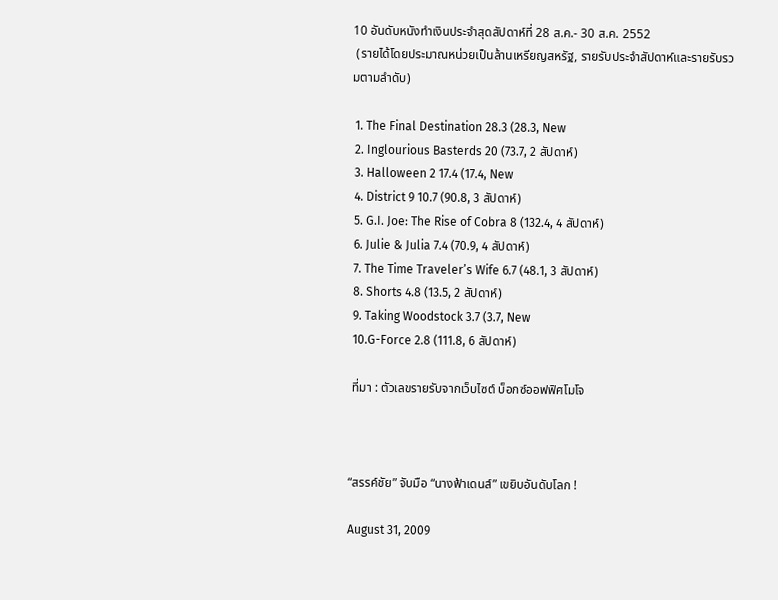10 อันดับหนังทำเงินประจำสุดสัปดาห์ที่ 28 ส.ค.- 30 ส.ค. 2552
 (รายได้โดยประมาณหน่วยเป็นล้านเหรียญสหรัฐ, รายรับประจำสัปดาห์และรายรับรวมตามลำดับ)

 1. The Final Destination 28.3 (28.3, New
 2. Inglourious Basterds 20 (73.7, 2 สัปดาห์)
 3. Halloween 2 17.4 (17.4, New
 4. District 9 10.7 (90.8, 3 สัปดาห์)
 5. G.I. Joe: The Rise of Cobra 8 (132.4, 4 สัปดาห์)
 6. Julie & Julia 7.4 (70.9, 4 สัปดาห์)
 7. The Time Traveler’s Wife 6.7 (48.1, 3 สัปดาห์)
 8. Shorts 4.8 (13.5, 2 สัปดาห์)
 9. Taking Woodstock 3.7 (3.7, New
 10.G-Force 2.8 (111.8, 6 สัปดาห์)

 ที่มา : ตัวเลขรายรับจากเว็บไซต์ บ็อกซ์ออฟฟิศโมโจ



“สรรค์ชัย” จับมือ “นางฟ้าเดนส์” เขยิบอันดับโลก !

August 31, 2009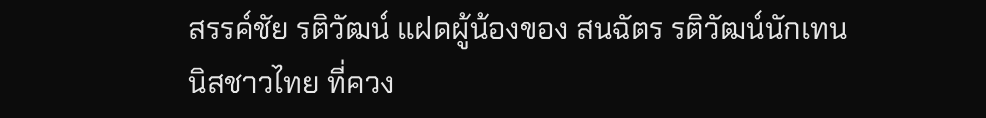สรรค์ชัย รติวัฒน์ แฝดผู้น้องของ สนฉัตร รติวัฒน์นักเทนนิสชาวไทย ที่ควง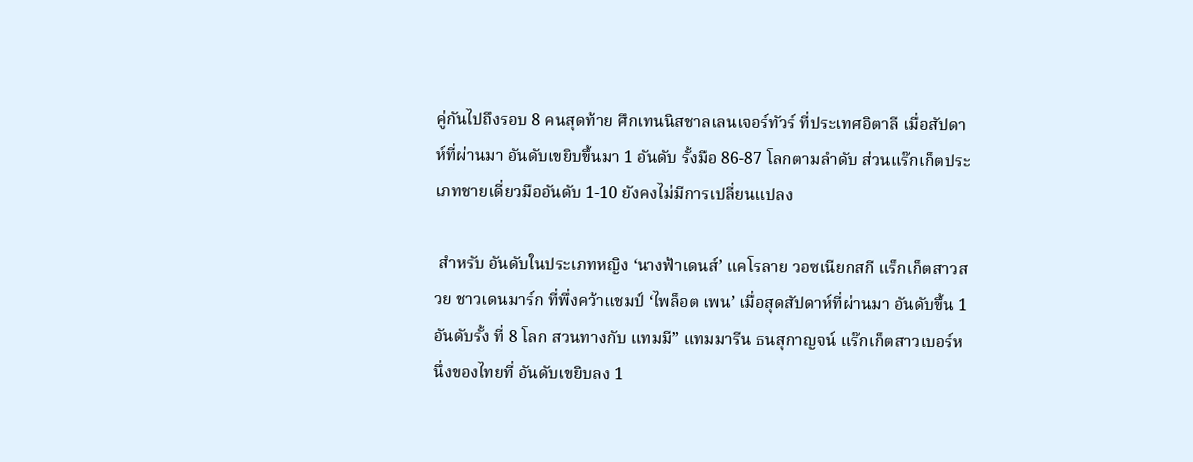คู่กันไปถึงรอบ 8 คนสุดท้าย ศึกเทนนิสชาลเลนเจอร์ทัวร์ ที่ประเทศอิตาลี เมื่อสัปดาห์ที่ผ่านมา อันดับเขยิบขึ้นมา 1 อันดับ รั้งมือ 86-87 โลกตามลำดับ ส่วนแร๊กเก็ตประเภทชายเดี่ยวมืออันดับ 1-10 ยังคงไม่มีการเปลี่ยนแปลง

 สำหรับ อันดับในประเภทหญิง ‘นางฟ้าเดนส์’ แคโรลาย วอซเนียกสกี แร็กเก็ตสาวสวย ชาวเดนมาร์ก ที่พึ่งคว้าแชมป์ ‘ไพล็อต เพน’ เมื่อสุดสัปดาห์ที่ผ่านมา อันดับขึ้น 1 อันดับรั้ง ที่ 8 โลก สวนทางกับ แทมมี” แทมมารีน ธนสุกาญจน์ แร๊กเก็ตสาวเบอร์หนึ่งของไทยที่ อันดับเขยิบลง 1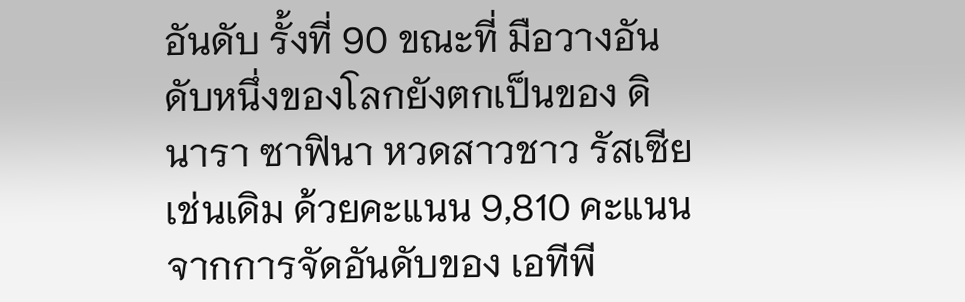อันดับ รั้งที่ 90 ขณะที่ มือวางอันดับหนึ่งของโลกยังตกเป็นของ ดินารา ซาฟินา หวดสาวชาว รัสเซีย เช่นเดิม ด้วยคะแนน 9,810 คะแนนจากการจัดอันดับของ เอทีพี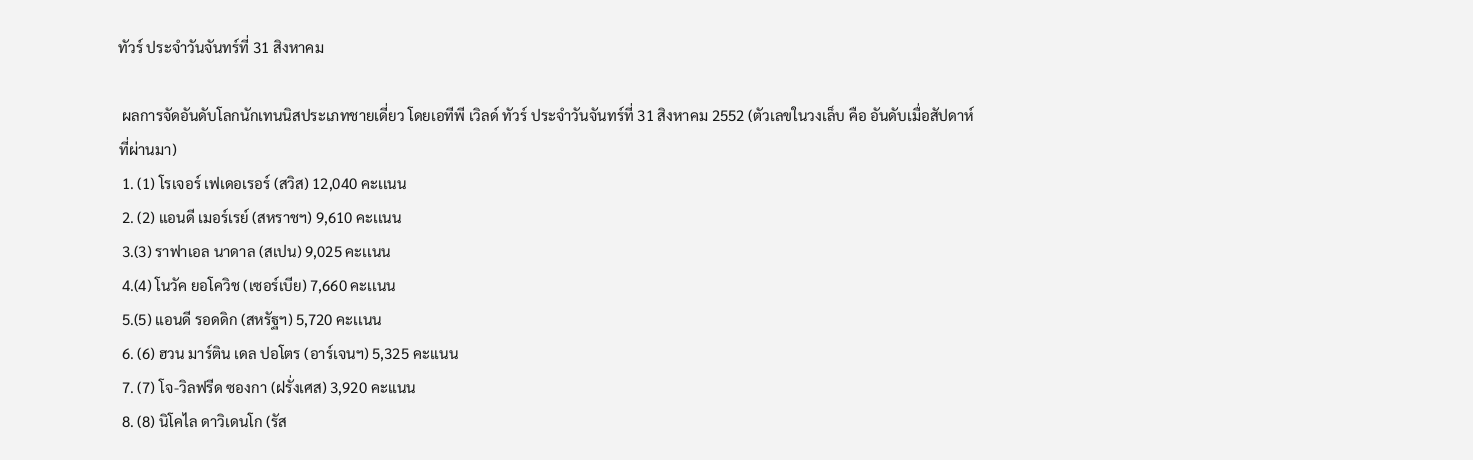ทัวร์ ประจำวันจันทร์ที่ 31 สิงหาคม

 ผลการจัดอันดับโลกนักเทนนิสประเภทชายเดี่ยว โดยเอทีพี เวิลด์ ทัวร์ ประจำวันจันทร์ที่ 31 สิงหาคม 2552 (ตัวเลขในวงเล็บ คือ อันดับเมื่อสัปดาห์ที่ผ่านมา)
 1. (1) โรเจอร์ เฟเดอเรอร์ (สวิส) 12,040 คะเเนน
 2. (2) แอนดี เมอร์เรย์ (สหราชฯ) 9,610 คะเเนน
 3.(3) ราฟาเอล นาดาล (สเปน) 9,025 คะเเนน
 4.(4) โนวัค ยอโควิช (เซอร์เบีย) 7,660 คะเเนน
 5.(5) แอนดี รอดดิก (สหรัฐฯ) 5,720 คะเเนน
 6. (6) ฮวน มาร์ติน เดล ปอโตร (อาร์เจนฯ) 5,325 คะเเนน
 7. (7) โจ-วิลฟรีด ซองกา (ฝรั่งเศส) 3,920 คะเเนน
 8. (8) นิโคไล ดาวิเดนโก (รัส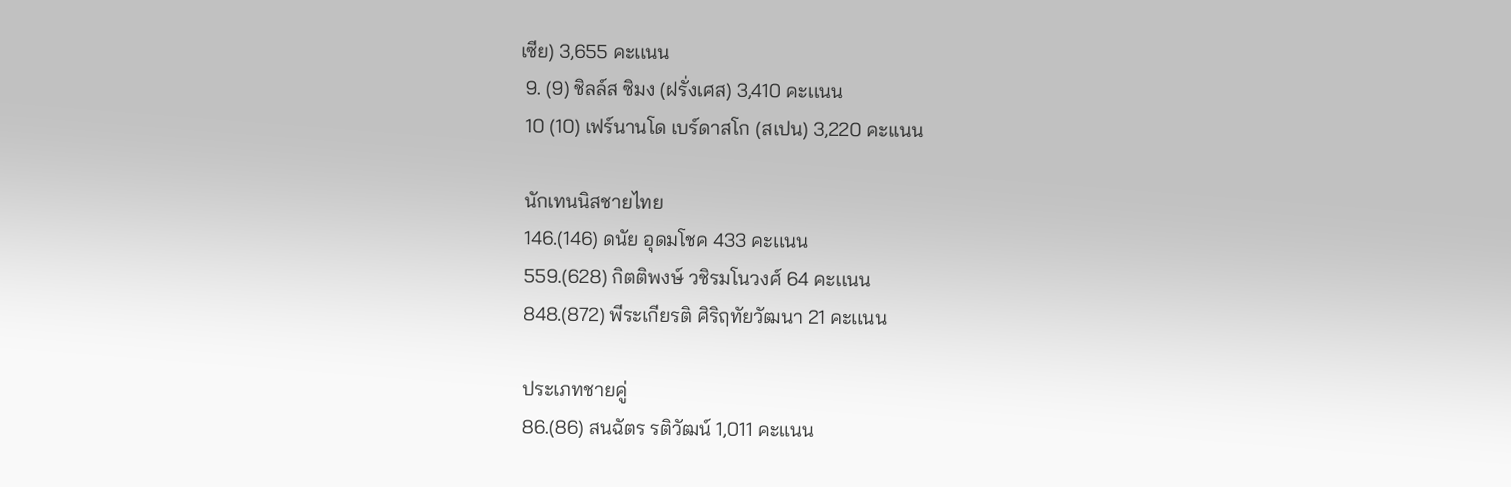เซีย) 3,655 คะเเนน
 9. (9) ชิลล์ส ซิมง (ฝรั่งเศส) 3,410 คะเเนน
 10 (10) เฟร์นานโด เบร์ดาสโก (สเปน) 3,220 คะเเนน

 นักเทนนิสชายไทย
 146.(146) ดนัย อุดมโชค 433 คะเเนน
 559.(628) กิตติพงษ์ วชิรมโนวงศ์ 64 คะเเนน
 848.(872) พีระเกียรติ ศิริฤทัยวัฒนา 21 คะเเนน

 ประเภทชายคู่
 86.(86) สนฉัตร รติวัฒน์ 1,011 คะแนน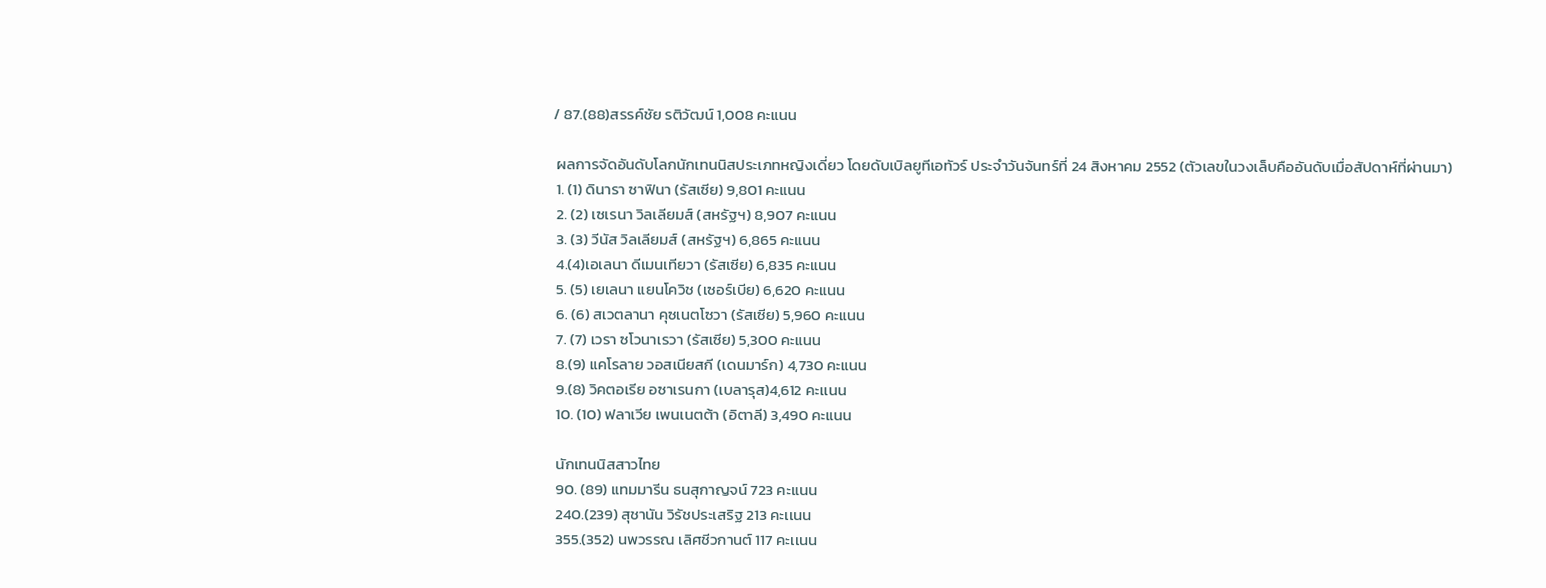/ 87.(88)สรรค์ชัย รติวัฒน์ 1,008 คะแนน

 ผลการจัดอันดับโลกนักเทนนิสประเภทหญิงเดี่ยว โดยดับเบิลยูทีเอทัวร์ ประจำวันจันทร์ที่ 24 สิงหาคม 2552 (ตัวเลขในวงเล็บคืออันดับเมื่อสัปดาห์ที่ผ่านมา)
 1. (1) ดินารา ซาฟินา (รัสเซีย) 9,801 คะแนน
 2. (2) เซเรนา วิลเลียมส์ (สหรัฐฯ) 8,907 คะแนน
 3. (3) วีนัส วิลเลียมส์ (สหรัฐฯ) 6,865 คะแนน
 4.(4)เอเลนา ดีเมนเทียวา (รัสเซีย) 6,835 คะแนน
 5. (5) เยเลนา แยนโควิช (เซอร์เบีย) 6,620 คะแนน
 6. (6) สเวตลานา คุซเนตโซวา (รัสเซีย) 5,960 คะแนน
 7. (7) เวรา ซโวนาเรวา (รัสเซีย) 5,300 คะแนน
 8.(9) แคโรลาย วอสเนียสกี (เดนมาร์ก) 4,730 คะแนน
 9.(8) วิคตอเรีย อซาเรนกา (เบลารุส)4,612 คะเเนน
 10. (10) ฟลาเวีย เพนเนตต้า (อิตาลี) 3,490 คะแนน

 นักเทนนิสสาวไทย
 90. (89) แทมมารีน ธนสุกาญจน์ 723 คะแนน
 240.(239) สุชานัน วิรัชประเสริฐ 213 คะเเนน
 355.(352) นพวรรณ เลิศชีวกานต์ 117 คะเเนน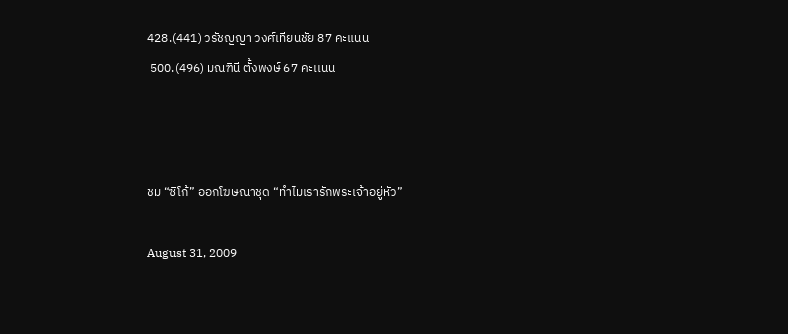428.(441) วรัชญญา วงศ์เทียนชัย 87 คะแนน
 500.(496) มณฑินี ตั้งพงษ์ 67 คะเเนน



ชม “ซิโก้” ออกโฆษณาชุด “ทำไมเรารักพระเจ้าอยู่หัว”

August 31, 2009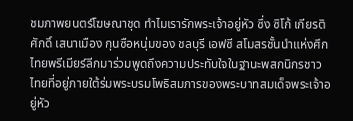ชมภาพยนตร์โฆษณาชุด ทำไมเรารักพระเจ้าอยู่หัว ซึ่ง ซิโก้ เกียรติศักดิ์ เสนาเมือง กุนซือหนุ่มของ ชลบุรี เอฟซี สโมสรชั้นนำแห่งศึกไทยพรีเมียร์ลีกมาร่วมพูดถึงความประทับใจในฐานะพสกนิกรชาวไทยที่อยู่ภายใต้ร่มพระบรมโพธิสมภารของพระบาทสมเด็จพระเจ้าอยู่หัว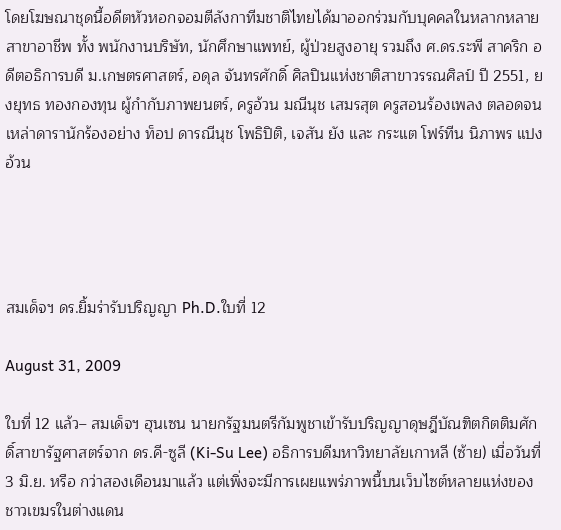โดยโฆษณาชุดนี้อดีตหัวหอกจอมตีลังกาทีมชาติไทยได้มาออกร่วมกับบุคคลในหลากหลายสาขาอาชีพ ทั้ง พนักงานบริษัท, นักศึกษาแพทย์, ผู้ป่วยสูงอายุ รวมถึง ศ.ดร.ระพี สาคริก อดีตอธิการบดี ม.เกษตรศาสตร์, อดุล จันทรศักดิ์ ศิลปินแห่งชาติสาขาวรรณศิลป์ ปี 2551, ยงยุทธ ทองกองทุน ผู้กำกับภาพยนตร์, ครูอ้วน มณีนุช เสมรสุต ครูสอนร้องเพลง ตลอดจนเหล่าดารานักร้องอย่าง ท็อป ดารณีนุช โพธิปิติ, เจสัน ยัง และ กระแต โฟร์ทีน นิภาพร แปงอ้วน




สมเด็จฯ ดร.ยิ้มร่ารับปริญญา Ph.D.ใบที่ 12

August 31, 2009

ใบที่ 12 แล้ว– สมเด็จฯ ฮุนเซน นายกรัฐมนตรีกัมพูชาเข้ารับปริญญาดุษฎีบัณฑิตกิตติมศักดิ์สาขารัฐศาสตร์จาก ดร.คี-ซูลี (Ki-Su Lee) อธิการบดีมหาวิทยาลัยเกาหลี (ซ้าย) เมื่อวันที่ 3 มิ.ย. หรือ กว่าสองเดือนมาแล้ว แต่เพิ่งจะมีการเผยแพร่ภาพนี้บนเว็บไซต์หลายแห่งของชาวเขมรในต่างแดน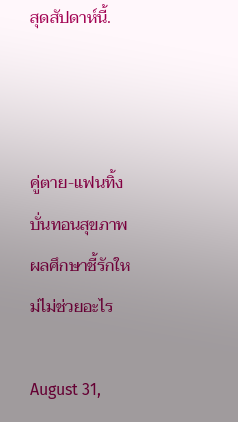สุดสัปดาห์นี้.



คู่ตาย-แฟนทิ้งบั่นทอนสุขภาพ ผลศึกษาชี้รักใหม่ไม่ช่วยอะไร

August 31,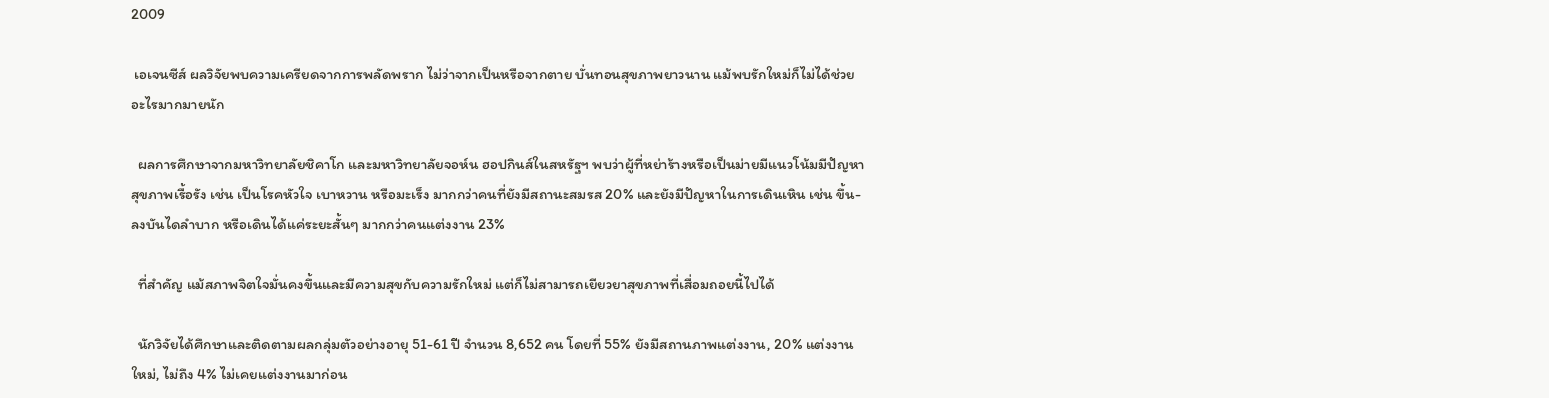2009

 เอเจนซีส์ ผลวิจัยพบความเครียดจากการพลัดพราก ไม่ว่าจากเป็นหรือจากตาย บั่นทอนสุขภาพยาวนาน แม้พบรักใหม่ก็ไม่ได้ช่วยอะไรมากมายนัก

  ผลการศึกษาจากมหาวิทยาลัยชิคาโก และมหาวิทยาลัยจอห์น ฮอปกินส์ในสหรัฐฯ พบว่าผู้ที่หย่าร้างหรือเป็นม่ายมีแนวโน้มมีปัญหาสุขภาพเรื้อรัง เช่น เป็นโรคหัวใจ เบาหวาน หรือมะเร็ง มากกว่าคนที่ยังมีสถานะสมรส 20% และยังมีปัญหาในการเดินเหิน เช่น ขึ้น-ลงบันไดลำบาก หรือเดินได้แค่ระยะสั้นๆ มากกว่าคนแต่งงาน 23%

  ที่สำคัญ แม้สภาพจิตใจมั่นคงขึ้นและมีความสุขกับความรักใหม่ แต่ก็ไม่สามารถเยียวยาสุขภาพที่เสื่อมถอยนี้ไปได้

  นักวิจัยได้ศึกษาและติดตามผลกลุ่มตัวอย่างอายุ 51-61 ปี จำนวน 8,652 คน โดยที่ 55% ยังมีสถานภาพแต่งงาน, 20% แต่งงานใหม่, ไม่ถึง 4% ไม่เคยแต่งงานมาก่อน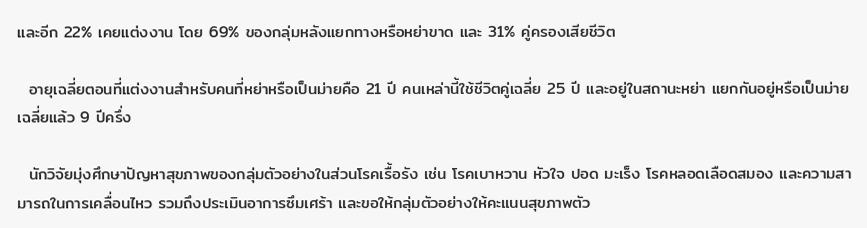และอีก 22% เคยแต่งงาน โดย 69% ของกลุ่มหลังแยกทางหรือหย่าขาด และ 31% คู่ครองเสียชีวิต

  อายุเฉลี่ยตอนที่แต่งงานสำหรับคนที่หย่าหรือเป็นม่ายคือ 21 ปี คนเหล่านี้ใช้ชีวิตคู่เฉลี่ย 25 ปี และอยู่ในสถานะหย่า แยกกันอยู่หรือเป็นม่าย เฉลี่ยแล้ว 9 ปีครึ่ง

  นักวิจัยมุ่งศึกษาปัญหาสุขภาพของกลุ่มตัวอย่างในส่วนโรคเรื้อรัง เช่น โรคเบาหวาน หัวใจ ปอด มะเร็ง โรคหลอดเลือดสมอง และความสามารถในการเคลื่อนไหว รวมถึงประเมินอาการซึมเศร้า และขอให้กลุ่มตัวอย่างให้คะแนนสุขภาพตัว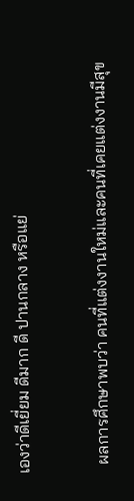เองว่าดีเยี่ยม ดีมาก ดี ปานกลาง หรือแย่

  ผลการศึกษาพบว่า คนที่แต่งงานใหม่และคนที่เคยแต่งงานมีสุข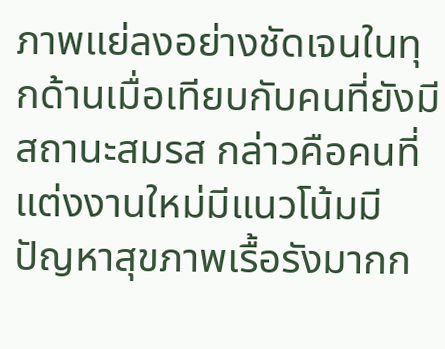ภาพแย่ลงอย่างชัดเจนในทุกด้านเมื่อเทียบกับคนที่ยังมีสถานะสมรส กล่าวคือคนที่แต่งงานใหม่มีแนวโน้มมีปัญหาสุขภาพเรื้อรังมากก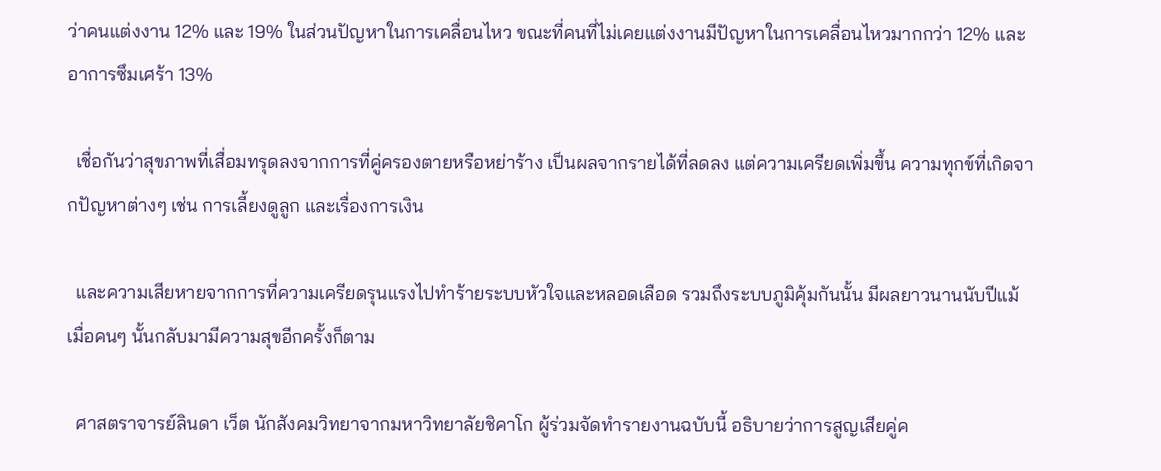ว่าคนแต่งงาน 12% และ 19% ในส่วนปัญหาในการเคลื่อนไหว ขณะที่คนที่ไม่เคยแต่งงานมีปัญหาในการเคลื่อนไหวมากกว่า 12% และอาการซึมเศร้า 13%

  เชื่อกันว่าสุขภาพที่เสื่อมทรุดลงจากการที่คู่ครองตายหรือหย่าร้าง เป็นผลจากรายได้ที่ลดลง แต่ความเครียดเพิ่มขึ้น ความทุกข์ที่เกิดจากปัญหาต่างๆ เช่น การเลี้ยงดูลูก และเรื่องการเงิน

  และความเสียหายจากการที่ความเครียดรุนแรงไปทำร้ายระบบหัวใจและหลอดเลือด รวมถึงระบบภูมิคุ้มกันนั้น มีผลยาวนานนับปีแม้เมื่อคนๆ นั้นกลับมามีความสุขอีกครั้งก็ตาม

  ศาสตราจารย์ลินดา เว็ต นักสังคมวิทยาจากมหาวิทยาลัยชิคาโก ผู้ร่วมจัดทำรายงานฉบับนี้ อธิบายว่าการสูญเสียคู่ค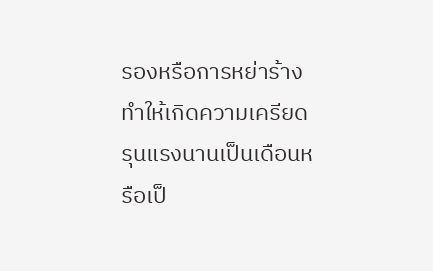รองหรือการหย่าร้าง ทำให้เกิดความเครียดรุนแรงนานเป็นเดือนหรือเป็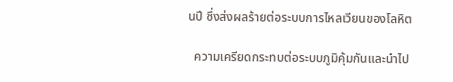นปี ซึ่งส่งผลร้ายต่อระบบการไหลเวียนของโลหิต

  ความเครียดกระทบต่อระบบภูมิคุ้มกันและนำไป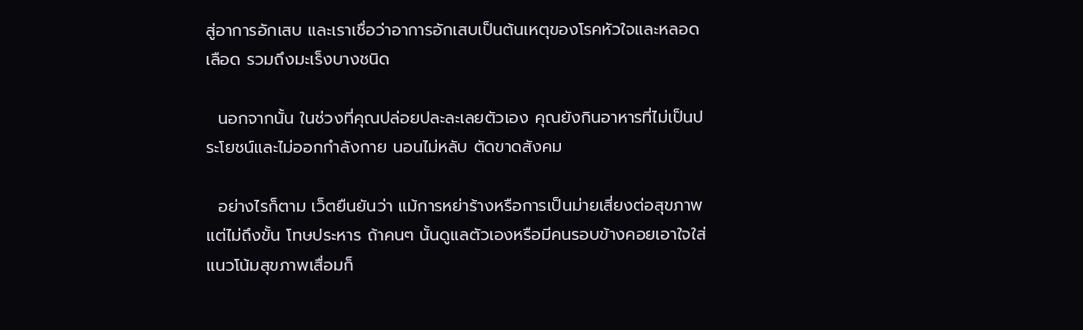สู่อาการอักเสบ และเราเชื่อว่าอาการอักเสบเป็นต้นเหตุของโรคหัวใจและหลอดเลือด รวมถึงมะเร็งบางชนิด

  นอกจากนั้น ในช่วงที่คุณปล่อยปละละเลยตัวเอง คุณยังกินอาหารที่ไม่เป็นประโยชน์และไม่ออกกำลังกาย นอนไม่หลับ ตัดขาดสังคม

  อย่างไรก็ตาม เว็ตยืนยันว่า แม้การหย่าร้างหรือการเป็นม่ายเสี่ยงต่อสุขภาพ แต่ไม่ถึงขั้น โทษประหาร ถ้าคนๆ นั้นดูแลตัวเองหรือมีคนรอบข้างคอยเอาใจใส่ แนวโน้มสุขภาพเสื่อมก็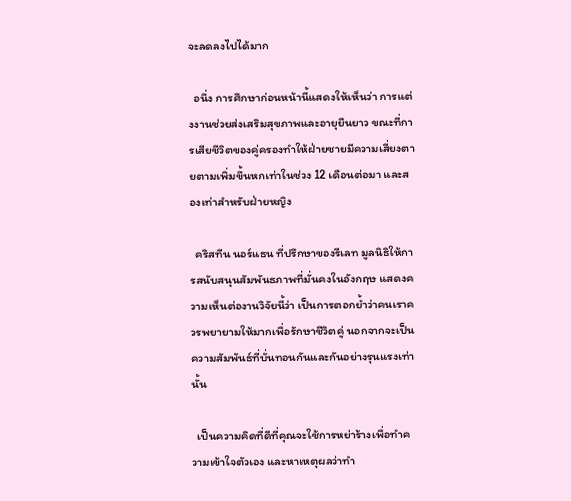จะลดลงไปได้มาก

  อนึ่ง การศึกษาก่อนหน้านี้แสดงให้เห็นว่า การแต่งงานช่วยส่งเสริมสุขภาพและอายุยืนยาว ขณะที่การเสียชีวิตของคู่ครองทำให้ฝ่ายชายมีความเสี่ยงตายตามเพิ่มขึ้นหกเท่าในช่วง 12 เดือนต่อมา และสองเท่าสำหรับฝ่ายหญิง

  คริสทีน นอร์แธน ที่ปรึกษาของรีเลท มูลนิธิให้การสนับสนุนสัมพันธภาพที่มั่นคงในอังกฤษ แสดงความเห็นต่องานวิจัยนี้ว่า เป็นการตอกย้ำว่าคนเราควรพยายามให้มากเพื่อรักษาชีวิตคู่ นอกจากจะเป็นความสัมพันธ์ที่บั่นทอนกันและกันอย่างรุนแรงเท่านั้น

  เป็นความคิดที่ดีที่คุณจะใช้การหย่าร้างเพื่อทำความเข้าใจตัวเอง และหาเหตุผลว่าทำ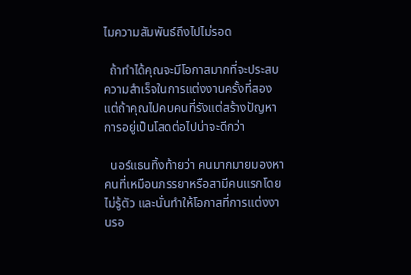ไมความสัมพันธ์ถึงไปไม่รอด

  ถ้าทำได้คุณจะมีโอกาสมากที่จะประสบความสำเร็จในการแต่งงานครั้งที่สอง แต่ถ้าคุณไปคบคนที่รังแต่สร้างปัญหา การอยู่เป็นโสดต่อไปน่าจะดีกว่า

  นอร์แธนทิ้งท้ายว่า คนมากมายมองหาคนที่เหมือนภรรยาหรือสามีคนแรกโดยไม่รู้ตัว และนั่นทำให้โอกาสที่การแต่งงานรอ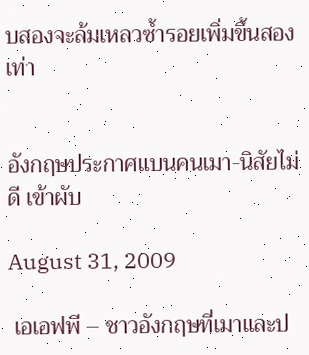บสองจะล้มเหลวซ้ำรอยเพิ่มขึ้นสองเท่า


อังกฤษประกาศแบนคนเมา-นิสัยไม่ดี เข้าผับ

August 31, 2009

 เอเอฟพี – ชาวอังกฤษที่เมาและป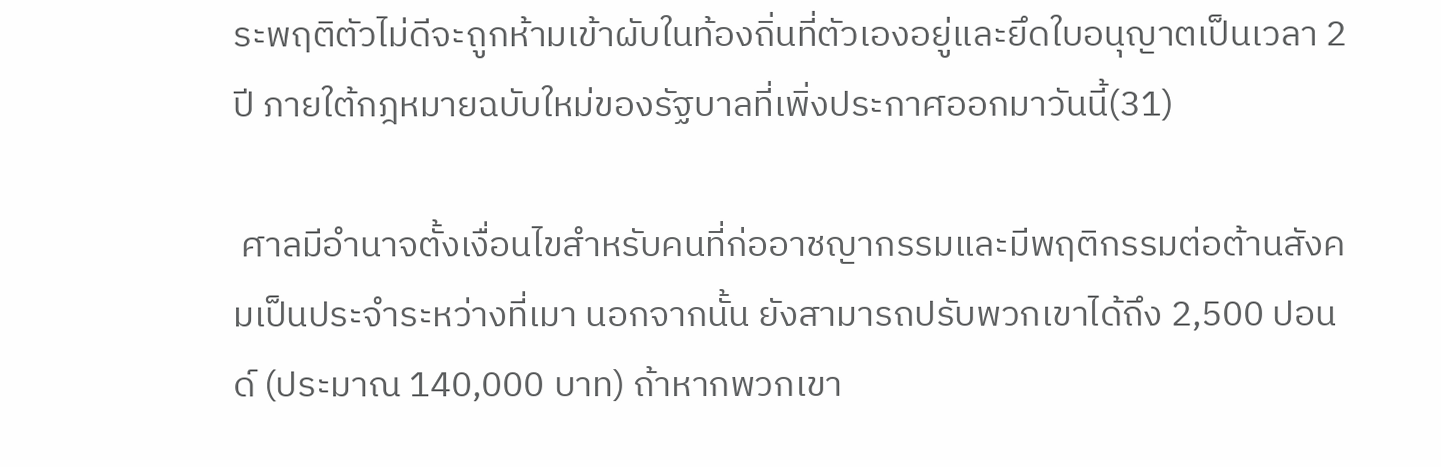ระพฤติตัวไม่ดีจะถูกห้ามเข้าผับในท้องถิ่นที่ตัวเองอยู่และยึดใบอนุญาตเป็นเวลา 2 ปี ภายใต้กฎหมายฉบับใหม่ของรัฐบาลที่เพิ่งประกาศออกมาวันนี้(31)

 ศาลมีอำนาจตั้งเงื่อนไขสำหรับคนที่ก่ออาชญากรรมและมีพฤติกรรมต่อต้านสังคมเป็นประจำระหว่างที่เมา นอกจากนั้น ยังสามารถปรับพวกเขาได้ถึง 2,500 ปอนด์ (ประมาณ 140,000 บาท) ถ้าหากพวกเขา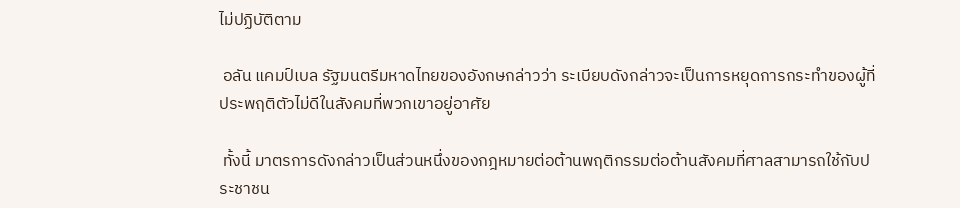ไม่ปฏิบัติตาม

 อลัน แคมป์เบล รัฐมนตรีมหาดไทยของอังกษกล่าวว่า ระเบียบดังกล่าวจะเป็นการหยุดการกระทำของผู้ที่ประพฤติตัวไม่ดีในสังคมที่พวกเขาอยู่อาศัย

 ทั้งนี้ มาตรการดังกล่าวเป็นส่วนหนึ่งของกฎหมายต่อต้านพฤติกรรมต่อต้านสังคมที่ศาลสามารถใช้กับประชาชน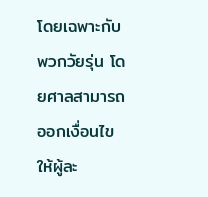โดยเฉพาะกับพวกวัยรุ่น โดยศาลสามารถออกเงื่อนไขให้ผู้ละ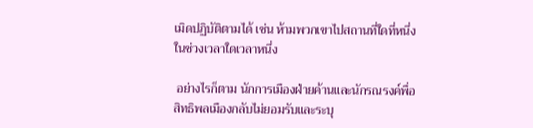เมิดปฏิบัติตามได้ เช่น ห้ามพวกเขาไปสถานที่ใดที่หนึ่งในช่วงเวลาใดเวลาหนึ่ง

 อย่างไรก็ตาม นักการเมืองฝ่ายค้านและนักรณรงค์พื่อสิทธิพลเมืองกลับไม่ยอมรับและระบุ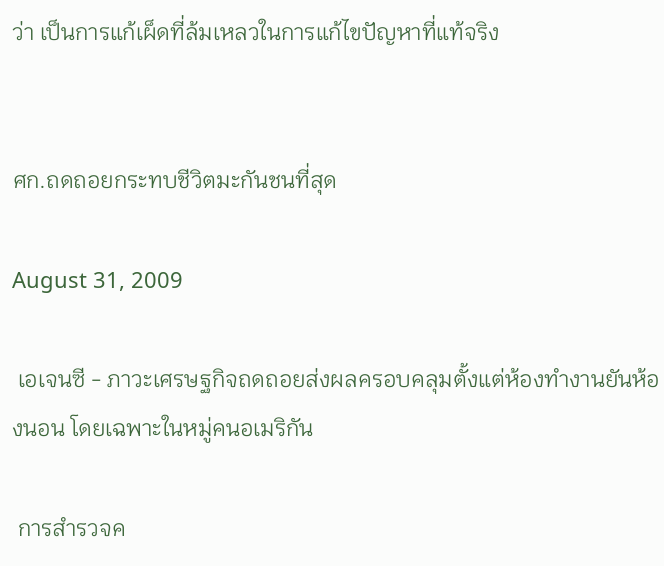ว่า เป็นการแก้เผ็ดที่ล้มเหลวในการแก้ไขปัญหาที่แท้จริง


ศก.ถดถอยกระทบชีวิตมะกันชนที่สุด

August 31, 2009

 เอเจนซี - ภาวะเศรษฐกิจถดถอยส่งผลครอบคลุมตั้งแต่ห้องทำงานยันห้องนอน โดยเฉพาะในหมู่คนอเมริกัน

 การสำรวจค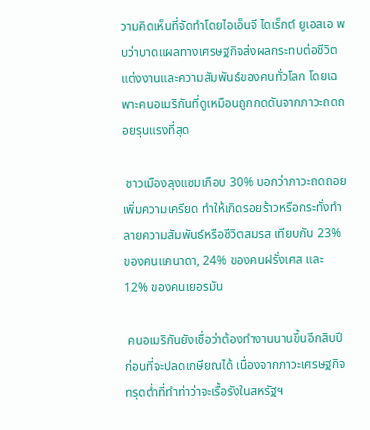วามคิดเห็นที่จัดทำโดยไอเอ็นจี ไดเร็กต์ ยูเอสเอ พบว่าบาดแผลทางเศรษฐกิจส่งผลกระทบต่อชีวิตแต่งงานและความสัมพันธ์ของคนทั่วโลก โดยเฉพาะคนอเมริกันที่ดูเหมือนถูกกดดันจากภาวะถดถอยรุนแรงที่สุด

 ชาวเมืองลุงแซมเกือบ 30% บอกว่าภาวะถดถอยเพิ่มความเครียด ทำให้เกิดรอยร้าวหรือกระทั่งทำลายความสัมพันธ์หรือชีวิตสมรส เทียบกับ 23% ของคนแคนาดา, 24% ของคนฝรั่งเศส และ 12% ของคนเยอรมัน

 คนอเมริกันยังเชื่อว่าต้องทำงานนานขึ้นอีกสิบปีก่อนที่จะปลดเกษียณได้ เนื่องจากภาวะเศรษฐกิจทรุดต่ำที่ทำท่าว่าจะเรื้อรังในสหรัฐฯ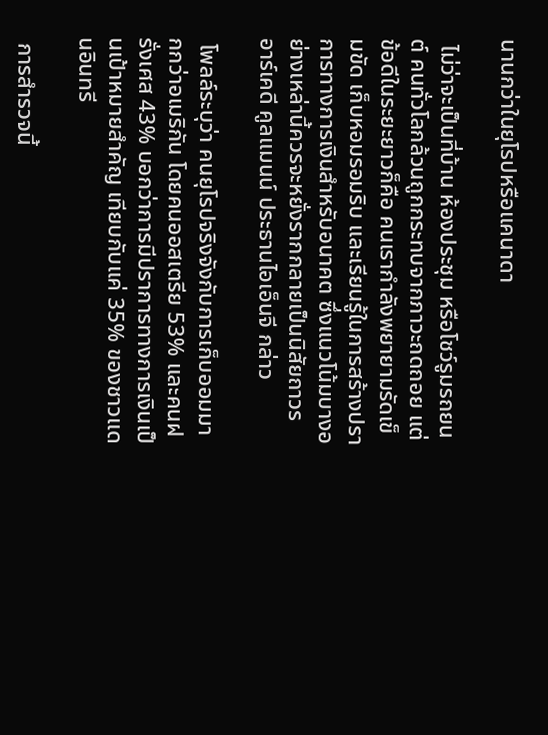นานกว่าในยุโรปหรือแคนาดา

 ไม่ว่าจะเป็นที่บ้าน ห้องประชุม หรือโชว์รูมรถยนต์ คนทั่วโลกล้วนถูกกระทบจากภาวะถดถอย แต่ข้อดีในระยะยาวก็คือ คนเรากำลังพยายามรัดเข็มขัด เก็บหอมรอมริบ และเรียนรู้ในการสร้างปราการทางการเงินสำหรับอนาคต ซึ่งแนวโน้มบางอย่างเหล่านี้ควรจะหยั่งรากกลายเป็นนิสัยถาวร อาร์เคดี คูลแมนน์ ประธานไอเอ็นจี กล่าว

 โพลล์ระบุว่า คนยุโรปจริงจังกับการเก็บออมมากกว่าอเมริกัน โดยคนออสเตรีย 53% และคนฝรั่งเศส 43% บอกว่าการมีปราการทางการเงินเป็นเป้าหมายสำคัญ เทียบกับแค่ 35% ของชาวแดนอินทรี

 การสำรวจนี้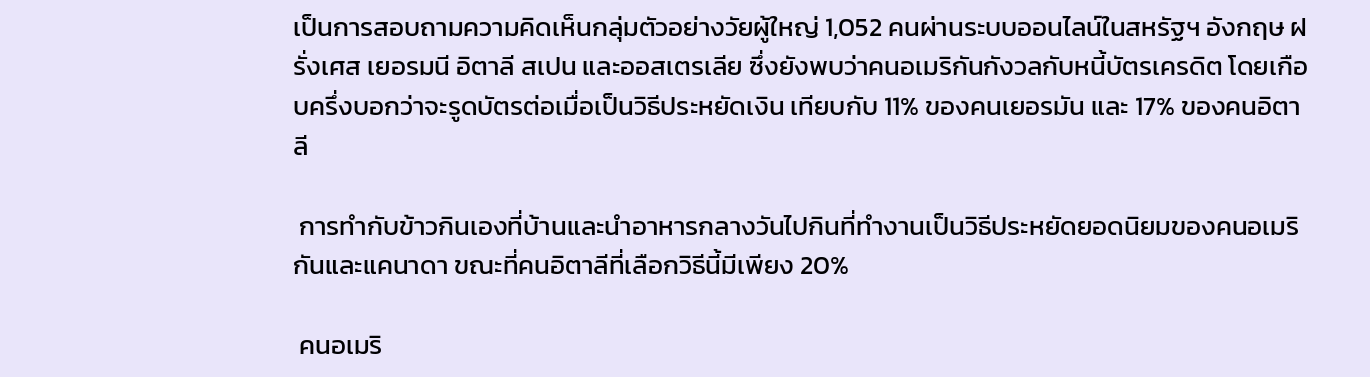เป็นการสอบถามความคิดเห็นกลุ่มตัวอย่างวัยผู้ใหญ่ 1,052 คนผ่านระบบออนไลน์ในสหรัฐฯ อังกฤษ ฝรั่งเศส เยอรมนี อิตาลี สเปน และออสเตรเลีย ซึ่งยังพบว่าคนอเมริกันกังวลกับหนี้บัตรเครดิต โดยเกือบครึ่งบอกว่าจะรูดบัตรต่อเมื่อเป็นวิธีประหยัดเงิน เทียบกับ 11% ของคนเยอรมัน และ 17% ของคนอิตาลี

 การทำกับข้าวกินเองที่บ้านและนำอาหารกลางวันไปกินที่ทำงานเป็นวิธีประหยัดยอดนิยมของคนอเมริกันและแคนาดา ขณะที่คนอิตาลีที่เลือกวิธีนี้มีเพียง 20%

 คนอเมริ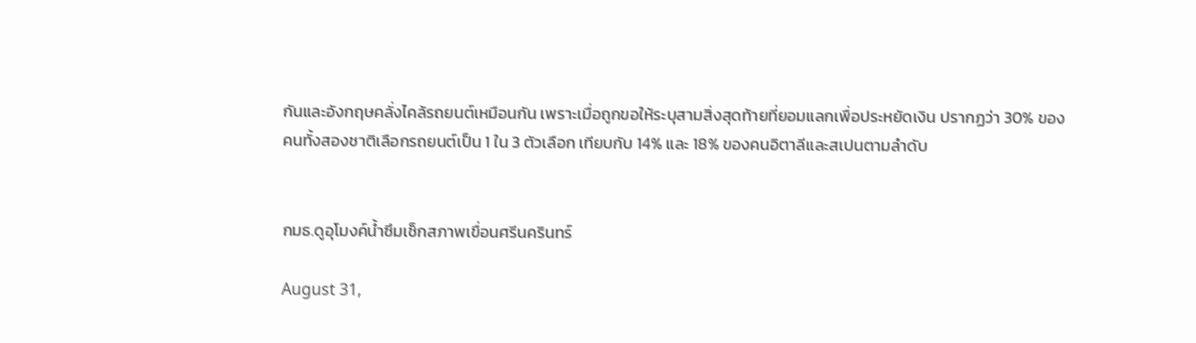กันและอังกฤษคลั่งไคล้รถยนต์เหมือนกัน เพราะเมื่อถูกขอให้ระบุสามสิ่งสุดท้ายที่ยอมแลกเพื่อประหยัดเงิน ปรากฏว่า 30% ของคนทั้งสองชาติเลือกรถยนต์เป็น 1 ใน 3 ตัวเลือก เทียบกับ 14% และ 18% ของคนอิตาลีและสเปนตามลำดับ


กมธ.ดูอุโมงค์น้ำซึมเช็กสภาพเขื่อนศรีนครินทร์

August 31,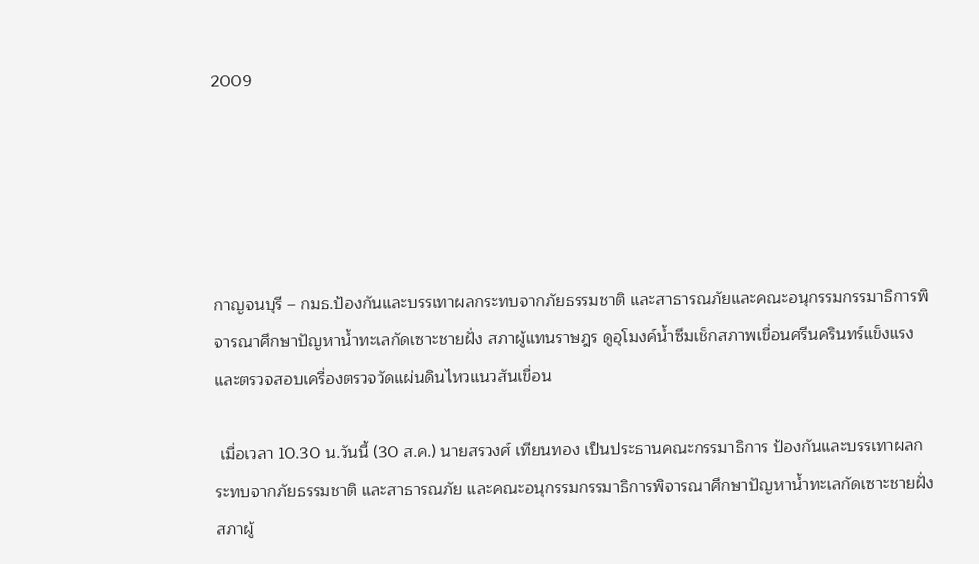2009





กาญจนบุรี – กมธ.ป้องกันและบรรเทาผลกระทบจากภัยธรรมชาติ และสาธารณภัยและคณะอนุกรรมกรรมาธิการพิจารณาศึกษาปัญหาน้ำทะเลกัดเซาะชายฝั่ง สภาผู้แทนราษฎร ดูอุโมงค์น้ำซึมเช็กสภาพเขื่อนศรีนครินทร์แข็งแรงและตรวจสอบเครื่องตรวจวัดแผ่นดินไหวแนวสันเขื่อน

 เมื่อเวลา 10.30 น.วันนี้ (30 ส.ค.) นายสรวงศ์ เทียนทอง เป็นประธานคณะกรรมาธิการ ป้องกันและบรรเทาผลกระทบจากภัยธรรมชาติ และสาธารณภัย และคณะอนุกรรมกรรมาธิการพิจารณาศึกษาปัญหาน้ำทะเลกัดเซาะชายฝั่ง สภาผู้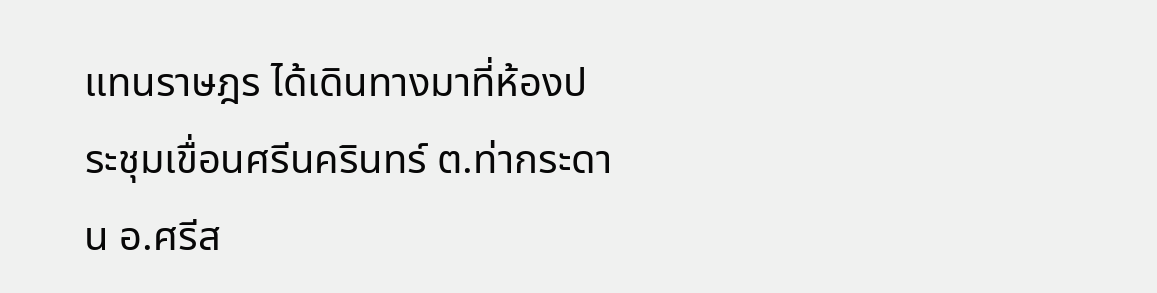แทนราษฎร ได้เดินทางมาที่ห้องประชุมเขื่อนศรีนครินทร์ ต.ท่ากระดาน อ.ศรีส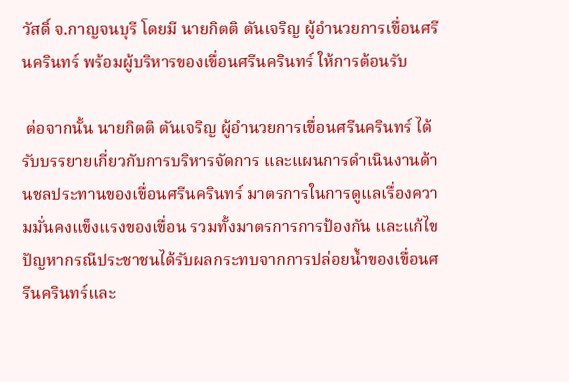วัสดิ์ จ.กาญจนบุรี โดยมี นายกิตติ ตันเจริญ ผู้อำนวยการเขื่อนศรีนครินทร์ พร้อมผู้บริหารของเขื่อนศรีนครินทร์ ให้การต้อนรับ

 ต่อจากนั้น นายกิตติ ตันเจริญ ผู้อำนวยการเขื่อนศรีนครินทร์ ได้รับบรรยายเกี่ยวกับการบริหารจัดการ และแผนการดำเนินงานด้านชลประทานของเขื่อนศรีนครินทร์ มาตรการในการดูแลเรื่องความมั่นคงแข็งแรงของเขื่อน รวมทั้งมาตรการการป้องกัน และแก้ไขปัญหากรณีประชาชนได้รับผลกระทบจากการปล่อยน้ำของเขื่อนศรีนครินทร์และ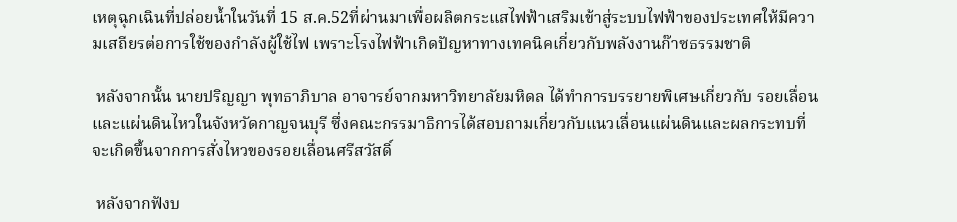เหตุฉุกเฉินที่ปล่อยน้ำในวันที่ 15 ส.ค.52ที่ผ่านมาเพื่อผลิตกระแสไฟฟ้าเสริมเข้าสู่ระบบไฟฟ้าของประเทศให้มีความเสถียรต่อการใช้ของกำลังผู้ใช้ไฟ เพราะโรงไฟฟ้าเกิดปัญหาทางเทคนิคเกี่ยวกับพลังงานก๊าซธรรมชาติ

 หลังจากนั้น นายปริญญา พุทธาภิบาล อาจารย์จากมหาวิทยาลัยมหิดล ได้ทำการบรรยายพิเศษเกี่ยวกับ รอยเลื่อน และแผ่นดินไหวในจังหวัดกาญจนบุรี ซึ่งคณะกรรมาธิการได้สอบถามเกี่ยวกับแนวเลื่อนแผ่นดินและผลกระทบที่จะเกิดขึ้นจากการสั่งไหวของรอยเลื่อนศรีสวัสดิ์

 หลังจากฟังบ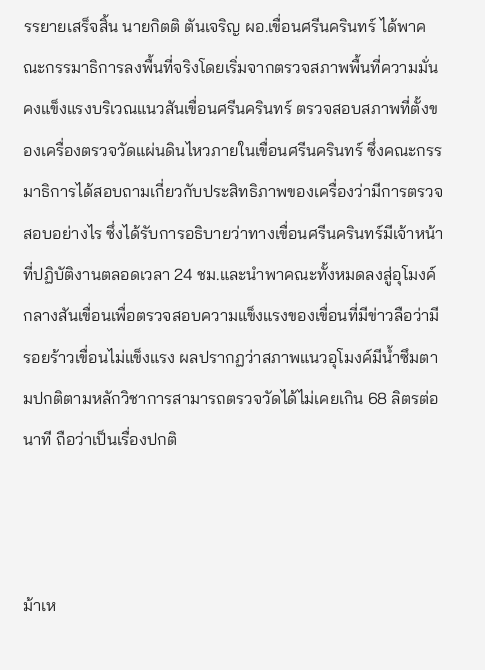รรยายเสร็จสิ้น นายกิตติ ตันเจริญ ผอ.เขื่อนศรีนครินทร์ ได้พาคณะกรรมาธิการลงพื้นที่จริงโดยเริ่มจากตรวจสภาพพื้นที่ความมั่นคงแข็งแรงบริเวณแนวสันเขื่อนศรีนครินทร์ ตรวจสอบสภาพที่ตั้งของเครื่องตรวจวัดแผ่นดินไหวภายในเขื่อนศรีนครินทร์ ซึ่งคณะกรรมาธิการได้สอบถามเกี่ยวกับประสิทธิภาพของเครื่องว่ามีการตรวจสอบอย่างไร ซึ่งได้รับการอธิบายว่าทางเขื่อนศรีนครินทร์มีเจ้าหน้าที่ปฏิบัติงานตลอดเวลา 24 ชม.และนำพาคณะทั้งหมดลงสู่อุโมงค์กลางสันเขื่อนเพื่อตรวจสอบความแข็งแรงของเขื่อนที่มีข่าวลือว่ามีรอยร้าวเขื่อนไม่แข็งแรง ผลปรากฏว่าสภาพแนวอุโมงค์มีน้ำซึมตามปกติตามหลักวิชาการสามารถตรวจวัดได้ไม่เคยเกิน 68 ลิตรต่อนาที ถือว่าเป็นเรื่องปกติ



ม้าเห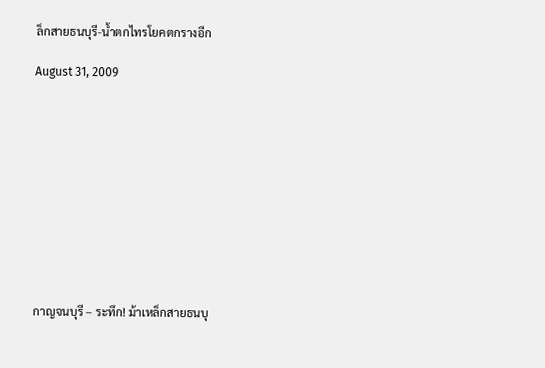ล็กสายธนบุรี-น้ำตกไทรโยคตกรางอีก

August 31, 2009











กาญจนบุรี – ระทึก! ม้าเหล็กสายธนบุ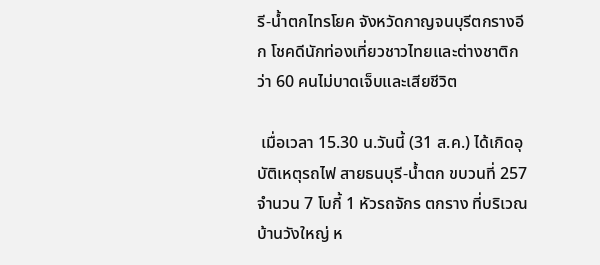รี-น้ำตกไทรโยค จังหวัดกาญจนบุรีตกรางอีก โชคดีนักท่องเที่ยวชาวไทยและต่างชาติกว่า 60 คนไม่บาดเจ็บและเสียชีวิต

 เมื่อเวลา 15.30 น.วันนี้ (31 ส.ค.) ได้เกิดอุบัติเหตุรถไฟ สายธนบุรี-น้ำตก ขบวนที่ 257 จำนวน 7 โบกี้ 1 หัวรถจักร ตกราง ที่บริเวณบ้านวังใหญ่ ห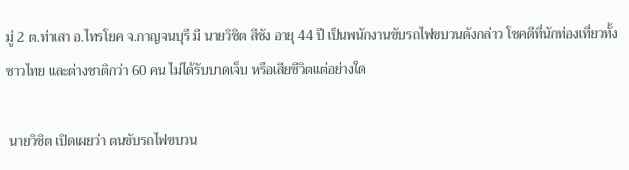มู่ 2 ต.ท่าเสา อ.ไทรโยค จ.กาญจนบุรี มี นายวิชิต สีชัง อายุ 44 ปี เป็นพนักงานขับรถไฟขบวนดังกล่าว โชคดีที่นักท่องเที่ยวทั้งชาวไทย และต่างชาติกว่า 60 คน ไม่ได้รับบาดเจ็บ หรือเสียชีวิตแต่อย่างใด

 นายวิชิต เปิดเผยว่า ตนขับรถไฟขบวน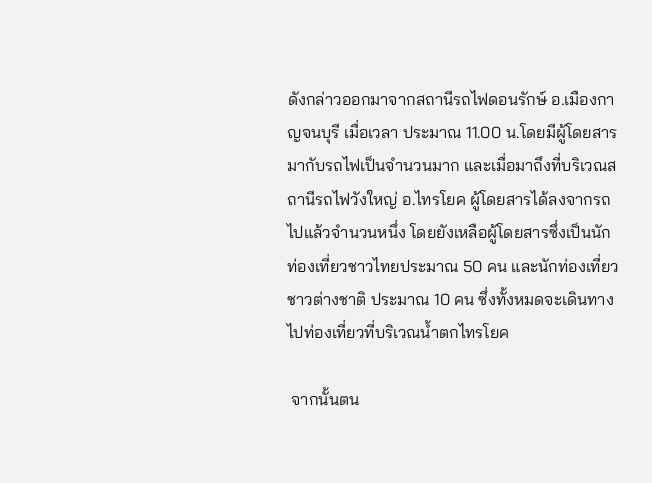ดังกล่าวออกมาจากสถานีรถไฟดอนรักษ์ อ.เมืองกาญจนบุรี เมื่อเวลา ประมาณ 11.00 น.โดยมีผู้โดยสารมากับรถไฟเป็นจำนวนมาก และเมื่อมาถึงที่บริเวณสถานีรถไฟวังใหญ่ อ.ไทรโยค ผู้โดยสารได้ลงจากรถไปแล้วจำนวนหนึ่ง โดยยังเหลือผู้โดยสารซึ่งเป็นนักท่องเที่ยวชาวไทยประมาณ 50 คน และนักท่องเที่ยวชาวต่างชาติ ประมาณ 10 คน ซึ่งทั้งหมดจะเดินทางไปท่องเที่ยวที่บริเวณน้ำตกไทรโยค

 จากนั้นตน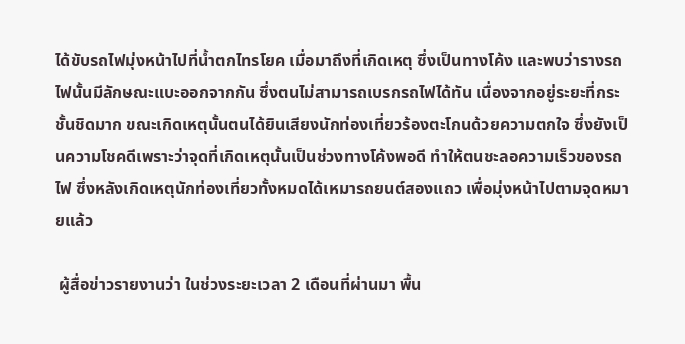ได้ขับรถไฟมุ่งหน้าไปที่น้ำตกไทรโยค เมื่อมาถึงที่เกิดเหตุ ซึ่งเป็นทางโค้ง และพบว่ารางรถไฟนั้นมีลักษณะแบะออกจากกัน ซึ่งตนไม่สามารถเบรกรถไฟได้ทัน เนื่องจากอยู่ระยะที่กระชั้นชิดมาก ขณะเกิดเหตุนั้นตนได้ยินเสียงนักท่องเที่ยวร้องตะโกนด้วยความตกใจ ซึ่งยังเป็นความโชคดีเพราะว่าจุดที่เกิดเหตุนั้นเป็นช่วงทางโค้งพอดี ทำให้ตนชะลอความเร็วของรถไฟ ซึ่งหลังเกิดเหตุนักท่องเที่ยวทั้งหมดได้เหมารถยนต์สองแถว เพื่อมุ่งหน้าไปตามจุดหมายแล้ว

 ผู้สื่อข่าวรายงานว่า ในช่วงระยะเวลา 2 เดือนที่ผ่านมา พื้น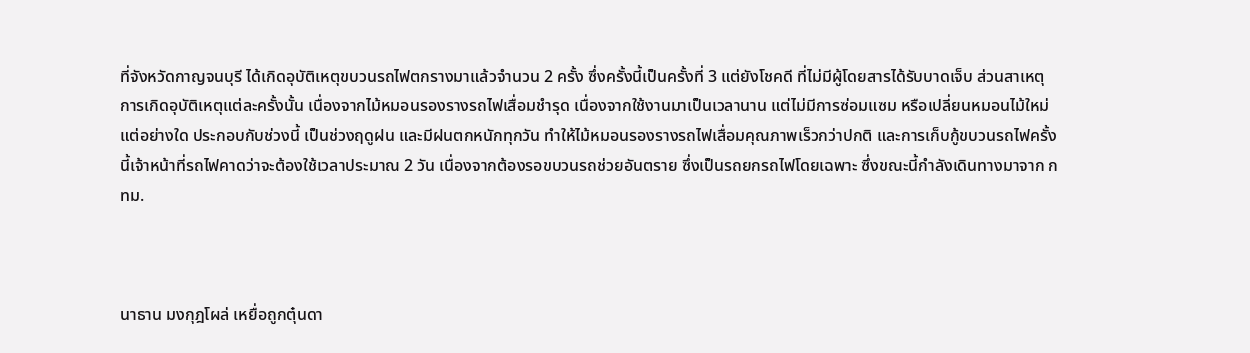ที่จังหวัดกาญจนบุรี ได้เกิดอุบัติเหตุขบวนรถไฟตกรางมาแล้วจำนวน 2 ครั้ง ซึ่งครั้งนี้เป็นครั้งที่ 3 แต่ยังโชคดี ที่ไม่มีผู้โดยสารได้รับบาดเจ็บ ส่วนสาเหตุการเกิดอุบัติเหตุแต่ละครั้งนั้น เนื่องจากไม้หมอนรองรางรถไฟเสื่อมชำรุด เนื่องจากใช้งานมาเป็นเวลานาน แต่ไม่มีการซ่อมแซม หรือเปลี่ยนหมอนไม้ใหม่แต่อย่างใด ประกอบกับช่วงนี้ เป็นช่วงฤดูฝน และมีฝนตกหนักทุกวัน ทำให้ไม้หมอนรองรางรถไฟเสื่อมคุณภาพเร็วกว่าปกติ และการเก็บกู้ขบวนรถไฟครั้งนี้เจ้าหน้าที่รถไฟคาดว่าจะต้องใช้เวลาประมาณ 2 วัน เนื่องจากต้องรอขบวนรถช่วยอันตราย ซึ่งเป็นรถยกรถไฟโดยเฉพาะ ซึ่งขณะนี้กำลังเดินทางมาจาก กทม.



นาธาน มงกุฎโผล่ เหยื่อถูกตุ๋นดา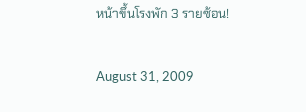หน้าขึ้นโรงพัก 3 รายซ้อน!

August 31, 2009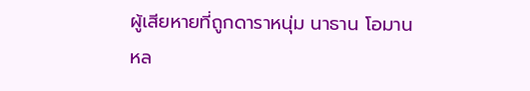ผู้เสียหายที่ถูกดาราหนุ่ม นาธาน โอมาน หล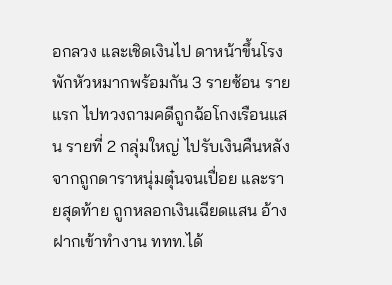อกลวง และเชิดเงินไป ดาหน้าขึ้นโรงพักหัวหมากพร้อมกัน 3 รายซ้อน รายแรก ไปทวงถามคดีถูกฉ้อโกงเรือนแสน รายที่ 2 กลุ่มใหญ่ ไปรับเงินคืนหลังจากถูกดาราหนุ่มตุ๋นจนเปื่อย และรายสุดท้าย ถูกหลอกเงินเฉียดแสน อ้างฝากเข้าทำงาน ททท.ได้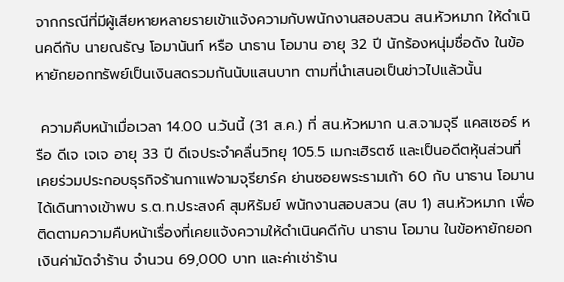จากกรณีที่มีผู้เสียหายหลายรายเข้าแจ้งความกับพนักงานสอบสวน สน.หัวหมาก ให้ดำเนินคดีกับ นายณธัญ โอมานันท์ หรือ นาธาน โอมาน อายุ 32 ปี นักร้องหนุ่มชื่อดัง ในข้อหายักยอกทรัพย์เป็นเงินสดรวมกันนับแสนบาท ตามที่นำเสนอเป็นข่าวไปแล้วนั้น

 ความคืบหน้าเมื่อเวลา 14.00 น.วันนี้ (31 ส.ค.) ที่ สน.หัวหมาก น.ส.จามจุรี แคสเซอร์ หรือ ดีเจ เจเจ อายุ 33 ปี ดีเจประจำคลื่นวิทยุ 105.5 เมกะเฮิรตซ์ และเป็นอดีตหุ้นส่วนที่เคยร่วมประกอบธุรกิจร้านกาแฟจามจุรียาร์ค ย่านซอยพระรามเก้า 60 กับ นาธาน โอมาน ได้เดินทางเข้าพบ ร.ต.ท.ประสงค์ สุมหิรัมย์ พนักงานสอบสวน (สบ 1) สน.หัวหมาก เพื่อติดตามความคืบหน้าเรื่องที่เคยแจ้งความให้ดำเนินคดีกับ นาธาน โอมาน ในข้อหายักยอกเงินค่ามัดจำร้าน จำนวน 69,000 บาท และค่าเช่าร้าน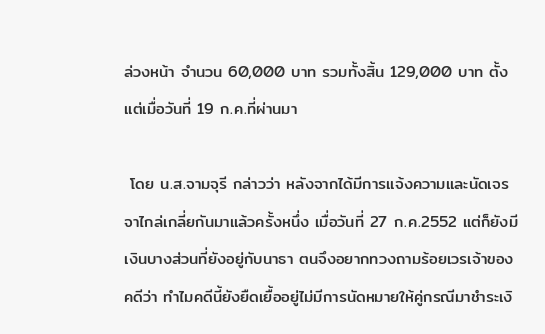ล่วงหน้า จำนวน 60,000 บาท รวมทั้งสิ้น 129,000 บาท ตั้งแต่เมื่อวันที่ 19 ก.ค.ที่ผ่านมา

 โดย น.ส.จามจุรี กล่าวว่า หลังจากได้มีการแจ้งความและนัดเจรจาไกล่เกลี่ยกันมาแล้วครั้งหนึ่ง เมื่อวันที่ 27 ก.ค.2552 แต่ก็ยังมีเงินบางส่วนที่ยังอยู่กับนาธา ตนจึงอยากทวงถามร้อยเวรเจ้าของคดีว่า ทำไมคดีนี้ยังยืดเยื้ออยู่ไม่มีการนัดหมายให้คู่กรณีมาชำระเงิ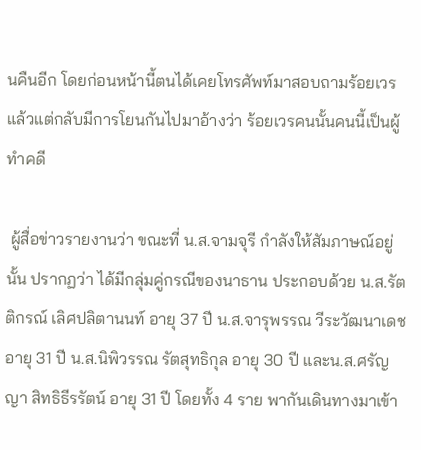นคืนอีก โดยก่อนหน้านี้ตนได้เคยโทรศัพท์มาสอบถามร้อยเวรแล้วแต่กลับมีการโยนกันไปมาอ้างว่า ร้อยเวรคนนั้นคนนี้เป็นผู้ทำคดี

 ผู้สื่อข่าวรายงานว่า ขณะที่ น.ส.จามจุรี กำลังให้สัมภาษณ์อยู่นั้น ปรากฏว่า ได้มีกลุ่มคู่กรณีของนาธาน ประกอบด้วย น.ส.รัตติกรณ์ เลิศปลิตานนท์ อายุ 37 ปี น.ส.จารุพรรณ วีระวัฒนาเดช อายุ 31 ปี น.ส.นิพิวรรณ รัตสุทธิกุล อายุ 30 ปี และน.ส.ศรัญญา สิทธิธีรรัตน์ อายุ 31 ปี โดยทั้ง 4 ราย พากันเดินทางมาเข้า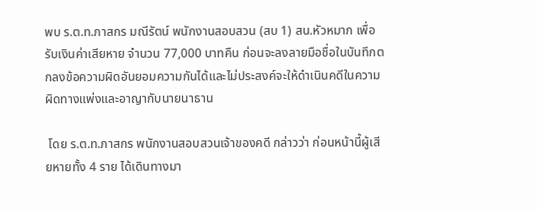พบ ร.ต.ท.ภาสกร มณีรัตน์ พนักงานสอบสวน (สบ 1) สน.หัวหมาก เพื่อรับเงินค่าเสียหาย จำนวน 77,000 บาทคืน ก่อนจะลงลายมือชื่อในบันทึกตกลงข้อความผิดอันยอมความกันได้และไม่ประสงค์จะให้ดำเนินคดีในความผิดทางแพ่งและอาญากับนายนาธาน

 โดย ร.ต.ท.ภาสกร พนักงานสอบสวนเจ้าของคดี กล่าวว่า ก่อนหน้านี้ผู้เสียหายทั้ง 4 ราย ได้เดินทางมา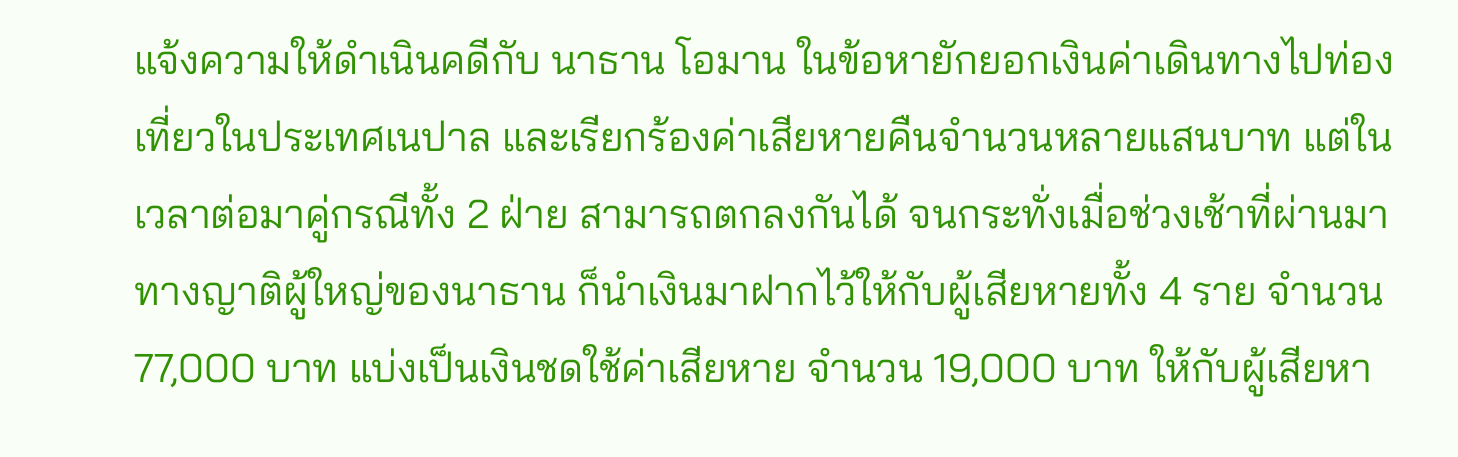แจ้งความให้ดำเนินคดีกับ นาธาน โอมาน ในข้อหายักยอกเงินค่าเดินทางไปท่องเที่ยวในประเทศเนปาล และเรียกร้องค่าเสียหายคืนจำนวนหลายแสนบาท แต่ในเวลาต่อมาคู่กรณีทั้ง 2 ฝ่าย สามารถตกลงกันได้ จนกระทั่งเมื่อช่วงเช้าที่ผ่านมาทางญาติผู้ใหญ่ของนาธาน ก็นำเงินมาฝากไว้ให้กับผู้เสียหายทั้ง 4 ราย จำนวน 77,000 บาท แบ่งเป็นเงินชดใช้ค่าเสียหาย จำนวน 19,000 บาท ให้กับผู้เสียหา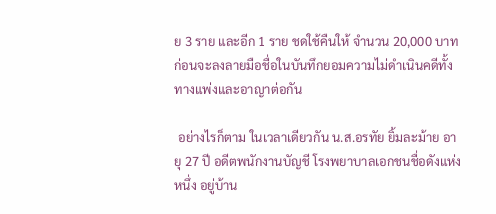ย 3 ราย และอีก 1 ราย ชดใช้คืนให้ จำนวน 20,000 บาท ก่อนจะลงลายมือชื่อในบันทึกยอมความไม่ดำเนินคดีทั้งทางแพ่งและอาญาต่อกัน

 อย่างไรก็ตาม ในเวลาเดียวกัน น.ส.อรทัย ยิ้มละม้าย อายุ 27 ปี อดีตพนักงานบัญชี โรงพยาบาลเอกชนชื่อดังแห่งหนึ่ง อยู่บ้าน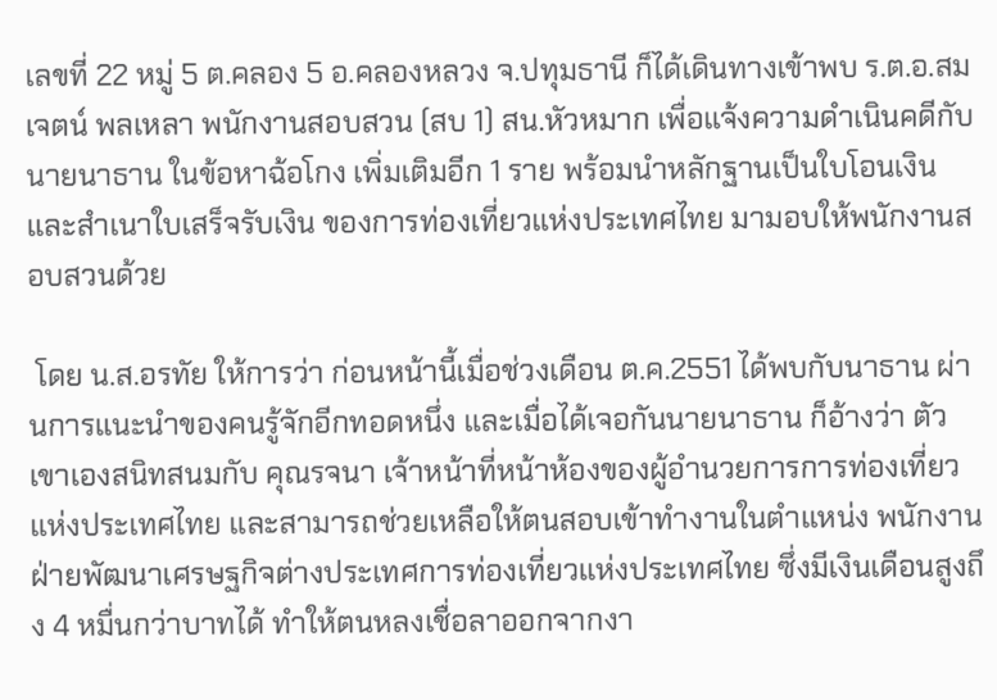เลขที่ 22 หมู่ 5 ต.คลอง 5 อ.คลองหลวง จ.ปทุมธานี ก็ได้เดินทางเข้าพบ ร.ต.อ.สมเจตน์ พลเหลา พนักงานสอบสวน (สบ 1) สน.หัวหมาก เพื่อแจ้งความดำเนินคดีกับนายนาธาน ในข้อหาฉ้อโกง เพิ่มเติมอีก 1 ราย พร้อมนำหลักฐานเป็นใบโอนเงินและสำเนาใบเสร็จรับเงิน ของการท่องเที่ยวแห่งประเทศไทย มามอบให้พนักงานสอบสวนด้วย

 โดย น.ส.อรทัย ให้การว่า ก่อนหน้านี้เมื่อช่วงเดือน ต.ค.2551 ได้พบกับนาธาน ผ่านการแนะนำของคนรู้จักอีกทอดหนึ่ง และเมื่อได้เจอกันนายนาธาน ก็อ้างว่า ตัวเขาเองสนิทสนมกับ คุณรจนา เจ้าหน้าที่หน้าห้องของผู้อำนวยการการท่องเที่ยวแห่งประเทศไทย และสามารถช่วยเหลือให้ตนสอบเข้าทำงานในตำแหน่ง พนักงานฝ่ายพัฒนาเศรษฐกิจต่างประเทศการท่องเที่ยวแห่งประเทศไทย ซึ่งมีเงินเดือนสูงถึง 4 หมื่นกว่าบาทได้ ทำให้ตนหลงเชื่อลาออกจากงา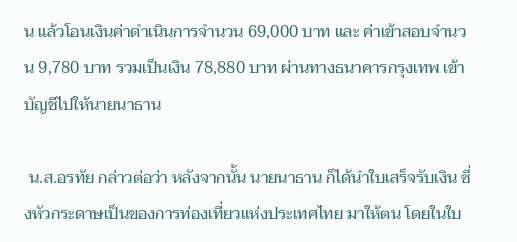น แล้วโอนเงินค่าดำเนินการจำนวน 69,000 บาท และ ค่าเข้าสอบจำนวน 9,780 บาท รวมเป็นเงิน 78,880 บาท ผ่านทางธนาคารกรุงเทพ เข้าบัญชีไปให้นายนาธาน

 น.ส.อรทัย กล่าวต่อว่า หลังจากนั้น นายนาธาน ก็ได้นำใบเสร็จรับเงิน ซึ่งหัวกระดาษเป็นของการท่องเที่ยวแห่งประเทศไทย มาให้ตน โดยในใบ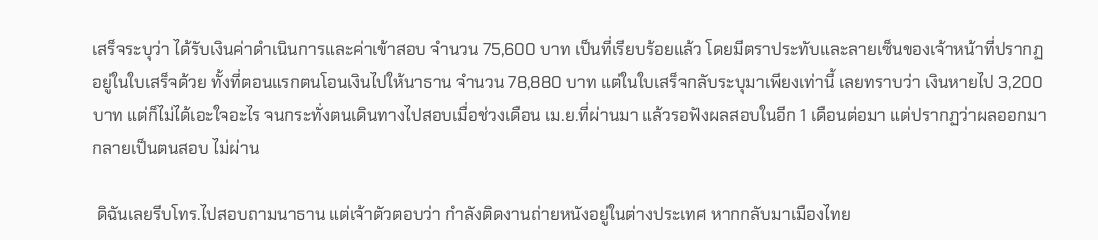เสร็จระบุว่า ได้รับเงินค่าดำเนินการและค่าเข้าสอบ จำนวน 75,600 บาท เป็นที่เรียบร้อยแล้ว โดยมีตราประทับและลายเซ็นของเจ้าหน้าที่ปรากฏอยู่ในใบเสร็จด้วย ทั้งที่ตอนแรกตนโอนเงินไปให้นาธาน จำนวน 78,880 บาท แต่ในใบเสร็จกลับระบุมาเพียงเท่านี้ เลยทราบว่า เงินหายไป 3,200 บาท แต่ก็ไม่ได้เอะใจอะไร จนกระทั่งตนเดินทางไปสอบเมื่อช่วงเดือน เม.ย.ที่ผ่านมา แล้วรอฟังผลสอบในอีก 1 เดือนต่อมา แต่ปรากฏว่าผลออกมากลายเป็นตนสอบ ไม่ผ่าน

 ดิฉันเลยรีบโทร.ไปสอบถามนาธาน แต่เจ้าตัวตอบว่า กำลังติดงานถ่ายหนังอยู่ในต่างประเทศ หากกลับมาเมืองไทย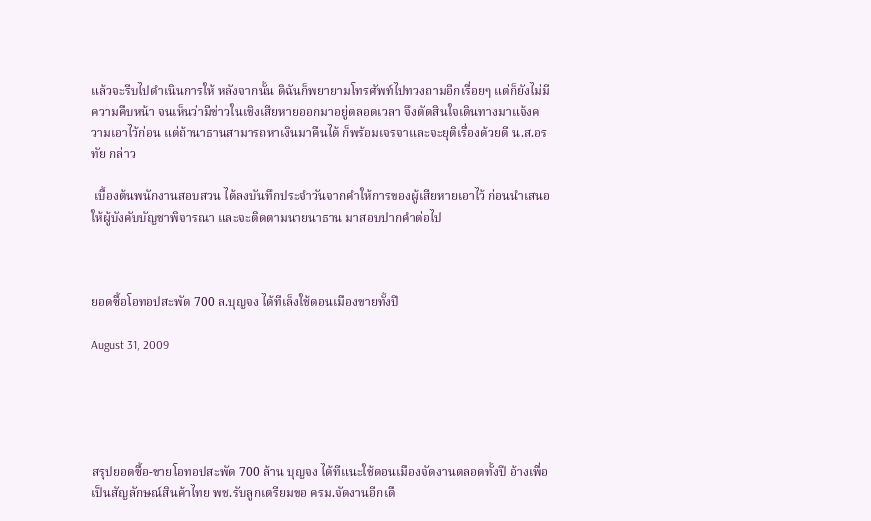แล้วจะรีบไปดำเนินการให้ หลังจากนั้น ดิฉันก็พยายามโทรศัพท์ไปทวงถามอีกเรื่อยๆ แต่ก็ยังไม่มีความคืบหน้า จนเห็นว่ามีข่าวในเชิงเสียหายออกมาอยู่ตลอดเวลา จึงตัดสินใจเดินทางมาแจ้งความเอาไว้ก่อน แต่ถ้านาธานสามารถหาเงินมาคืนได้ ก็พร้อมเจรจาและจะยุติเรื่องด้วยดี น.ส.อรทัย กล่าว

 เบื้องต้นพนักงานสอบสวน ได้ลงบันทึกประจำวันจากคำให้การของผู้เสียหายเอาไว้ ก่อนนำเสนอให้ผู้บังคับบัญชาพิจารณา และจะติดตามนายนาธาน มาสอบปากคำต่อไป



ยอดซื้อโอทอปสะพัด 700 ล.บุญจง ได้ทีเล็งใช้ดอนเมืองขายทั้งปี

August 31, 2009





สรุปยอดซื้อ-ขายโอทอปสะพัด 700 ล้าน บุญจง ได้ทีแนะใช้ดอนเมืองจัดงานตลอดทั้งปี อ้างเพื่อเป็นสัญลักษณ์สินค้าไทย พช.รับลูกเตรียมขอ ครม.จัดงานอีกเดื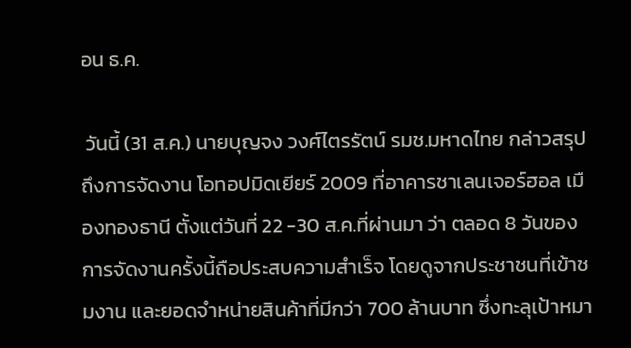อน ธ.ค.

 วันนี้ (31 ส.ค.) นายบุญจง วงศ์ไตรรัตน์ รมช.มหาดไทย กล่าวสรุปถึงการจัดงาน โอทอปมิดเยียร์ 2009 ที่อาคารชาเลนเจอร์ฮอล เมืองทองธานี ตั้งแต่วันที่ 22 -30 ส.ค.ที่ผ่านมา ว่า ตลอด 8 วันของการจัดงานครั้งนี้ถือประสบความสำเร็จ โดยดูจากประชาชนที่เข้าชมงาน และยอดจำหน่ายสินค้าที่มีกว่า 700 ล้านบาท ซึ่งทะลุเป้าหมา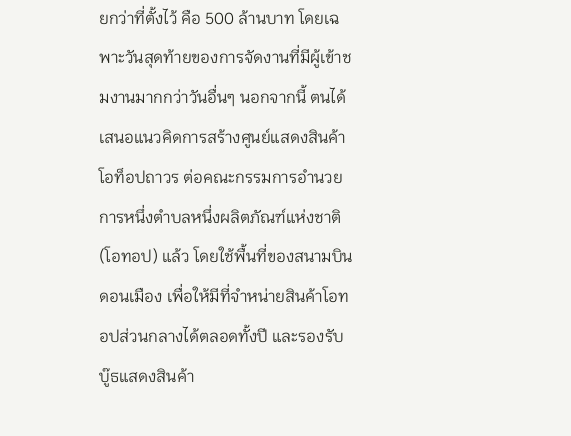ยกว่าที่ตั้งไว้ คือ 500 ล้านบาท โดยเฉพาะวันสุดท้ายของการจัดงานที่มีผู้เข้าชมงานมากกว่าวันอื่นๆ นอกจากนี้ ตนได้เสนอแนวคิดการสร้างศูนย์แสดงสินค้าโอท็อปถาวร ต่อคณะกรรมการอำนวยการหนึ่งตำบลหนึ่งผลิตภัณฑ์แห่งชาติ (โอทอป) แล้ว โดยใช้พื้นที่ของสนามบินดอนเมือง เพื่อให้มีที่จำหน่ายสินค้าโอทอปส่วนกลางได้ตลอดทั้งปี และรองรับบู๊ธแสดงสินค้า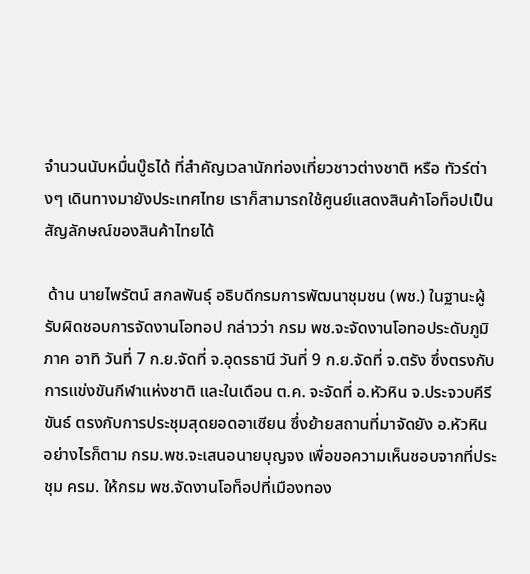จำนวนนับหมื่นบู๊ธได้ ที่สำคัญเวลานักท่องเที่ยวชาวต่างชาติ หรือ ทัวร์ต่างๆ เดินทางมายังประเทศไทย เราก็สามารถใช้ศูนย์แสดงสินค้าโอท็อปเป็นสัญลักษณ์ของสินค้าไทยได้

 ด้าน นายไพรัตน์ สกลพันธุ์ อธิบดีกรมการพัฒนาชุมชน (พช.) ในฐานะผู้รับผิดชอบการจัดงานโอทอป กล่าวว่า กรม พช.จะจัดงานโอทอประดับภูมิภาค อาทิ วันที่ 7 ก.ย.จัดที่ จ.อุดรธานี วันที่ 9 ก.ย.จัดที่ จ.ตรัง ซึ่งตรงกับการแข่งขันกีฬาแห่งชาติ และในเดือน ต.ค. จะจัดที่ อ.หัวหิน จ.ประจวบคีรีขันธ์ ตรงกับการประชุมสุดยอดอาเซียน ซึ่งย้ายสถานที่มาจัดยัง อ.หัวหิน อย่างไรก็ตาม กรม.พช.จะเสนอนายบุญจง เพื่อขอความเห็นชอบจากที่ประชุม ครม. ให้กรม พช.จัดงานโอท็อปที่เมืองทอง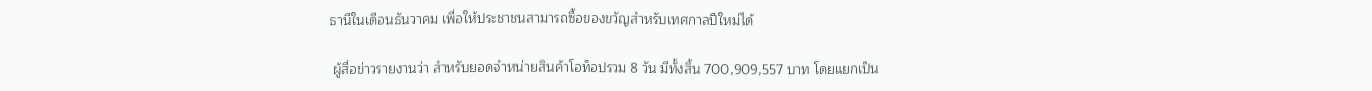ธานีในเดือนธันวาคม เพื่อให้ประชาชนสามารถซื้อของขวัญสำหรับเทศกาลปีใหม่ได้

 ผู้สื่อข่าวรายงานว่า สำหรับยอดจำหน่ายสินค้าโอท็อปรวม 8 วัน มีทั้งสิ้น 700,909,557 บาท โดยแยกเป็น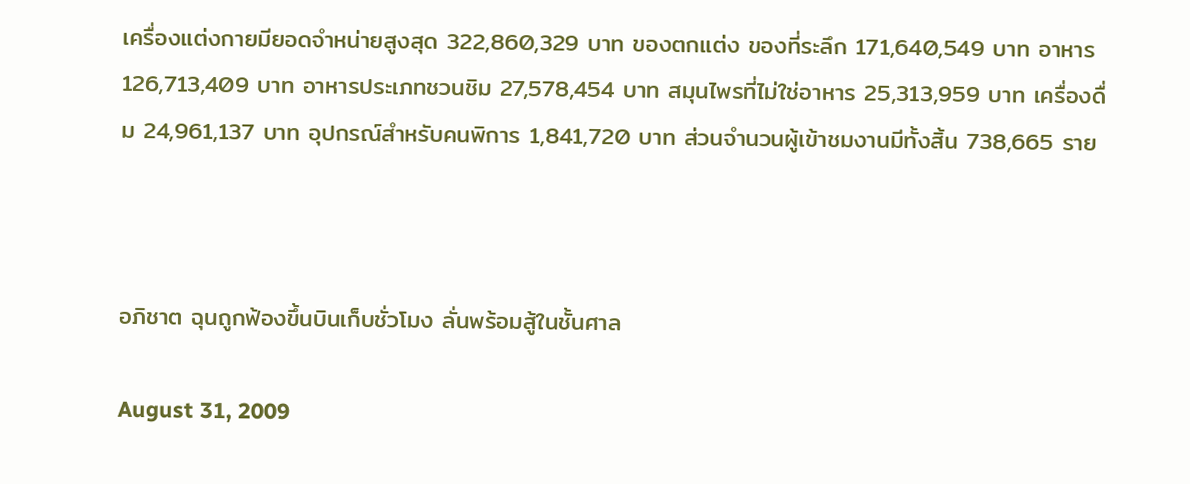เครื่องแต่งกายมียอดจำหน่ายสูงสุด 322,860,329 บาท ของตกแต่ง ของที่ระลึก 171,640,549 บาท อาหาร 126,713,409 บาท อาหารประเภทชวนชิม 27,578,454 บาท สมุนไพรที่ไม่ใช่อาหาร 25,313,959 บาท เครื่องดื่ม 24,961,137 บาท อุปกรณ์สำหรับคนพิการ 1,841,720 บาท ส่วนจำนวนผู้เข้าชมงานมีทั้งสิ้น 738,665 ราย



อภิชาต ฉุนถูกฟ้องขึ้นบินเก็บชั่วโมง ลั่นพร้อมสู้ในชั้นศาล

August 31, 2009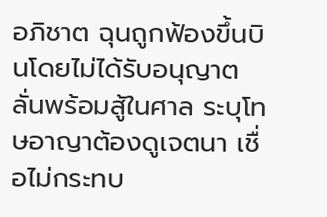อภิชาต ฉุนถูกฟ้องขึ้นบินโดยไม่ได้รับอนุญาต ลั่นพร้อมสู้ในศาล ระบุโทษอาญาต้องดูเจตนา เชื่อไม่กระทบ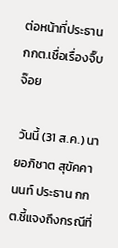ต่อหน้าที่ประธาน กกต.เชื่อเรื่องจิ๊บจ๊อย

 วันนี้ (31 ส.ค.) นายอภิชาต สุขัคคานนท์ ประธาน กกต.ชี้แจงถึงกรณีที่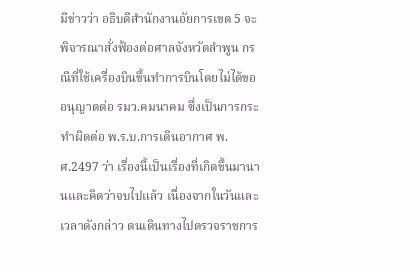มีข่าวว่า อธิบดีสำนักงานอัยการเขต 5 จะพิจารณาสั่งฟ้องต่อศาลจังหวัดลำพูน กรณีที่ใช้เครื่องบินขึ้นทำการบินโดยไม่ได้ขออนุญาตต่อ รมว.คมนาคม ซึ่งเป็นการกระทำผิดต่อ พ.ร.บ.การเดินอากาศ พ.ศ.2497 ว่า เรื่องนี้เป็นเรื่องที่เกิดขึ้นมานานและคิดว่าจบไปแล้ว เนื่องจากในวันและเวลาดังกล่าว ตนเดินทางไปตรวจราชการ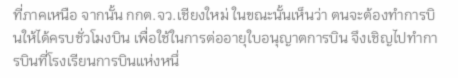ที่ภาคเหนือ จากนั้น กกต.จว.เชียงใหม่ ในขณะนั้นเห็นว่า ตนจะต้องทำการบินให้ได้ครบชั่วโมงบิน เพื่อใช้ในการต่ออายุใบอนุญาตการบิน จึงเชิญไปทำการบินที่โรงเรียนการบินแห่งหนึ่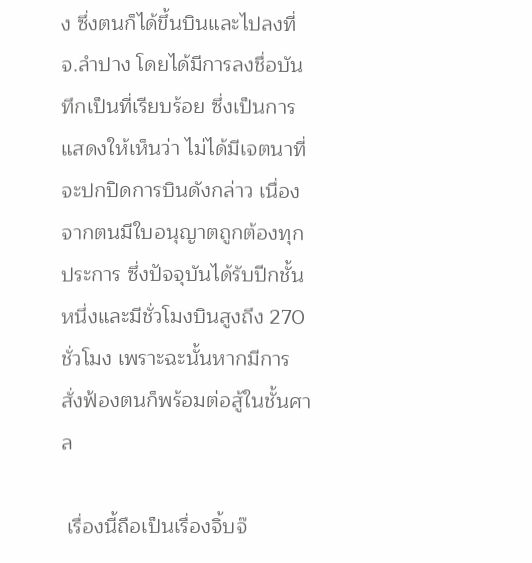ง ซึ่งตนก็ได้ขึ้นบินและไปลงที่ จ.ลำปาง โดยได้มีการลงชื่อบันทึกเป็นที่เรียบร้อย ซึ่งเป็นการแสดงให้เห็นว่า ไม่ได้มีเจตนาที่จะปกปิดการบินดังกล่าว เนื่องจากตนมีใบอนุญาตถูกต้องทุกประการ ซึ่งปัจจุบันได้รับปีกชั้นหนึ่งและมีชั่วโมงบินสูงถึง 270 ชั่วโมง เพราะฉะนั้นหากมีการสั่งฟ้องตนก็พร้อมต่อสู้ในชั้นศาล

 เรื่องนี้ถือเป็นเรื่องจิ้บจ๊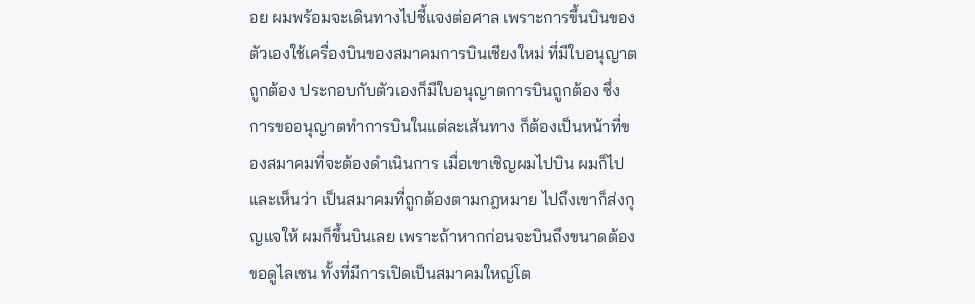อย ผมพร้อมจะเดินทางไปชี้แจงต่อศาล เพราะการขึ้นบินของตัวเองใช้เครื่องบินของสมาคมการบินเชียงใหม่ ที่มีใบอนุญาตถูกต้อง ประกอบกับตัวเองก็มีใบอนุญาตการบินถูกต้อง ซึ่งการขออนุญาตทำการบินในแต่ละเส้นทาง ก็ต้องเป็นหน้าที่ของสมาคมที่จะต้องดำเนินการ เมื่อเขาเชิญผมไปบิน ผมก็ไป และเห็นว่า เป็นสมาคมที่ถูกต้องตามกฎหมาย ไปถึงเขาก็ส่งกุญแจให้ ผมก็ขึ้นบินเลย เพราะถ้าหากก่อนจะบินถึงขนาดต้องขอดูไลเซน ทั้งที่มีการเปิดเป็นสมาคมใหญ่โต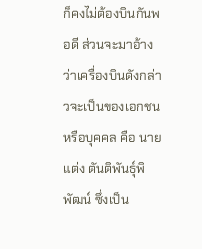ก็คงไม่ต้องบินกันพอดี ส่วนจะมาอ้างว่าเครื่องบินดังกล่าวจะเป็นของเอกชนหรือบุคคล คือ นายแต่ง ตันติพันธุ์พิพัฒน์ ซึ่งเป็น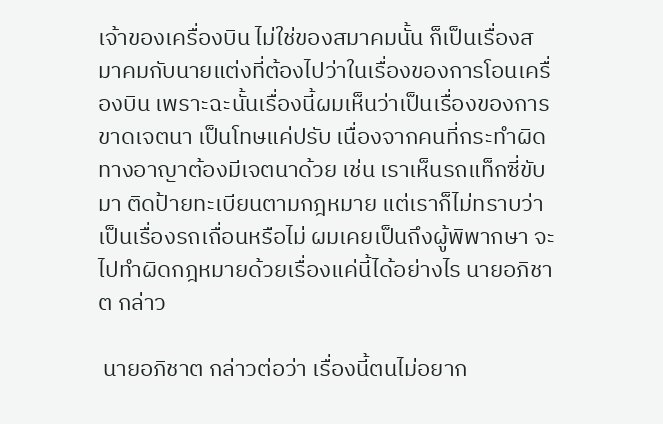เจ้าของเครื่องบิน ไม่ใช่ของสมาคมนั้น ก็เป็นเรื่องสมาคมกับนายแต่งที่ต้องไปว่าในเรื่องของการโอนเครื่องบิน เพราะฉะนั้นเรื่องนี้ผมเห็นว่าเป็นเรื่องของการขาดเจตนา เป็นโทษแค่ปรับ เนื่องจากคนที่กระทำผิดทางอาญาต้องมีเจตนาด้วย เช่น เราเห็นรถแท็กซี่ขับมา ติดป้ายทะเบียนตามกฎหมาย แต่เราก็ไม่ทราบว่าเป็นเรื่องรถเถื่อนหรือไม่ ผมเคยเป็นถึงผู้พิพากษา จะไปทำผิดกฎหมายด้วยเรื่องแค่นี้ได้อย่างไร นายอภิชาต กล่าว

 นายอภิชาต กล่าวต่อว่า เรื่องนี้ตนไม่อยาก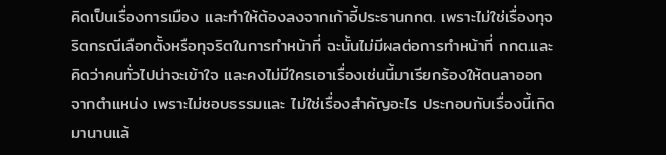คิดเป็นเรื่องการเมือง และทำให้ต้องลงจากเก้าอี้ประธานกกต. เพราะไม่ใช่เรื่องทุจริตกรณีเลือกตั้งหรือทุจริตในการทำหน้าที่ ฉะนั้นไม่มีผลต่อการทำหน้าที่ กกต.และคิดว่าคนทั่วไปน่าจะเข้าใจ และคงไม่มีใครเอาเรื่องเช่นนี้มาเรียกร้องให้ตนลาออกจากตำแหน่ง เพราะไม่ชอบธรรมและ ไม่ใช่เรื่องสำคัญอะไร ประกอบกับเรื่องนี้เกิดมานานแล้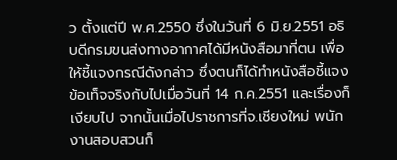ว ตั้งแต่ปี พ.ศ.2550 ซึ่งในวันที่ 6 มิ.ย.2551 อธิบดีกรมขนส่งทางอากาศได้มีหนังสือมาที่ตน เพื่อให้ชี้แจงกรณีดังกล่าว ซึ่งตนก็ได้ทำหนังสือชี้แจงข้อเท็จจริงกับไปเมื่อวันที่ 14 ก.ค.2551 และเรื่องก็เงียบไป จากนั้นเมื่อไปราชการที่จ.เชียงใหม่ พนักงานสอบสวนก็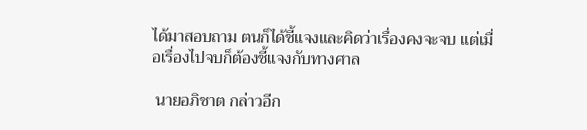ได้มาสอบถาม ตนก็ได้ชี้แจงและคิดว่าเรื่องคงจะจบ แต่เมื่อเรื่องไปจบก็ต้องชี้แจงกับทางศาล

 นายอภิชาต กล่าวอีก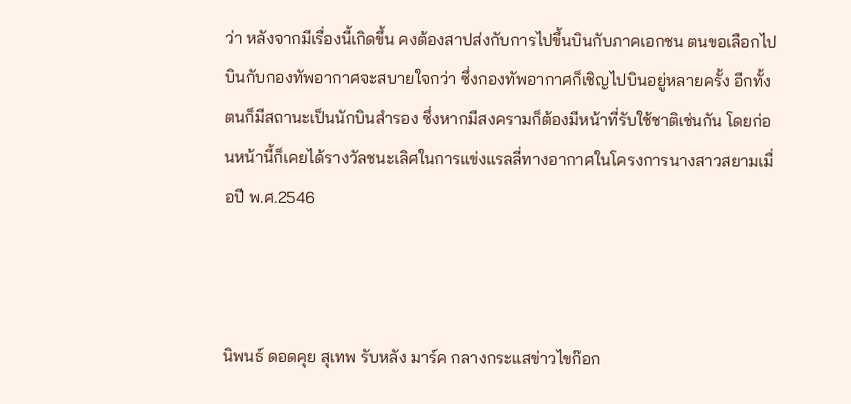ว่า หลังจากมีเรื่องนี้เกิดขึ้น คงต้องสาปส่งกับการไปขึ้นบินกับภาคเอกชน ตนขอเลือกไปบินกับกองทัพอากาศจะสบายใจกว่า ซึ่งกองทัพอากาศก็เชิญไปบินอยู่หลายครั้ง อีกทั้งตนก็มีสถานะเป็นนักบินสำรอง ซึ่งหากมีสงครามก็ต้องมีหน้าที่รับใช้ชาติเช่นกัน โดยก่อนหน้านี้ก็เคยได้รางวัลชนะเลิศในการแข่งแรลลี่ทางอากาศในโครงการนางสาวสยามเมื่อปี พ.ศ.2546



นิพนธ์ ดอดคุย สุเทพ รับหลัง มาร์ค กลางกระแสข่าวไขก๊อก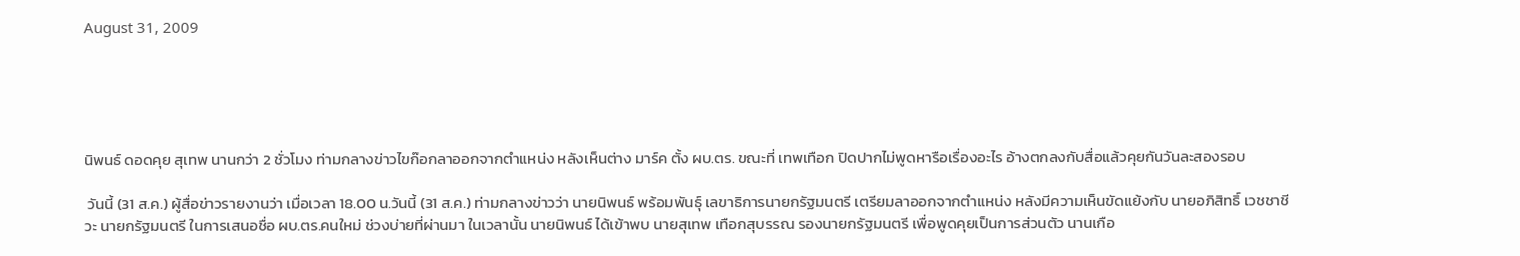August 31, 2009





นิพนธ์ ดอดคุย สุเทพ นานกว่า 2 ชั่วโมง ท่ามกลางข่าวไขก๊อกลาออกจากตำแหน่ง หลังเห็นต่าง มาร์ค ตั้ง ผบ.ตร. ขณะที่ เทพเทือก ปิดปากไม่พูดหารือเรื่องอะไร อ้างตกลงกับสื่อแล้วคุยกันวันละสองรอบ

 วันนี้ (31 ส.ค.) ผู้สื่อข่าวรายงานว่า เมื่อเวลา 18.00 น.วันนี้ (31 ส.ค.) ท่ามกลางข่าวว่า นายนิพนธ์ พร้อมพันธุ์ เลขาธิการนายกรัฐมนตรี เตรียมลาออกจากตำแหน่ง หลังมีความเห็นขัดแย้งกับ นายอภิสิทธิ์ เวชชาชีวะ นายกรัฐมนตรี ในการเสนอชื่อ ผบ.ตร.คนใหม่ ช่วงบ่ายที่ผ่านมา ในเวลานั้น นายนิพนธ์ ได้เข้าพบ นายสุเทพ เทือกสุบรรณ รองนายกรัฐมนตรี เพื่อพูดคุยเป็นการส่วนตัว นานเกือ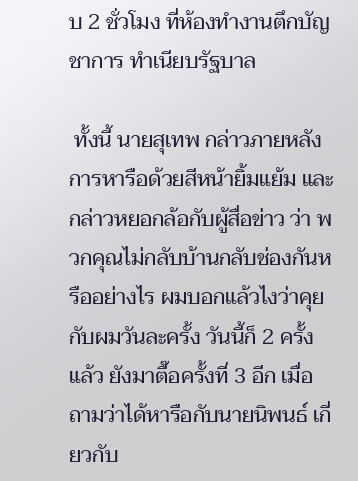บ 2 ชั่วโมง ที่ห้องทำงานตึกบัญชาการ ทำเนียบรัฐบาล

 ทั้งนี้ นายสุเทพ กล่าวภายหลังการหารือด้วยสีหน้ายิ้มแย้ม และกล่าวหยอกล้อกับผู้สื่อข่าว ว่า พวกคุณไม่กลับบ้านกลับช่องกันหรืออย่างไร ผมบอกแล้วไงว่าคุยกับผมวันละครั้ง วันนี้ก็ 2 ครั้งแล้ว ยังมาตื๊อครั้งที่ 3 อีก เมื่อถามว่าได้หารือกับนายนิพนธ์ เกี่ยวกับ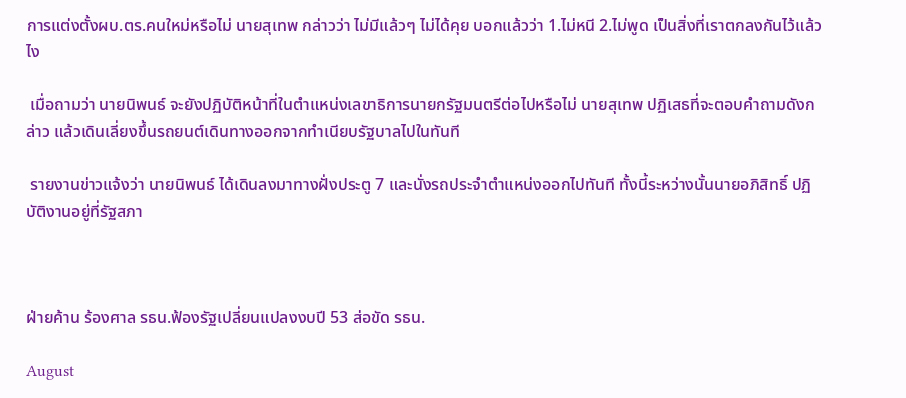การแต่งตั้งผบ.ตร.คนใหม่หรือไม่ นายสุเทพ กล่าวว่า ไม่มีแล้วๆ ไม่ได้คุย บอกแล้วว่า 1.ไม่หนี 2.ไม่พูด เป็นสิ่งที่เราตกลงกันไว้แล้วไง

 เมื่อถามว่า นายนิพนธ์ จะยังปฏิบัติหน้าที่ในตำแหน่งเลขาธิการนายกรัฐมนตรีต่อไปหรือไม่ นายสุเทพ ปฏิเสธที่จะตอบคำถามดังกล่าว แล้วเดินเลี่ยงขึ้นรถยนต์เดินทางออกจากทำเนียบรัฐบาลไปในทันที

 รายงานข่าวแจ้งว่า นายนิพนธ์ ได้เดินลงมาทางฝั่งประตู 7 และนั่งรถประจำตำแหน่งออกไปทันที ทั้งนี้ระหว่างนั้นนายอภิสิทธิ์ ปฏิบัติงานอยู่ที่รัฐสภา



ฝ่ายค้าน ร้องศาล รธน.ฟ้องรัฐเปลี่ยนแปลงงบปี 53 ส่อขัด รธน.

August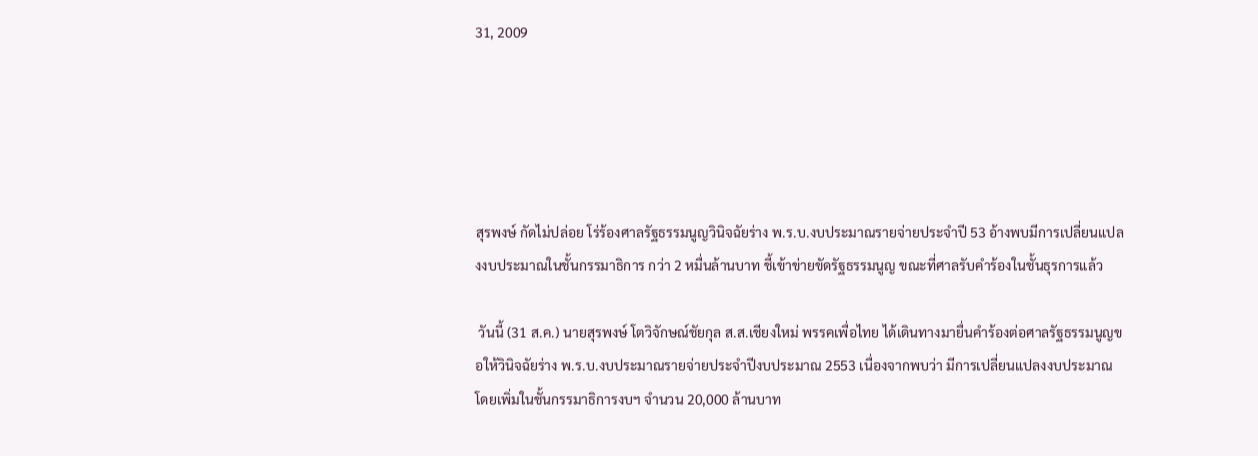31, 2009





สุรพงษ์ กัดไม่ปล่อย โร่ร้องศาลรัฐธรรมนูญวินิจฉัยร่าง พ.ร.บ.งบประมาณรายจ่ายประจำปี 53 อ้างพบมีการเปลี่ยนแปลงงบประมาณในชั้นกรรมาธิการ กว่า 2 หมื่นล้านบาท ชี้เข้าข่ายขัดรัฐธรรมนูญ ขณะที่ศาลรับคำร้องในชั้นธุรการแล้ว

 วันนี้ (31 ส.ค.) นายสุรพงษ์ โตวิจักษณ์ชัยกุล ส.ส.เชียงใหม่ พรรคเพื่อไทย ได้เดินทางมายื่นคำร้องต่อศาลรัฐธรรมนูญขอให้วินิจฉัยร่าง พ.ร.บ.งบประมาณรายจ่ายประจำปีงบประมาณ 2553 เนื่องจากพบว่า มีการเปลี่ยนแปลงงบประมาณ โดยเพิ่มในชั้นกรรมาธิการงบฯ จำนวน 20,000 ล้านบาท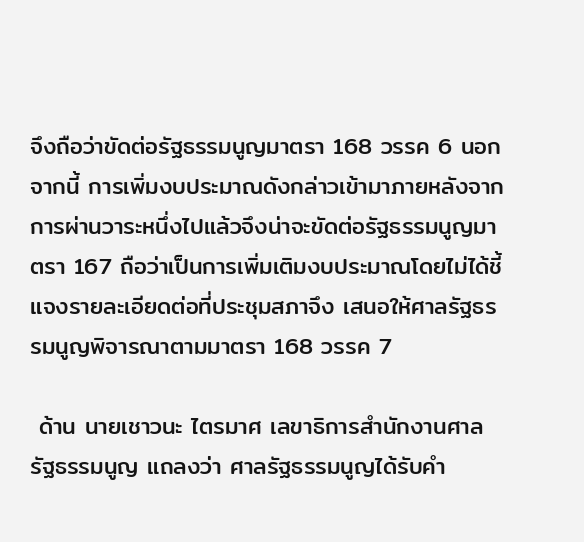จึงถือว่าขัดต่อรัฐธรรมนูญมาตรา 168 วรรค 6 นอกจากนี้ การเพิ่มงบประมาณดังกล่าวเข้ามาภายหลังจากการผ่านวาระหนึ่งไปแล้วจึงน่าจะขัดต่อรัฐธรรมนูญมาตรา 167 ถือว่าเป็นการเพิ่มเติมงบประมาณโดยไม่ได้ชี้แจงรายละเอียดต่อที่ประชุมสภาจึง เสนอให้ศาลรัฐธรรมนูญพิจารณาตามมาตรา 168 วรรค 7

 ด้าน นายเชาวนะ ไตรมาศ เลขาธิการสำนักงานศาลรัฐธรรมนูญ แถลงว่า ศาลรัฐธรรมนูญได้รับคำ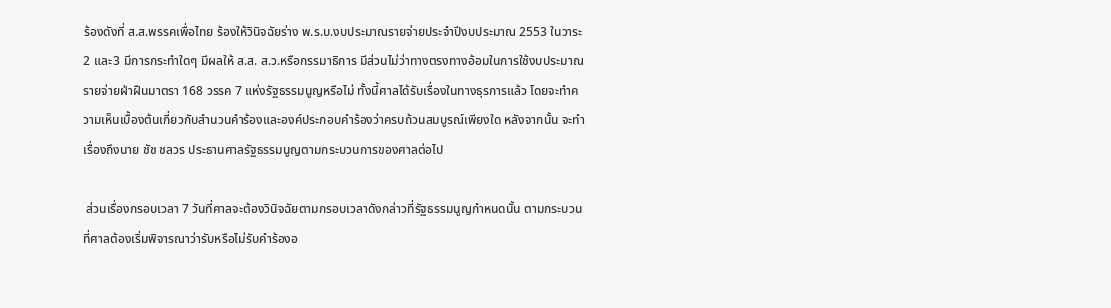ร้องดังที่ ส.ส.พรรคเพื่อไทย ร้องให้วินิจฉัยร่าง พ.ร.บ.งบประมาณรายจ่ายประจำปีงบประมาณ 2553 ในวาระ 2 และ3 มีการกระทำใดๆ มีผลให้ ส.ส. ส.ว.หรือกรรมาธิการ มีส่วนไม่ว่าทางตรงทางอ้อมในการใช้งบประมาณรายจ่ายฝ่าฝืนมาตรา 168 วรรค 7 แห่งรัฐธรรมนูญหรือไม่ ทั้งนี้ศาลได้รับเรื่องในทางธุรการแล้ว โดยจะทำความเห็นเบื้องต้นเกี่ยวกับสำนวนคำร้องและองค์ประกอบคำร้องว่าครบถ้วนสมบูรณ์เพียงใด หลังจากนั้น จะทำเรื่องถึงนาย ชัช ชลวร ประธานศาลรัฐธรรมนูญตามกระบวนการของศาลต่อไป

 ส่วนเรื่องกรอบเวลา 7 วันที่ศาลจะต้องวินิจฉัยตามกรอบเวลาดังกล่าวที่รัฐธรรมนูญกำหนดนั้น ตามกระบวนที่ศาลต้องเริ่มพิจารณาว่ารับหรือไม่รับคำร้องอ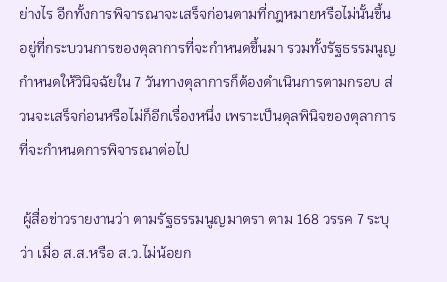ย่างไร อีกทั้งการพิจารณาจะเสร็จก่อนตามที่กฎหมายหรือไม่นั้นขึ้นอยู่ที่กระบวนการของตุลาการที่จะกำหนดขึ้นมา รวมทั้งรัฐธรรมนูญกำหนดให้วินิจฉัยใน 7 วันทางตุลาการก็ต้องดำเนินการตามกรอบ ส่วนจะเสร็จก่อนหรือไม่ก็อีกเรื่องหนึ่ง เพราะเป็นดุลพินิจของตุลาการที่จะกำหนดการพิจารณาต่อไป

 ผู้สื่อข่าวรายงานว่า ตามรัฐธรรมนูญมาตรา ตาม 168 วรรค 7 ระบุว่า เมื่อ ส.ส.หรือ ส.ว.ไม่น้อยก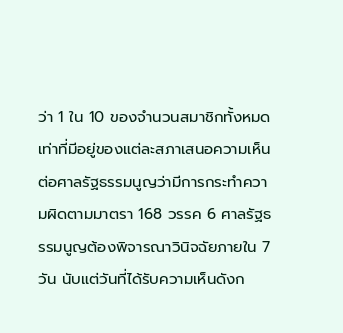ว่า 1 ใน 10 ของจำนวนสมาชิกทั้งหมด เท่าที่มีอยู่ของแต่ละสภาเสนอความเห็นต่อศาลรัฐธรรมนูญว่ามีการกระทำความผิดตามมาตรา 168 วรรค 6 ศาลรัฐธรรมนูญต้องพิจารณาวินิจฉัยภายใน 7 วัน นับแต่วันที่ได้รับความเห็นดังก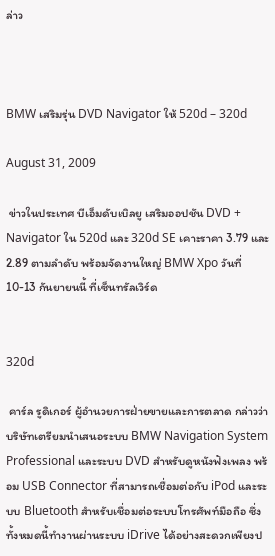ล่าว



BMW เสริมรุ่น DVD Navigator ให้ 520d – 320d

August 31, 2009

 ข่าวในประเทศ บีเอ็มดับเบิลยู เสริมออปชัน DVD + Navigator ใน 520d และ 320d SE เคาะราคา 3.79 และ 2.89 ตามลำดับ พร้อมจัดงานใหญ่ BMW Xpo วันที่ 10-13 กันยายนนี้ ที่เซ็นทรัลเวิร์ด


320d

 คาร์ล รูดิเกอร์ ผู้อำนวยการฝ่ายขายและการตลาด กล่าวว่า บริษัทเตรียมนำเสนอระบบ BMW Navigation System Professional และระบบ DVD สำหรับดูหนังฟังเพลง พร้อม USB Connector ที่สามารถเชื่อมต่อกับ iPod และระบบ Bluetooth สำหรับเชื่อมต่อระบบโทรศัพท์มือถือ ซึ่งทั้งหมดนี้ทำงานผ่านระบบ iDrive ได้อย่างสะดวกเพียงป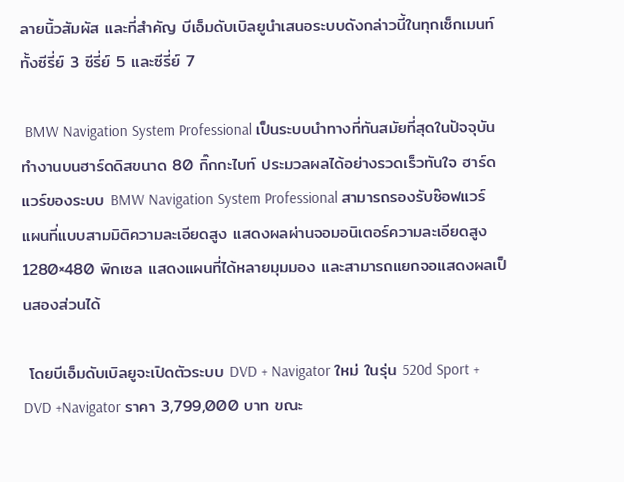ลายนิ้วสัมผัส และที่สำคัญ บีเอ็มดับเบิลยูนำเสนอระบบดังกล่าวนี้ในทุกเซ็กเมนท์ทั้งซีรี่ย์ 3 ซีรี่ย์ 5 และซีรี่ย์ 7

 BMW Navigation System Professional เป็นระบบนำทางที่ทันสมัยที่สุดในปัจจุบัน ทำงานบนฮาร์ดดิสขนาด 80 กิ๊กกะไบท์ ประมวลผลได้อย่างรวดเร็วทันใจ ฮาร์ดแวร์ของระบบ BMW Navigation System Professional สามารถรองรับซ๊อฟแวร์แผนที่แบบสามมิติความละเอียดสูง แสดงผลผ่านจอมอนิเตอร์ความละเอียดสูง 1280×480 พิกเซล แสดงแผนที่ได้หลายมุมมอง และสามารถแยกจอแสดงผลเป็นสองส่วนได้

 โดยบีเอ็มดับเบิลยูจะเปิดตัวระบบ DVD + Navigator ใหม่ ในรุ่น 520d Sport + DVD +Navigator ราคา 3,799,000 บาท ขณะ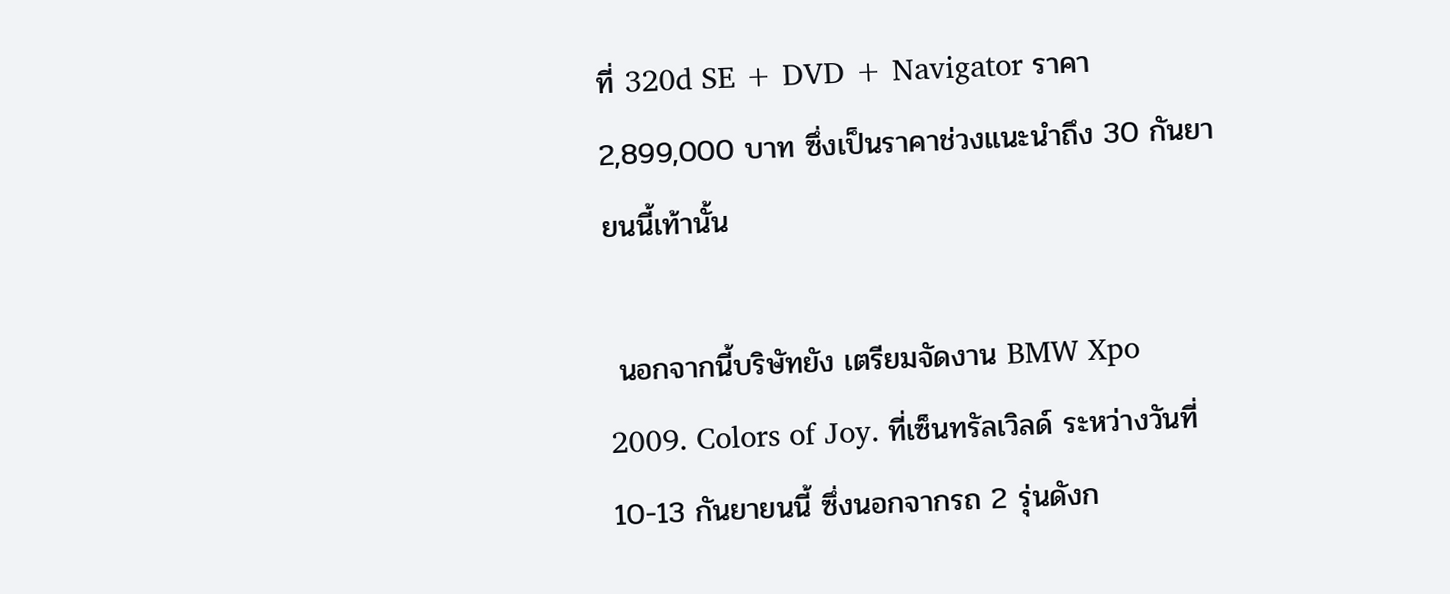ที่ 320d SE + DVD + Navigator ราคา 2,899,000 บาท ซึ่งเป็นราคาช่วงแนะนำถึง 30 กันยายนนี้เท้านั้น

 นอกจากนี้บริษัทยัง เตรียมจัดงาน BMW Xpo 2009. Colors of Joy. ที่เซ็นทรัลเวิลด์ ระหว่างวันที่ 10-13 กันยายนนี้ ซึ่งนอกจากรถ 2 รุ่นดังก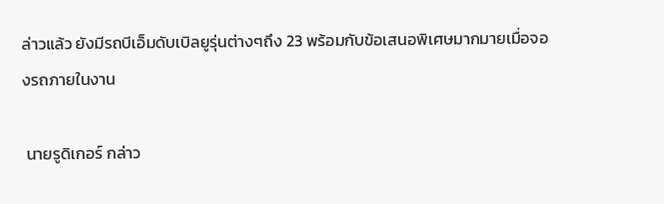ล่าวแล้ว ยังมีรถบีเอ็มดับเบิลยูรุ่นต่างๆถึง 23 พร้อมกับข้อเสนอพิเศษมากมายเมื่อจองรถภายในงาน

 นายรูดิเกอร์ กล่าว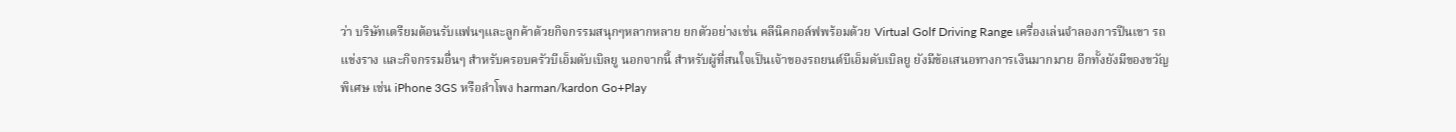ว่า บริษัทเตรียมต้อนรับแฟนๆและลูกค้าด้วยกิจกรรมสนุกๆหลากหลาย ยกตัวอย่างเช่น คลีนิคกอล์ฟพร้อมด้วย Virtual Golf Driving Range เครื่องเล่นจำลองการปีนเขา รถแข่งราง และกิจกรรมอื่นๆ สำหรับครอบครัวบีเอ็มดับเบิลยู นอกจากนี้ สำหรับผู้ที่สนใจเป็นเจ้าของรถยนต์บีเอ็มดับเบิลยู ยังมีข้อเสนอทางการเงินมากมาย อีกทั้งยังมีของขวัญพิเศษ เช่น iPhone 3GS หรือลำโพง harman/kardon Go+Play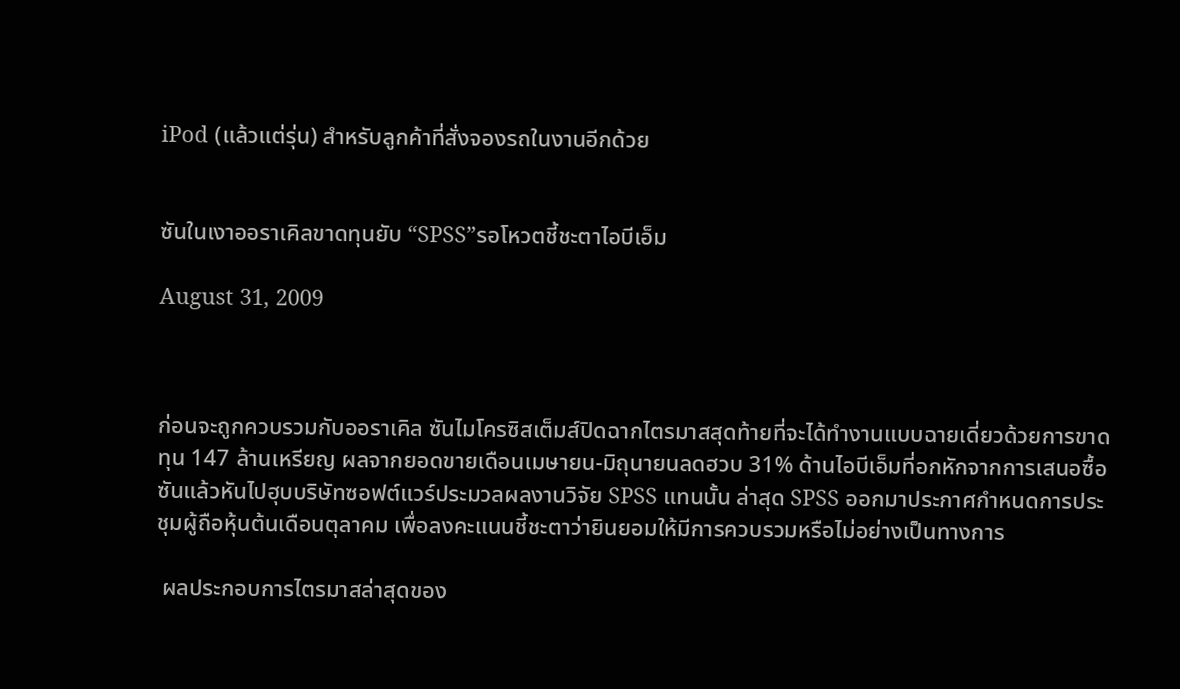iPod (แล้วแต่รุ่น) สำหรับลูกค้าที่สั่งจองรถในงานอีกด้วย


ซันในเงาออราเคิลขาดทุนยับ “SPSS”รอโหวตชี้ชะตาไอบีเอ็ม

August 31, 2009



ก่อนจะถูกควบรวมกับออราเคิล ซันไมโครซิสเต็มส์ปิดฉากไตรมาสสุดท้ายที่จะได้ทำงานแบบฉายเดี่ยวด้วยการขาดทุน 147 ล้านเหรียญ ผลจากยอดขายเดือนเมษายน-มิถุนายนลดฮวบ 31% ด้านไอบีเอ็มที่อกหักจากการเสนอซื้อซันแล้วหันไปฮุบบริษัทซอฟต์แวร์ประมวลผลงานวิจัย SPSS แทนนั้น ล่าสุด SPSS ออกมาประกาศกำหนดการประชุมผู้ถือหุ้นต้นเดือนตุลาคม เพื่อลงคะแนนชี้ชะตาว่ายินยอมให้มีการควบรวมหรือไม่อย่างเป็นทางการ

 ผลประกอบการไตรมาสล่าสุดของ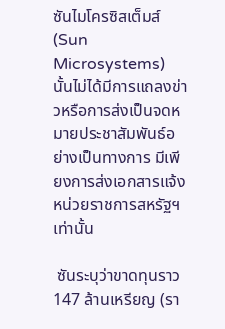ซันไมโครซิสเต็มส์ (Sun Microsystems) นั้นไม่ได้มีการแถลงข่าวหรือการส่งเป็นจดหมายประชาสัมพันธ์อย่างเป็นทางการ มีเพียงการส่งเอกสารแจ้งหน่วยราชการสหรัฐฯเท่านั้น

 ซันระบุว่าขาดทุนราว 147 ล้านเหรียญ (รา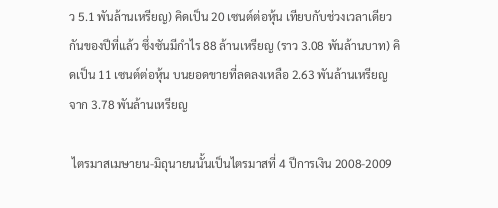ว 5.1 พันล้านเหรียญ) คิดเป็น 20 เซนต์ต่อหุ้น เทียบกับช่วงเวลาเดียวกันของปีที่แล้ว ซึ่งซันมีกำไร 88 ล้านเหรียญ (ราว 3.08 พันล้านบาท) คิดเป็น 11 เซนต์ต่อหุ้น บนยอดขายที่ลดลงเหลือ 2.63 พันล้านเหรียญ จาก 3.78 พันล้านเหรียญ

 ไตรมาสเมษายน-มิถุนายนนั้นเป็นไตรมาสที่ 4 ปีการเงิน 2008-2009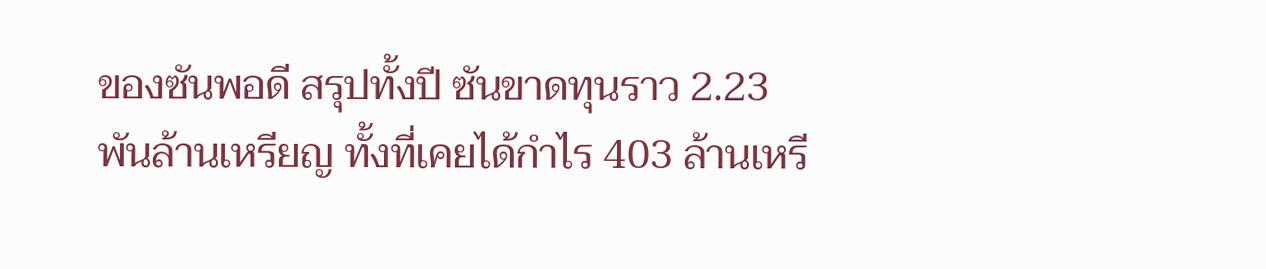ของซันพอดี สรุปทั้งปี ซันขาดทุนราว 2.23 พันล้านเหรียญ ทั้งที่เคยได้กำไร 403 ล้านเหรี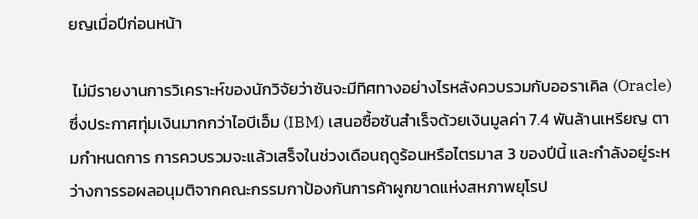ยญเมื่อปีก่อนหน้า

 ไม่มีรายงานการวิเคราะห์ของนักวิจัยว่าซันจะมีทิศทางอย่างไรหลังควบรวมกับออราเคิล (Oracle) ซึ่งประกาศทุ่มเงินมากกว่าไอบีเอ็ม (IBM) เสนอซื้อซันสำเร็จด้วยเงินมูลค่า 7.4 พันล้านเหรียญ ตามกำหนดการ การควบรวมจะแล้วเสร็จในช่วงเดือนฤดูร้อนหรือไตรมาส 3 ของปีนี้ และกำลังอยู่ระหว่างการรอผลอนุมติจากคณะกรรมกาป้องกันการค้าผูกขาดแห่งสหภาพยุโรป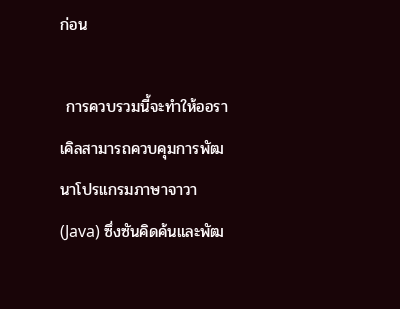ก่อน

 การควบรวมนี้จะทำให้ออราเคิลสามารถควบคุมการพัฒนาโปรแกรมภาษาจาวา (Java) ซึ่งซันคิดค้นและพัฒ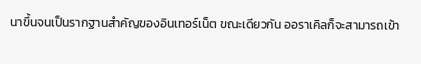นาขึ้นจนเป็นรากฐานสำคัญของอินเทอร์เน็ต ขณะเดียวกัน ออราเคิลก็จะสามารถเข้า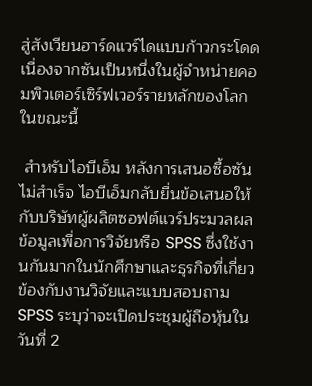สู่สังเวียนฮาร์ดแวร์ไดแบบก้าวกระโดด เนื่องจากซันเป็นหนึ่งในผู้จำหน่ายคอมพิวเตอร์เซิร์ฟเวอร์รายหลักของโลกในขณะนี้

 สำหรับไอบีเอ็ม หลังการเสนอซื้อซันไม่สำเร็จ ไอบีเอ็มกลับยื่นข้อเสนอให้กับบริษัทผู้ผลิตซอฟต์แวร์ประมวลผลข้อมูลเพื่อการวิจัยหรือ SPSS ซึ่งใช้งานกันมากในนักศึกษาและธุรกิจที่เกี่ยวข้องกับงานวิจัยและแบบสอบถาม SPSS ระบุว่าจะเปิดประชุมผู้ถือหุ้นในวันที่ 2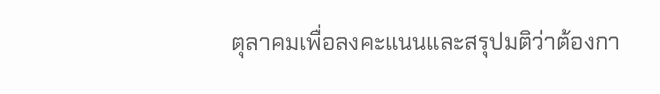ตุลาคมเพื่อลงคะแนนและสรุปมติว่าต้องกา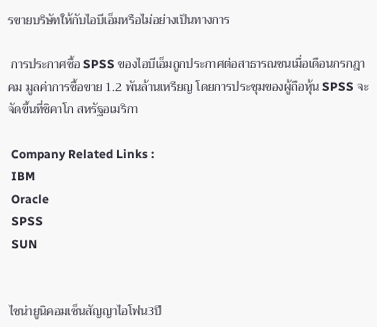รขายบริษัทให้กับไอบีเอ็มหรือไม่อย่างเป็นทางการ

 การประกาศซื้อ SPSS ของไอบีเอ็มถูกประกาศต่อสาธารณชนเมื่อเดือนกรกฎาคม มูลค่าการซื้อขาย 1.2 พันล้านเหรียญ โดยการประชุมของผู้ถือหุ้น SPSS จะจัดขึ้นที่ชิคาโก สหรัฐอเมริกา

 Company Related Links :
 IBM
 Oracle
 SPSS
 SUN


ไซน่ายูนิคอมเซ็นสัญญาไอโฟน3ปี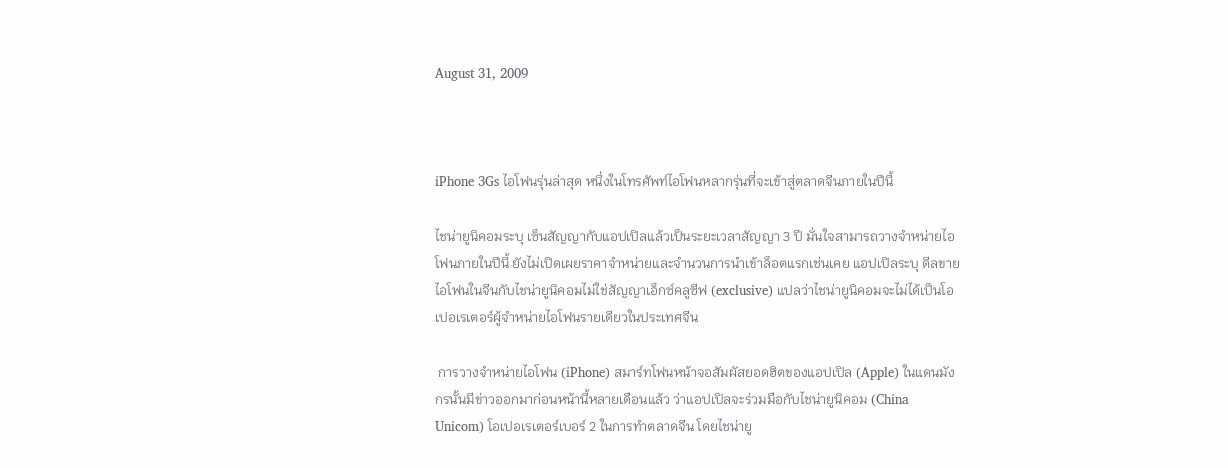August 31, 2009



iPhone 3Gs ไอโฟนรุ่นล่าสุด หนึ่งในโทรศัพท์ไอโฟนหลากรุ่นที่จะเข้าสู่ตลาดจีนภายในปีนี้

ไชน่ายูนิคอมระบุ เซ็นสัญญากับแอปเปิลแล้วเป็นระยะเวลาสัญญา 3 ปี มั่นใจสามารถวางจำหน่ายไอโฟนภายในปีนี้ ยังไม่เปิดเผยราคาจำหน่ายและจำนวนการนำเข้าล็อตแรกเช่นเคย แอปเปิลระบุ ดีลขายไอโฟนในจีนกับไชน่ายูนิคอมไม่ใช่สัญญาเอ็กซ์คลูซีฟ (exclusive) แปลว่าไชน่ายูนิคอมจะไม่ได้เป็นโอเปอเรเตอร์ผู้จำหน่ายไอโฟนรายเดียวในประเทศจีน

 การวางจำหน่ายไอโฟน (iPhone) สมาร์ทโฟนหน้าจอสัมผัสยอดฮิตของแอปเปิล (Apple) ในแดนมังกรนั้นมีข่าวออกมาก่อนหน้านี้หลายเดือนแล้ว ว่าแอปเปิลจะร่วมมือกับไชน่ายูนิคอม (China Unicom) โอเปอเรเตอร์เบอร์ 2 ในการทำตลาดจีน โดยไชน่ายู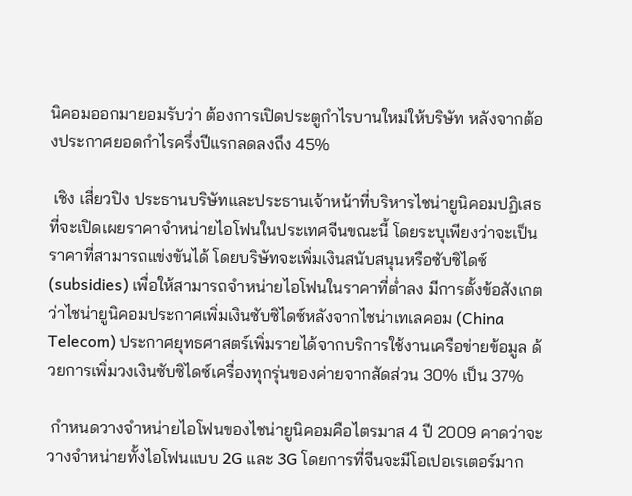นิคอมออกมายอมรับว่า ต้องการเปิดประตูกำไรบานใหม่ให้บริษัท หลังจากต้องประกาศยอดกำไรครึ่งปีแรกลดลงถึง 45%

 เชิง เสี่ยวปิง ประธานบริษัทและประธานเจ้าหน้าที่บริหารไชน่ายูนิคอมปฏิเสธที่จะเปิดเผยราคาจำหน่ายไอโฟนในประเทศจีนขณะนี้ โดยระบุเพียงว่าจะเป็นราคาที่สามารถแข่งขันได้ โดยบริษัทจะเพิ่มเงินสนับสนุนหรือซับซิไดซ์ (subsidies) เพื่อให้สามารถจำหน่ายไอโฟนในราคาที่ต่ำลง มีการตั้งข้อสังเกตว่าไชน่ายูนิคอมประกาศเพิ่มเงินซับซิไดซ์หลังจากไชน่าเทเลคอม (China Telecom) ประกาศยุทธศาสตร์เพิ่มรายได้จากบริการใช้งานเครือข่ายข้อมูล ด้วยการเพิ่มวงเงินซับซิไดซ์เครื่องทุกรุ่นของค่ายจากสัดส่วน 30% เป็น 37%

 กำหนดวางจำหน่ายไอโฟนของไชน่ายูนิคอมคือไตรมาส 4 ปี 2009 คาดว่าจะวางจำหน่ายทั้งไอโฟนแบบ 2G และ 3G โดยการที่จีนจะมีโอเปอเรเตอร์มาก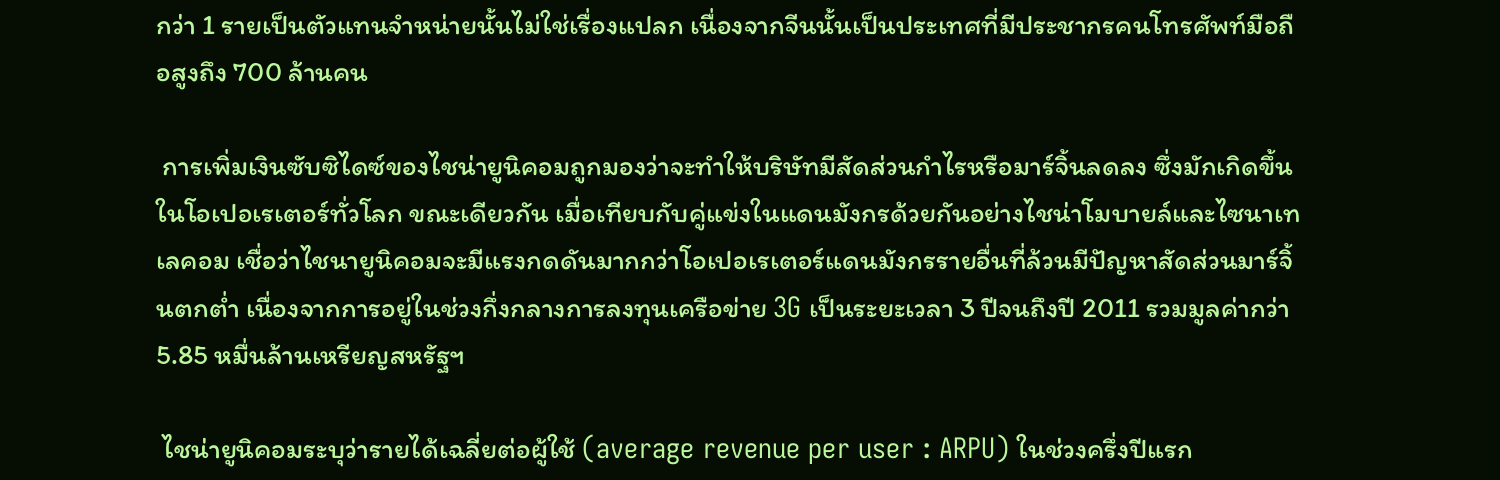กว่า 1 รายเป็นตัวแทนจำหน่ายนั้นไม่ใช่เรื่องแปลก เนื่องจากจีนนั้นเป็นประเทศที่มีประชากรคนโทรศัพท์มือถือสูงถึง 700 ล้านคน

 การเพิ่มเงินซับซิไดซ์ของไชน่ายูนิคอมถูกมองว่าจะทำให้บริษัทมีสัดส่วนกำไรหรือมาร์จิ้นลดลง ซึ่งมักเกิดขึ้นในโอเปอเรเตอร์ทั่วโลก ขณะเดียวกัน เมื่อเทียบกับคู่แข่งในแดนมังกรด้วยกันอย่างไชน่าโมบายล์และไซนาเทเลคอม เชื่อว่าไชนายูนิคอมจะมีแรงกดดันมากกว่าโอเปอเรเตอร์แดนมังกรรายอื่นที่ล้วนมีปัญหาสัดส่วนมาร์จิ้นตกต่ำ เนื่องจากการอยู่ในช่วงกึ่งกลางการลงทุนเครือข่าย 3G เป็นระยะเวลา 3 ปีจนถึงปี 2011 รวมมูลค่ากว่า 5.85 หมื่นล้านเหรียญสหรัฐฯ

 ไชน่ายูนิคอมระบุว่ารายได้เฉลี่ยต่อผู้ใช้ (average revenue per user : ARPU) ในช่วงครึ่งปีแรก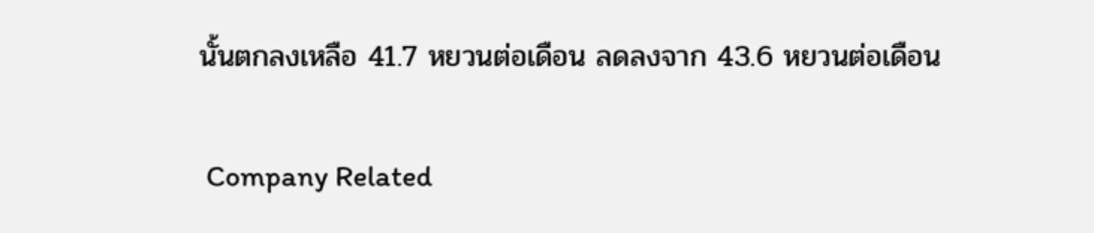นั้นตกลงเหลือ 41.7 หยวนต่อเดือน ลดลงจาก 43.6 หยวนต่อเดือน

 Company Related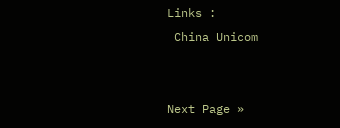Links :
 China Unicom


Next Page »